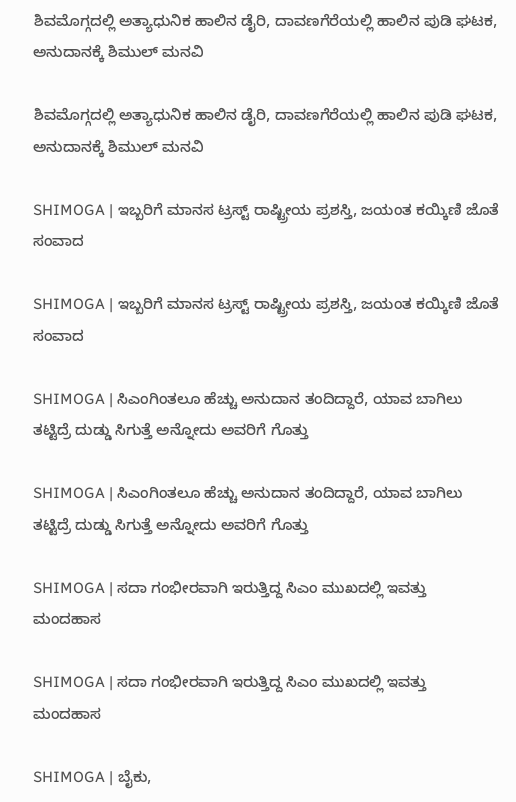ಶಿವಮೊಗ್ಗದಲ್ಲಿ ಅತ್ಯಾಧುನಿಕ ಹಾಲಿನ ಡೈರಿ, ದಾವಣಗೆರೆಯಲ್ಲಿ ಹಾಲಿನ ಪುಡಿ ಘಟಕ, ಅನುದಾನಕ್ಕೆ ಶಿಮುಲ್ ಮನವಿ

ಶಿವಮೊಗ್ಗದಲ್ಲಿ ಅತ್ಯಾಧುನಿಕ ಹಾಲಿನ ಡೈರಿ, ದಾವಣಗೆರೆಯಲ್ಲಿ ಹಾಲಿನ ಪುಡಿ ಘಟಕ, ಅನುದಾನಕ್ಕೆ ಶಿಮುಲ್ ಮನವಿ

SHIMOGA | ಇಬ್ಬರಿಗೆ ಮಾನಸ ಟ್ರಸ್ಟ್ ರಾಷ್ಟ್ರೀಯ ಪ್ರಶಸ್ತಿ, ಜಯಂತ ಕಯ್ಕಿಣಿ ಜೊತೆ ಸಂವಾದ

SHIMOGA | ಇಬ್ಬರಿಗೆ ಮಾನಸ ಟ್ರಸ್ಟ್ ರಾಷ್ಟ್ರೀಯ ಪ್ರಶಸ್ತಿ, ಜಯಂತ ಕಯ್ಕಿಣಿ ಜೊತೆ ಸಂವಾದ

SHIMOGA | ಸಿಎಂಗಿಂತಲೂ ಹೆಚ್ಚು ಅನುದಾನ ತಂದಿದ್ದಾರೆ, ಯಾವ ಬಾಗಿಲು ತಟ್ಟಿದ್ರೆ ದುಡ್ಡು ಸಿಗುತ್ತೆ ಅನ್ನೋದು ಅವರಿಗೆ ಗೊತ್ತು

SHIMOGA | ಸಿಎಂಗಿಂತಲೂ ಹೆಚ್ಚು ಅನುದಾನ ತಂದಿದ್ದಾರೆ, ಯಾವ ಬಾಗಿಲು ತಟ್ಟಿದ್ರೆ ದುಡ್ಡು ಸಿಗುತ್ತೆ ಅನ್ನೋದು ಅವರಿಗೆ ಗೊತ್ತು

SHIMOGA | ಸದಾ ಗಂಭೀರವಾಗಿ ಇರುತ್ತಿದ್ದ ಸಿಎಂ ಮುಖದಲ್ಲಿ ಇವತ್ತು ಮಂದಹಾಸ

SHIMOGA | ಸದಾ ಗಂಭೀರವಾಗಿ ಇರುತ್ತಿದ್ದ ಸಿಎಂ ಮುಖದಲ್ಲಿ ಇವತ್ತು ಮಂದಹಾಸ

SHIMOGA | ಬೈಕು,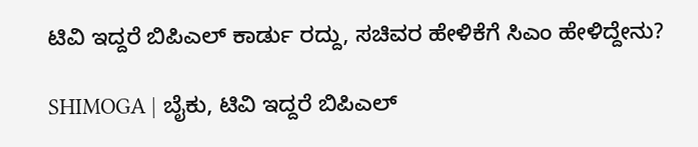ಟಿವಿ ಇದ್ದರೆ ಬಿಪಿಎಲ್ ಕಾರ್ಡು ರದ್ದು, ಸಚಿವರ ಹೇಳಿಕೆಗೆ ಸಿಎಂ ಹೇಳಿದ್ದೇನು?

SHIMOGA | ಬೈಕು, ಟಿವಿ ಇದ್ದರೆ ಬಿಪಿಎಲ್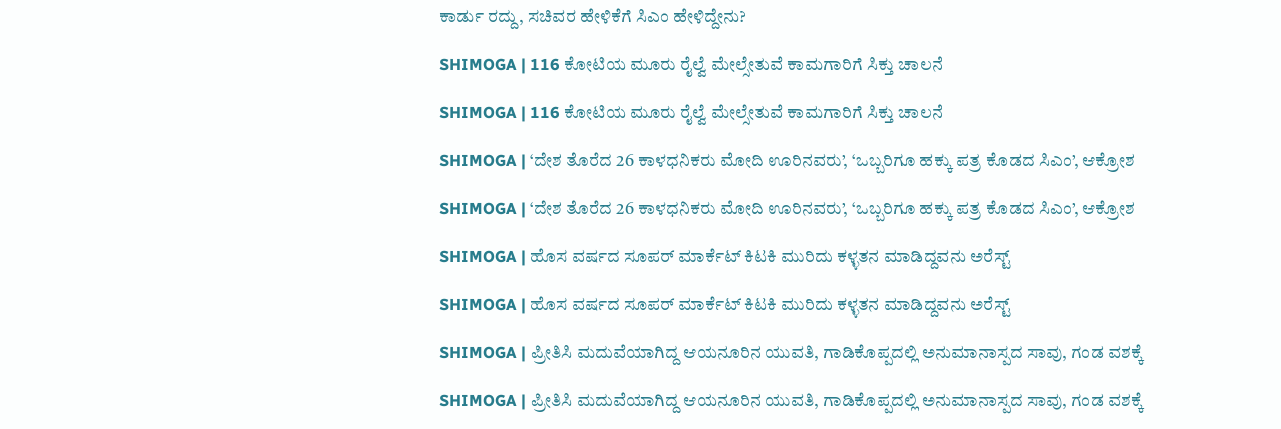ಕಾರ್ಡು ರದ್ದು, ಸಚಿವರ ಹೇಳಿಕೆಗೆ ಸಿಎಂ ಹೇಳಿದ್ದೇನು?

SHIMOGA | 116 ಕೋಟಿಯ ಮೂರು ರೈಲ್ವೆ ಮೇಲ್ಸೇತುವೆ ಕಾಮಗಾರಿಗೆ ಸಿಕ್ತು ಚಾಲನೆ

SHIMOGA | 116 ಕೋಟಿಯ ಮೂರು ರೈಲ್ವೆ ಮೇಲ್ಸೇತುವೆ ಕಾಮಗಾರಿಗೆ ಸಿಕ್ತು ಚಾಲನೆ

SHIMOGA | ‘ದೇಶ ತೊರೆದ 26 ಕಾಳಧನಿಕರು ಮೋದಿ ಊರಿನವರು’, ‘ಒಬ್ಬರಿಗೂ ಹಕ್ಕು ಪತ್ರ ಕೊಡದ ಸಿಎಂ’, ಆಕ್ರೋಶ

SHIMOGA | ‘ದೇಶ ತೊರೆದ 26 ಕಾಳಧನಿಕರು ಮೋದಿ ಊರಿನವರು’, ‘ಒಬ್ಬರಿಗೂ ಹಕ್ಕು ಪತ್ರ ಕೊಡದ ಸಿಎಂ’, ಆಕ್ರೋಶ

SHIMOGA | ಹೊಸ ವರ್ಷದ ಸೂಪರ್ ಮಾರ್ಕೆಟ್ ಕಿಟಕಿ ಮುರಿದು ಕಳ್ಳತನ ಮಾಡಿದ್ದವನು ಅರೆಸ್ಟ್

SHIMOGA | ಹೊಸ ವರ್ಷದ ಸೂಪರ್ ಮಾರ್ಕೆಟ್ ಕಿಟಕಿ ಮುರಿದು ಕಳ್ಳತನ ಮಾಡಿದ್ದವನು ಅರೆಸ್ಟ್

SHIMOGA | ಪ್ರೀತಿಸಿ ಮದುವೆಯಾಗಿದ್ದ ಆಯನೂರಿನ ಯುವತಿ, ಗಾಡಿಕೊಪ್ಪದಲ್ಲಿ ಅನುಮಾನಾಸ್ಪದ ಸಾವು, ಗಂಡ ವಶಕ್ಕೆ

SHIMOGA | ಪ್ರೀತಿಸಿ ಮದುವೆಯಾಗಿದ್ದ ಆಯನೂರಿನ ಯುವತಿ, ಗಾಡಿಕೊಪ್ಪದಲ್ಲಿ ಅನುಮಾನಾಸ್ಪದ ಸಾವು, ಗಂಡ ವಶಕ್ಕೆ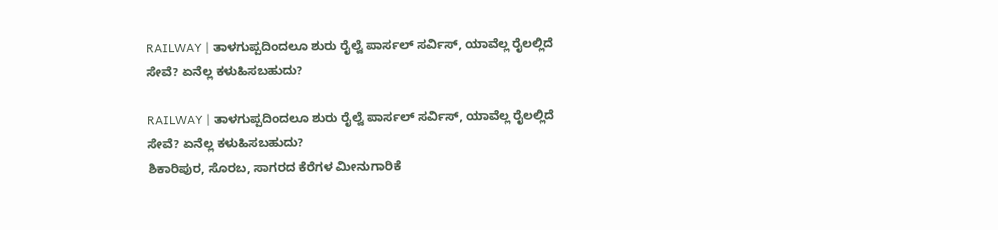RAILWAY | ತಾಳಗುಪ್ಪದಿಂದಲೂ ಶುರು ರೈಲ್ವೆ ಪಾರ್ಸಲ್ ಸರ್ವಿಸ್, ಯಾವೆಲ್ಲ ರೈಲಲ್ಲಿದೆ ಸೇವೆ? ಏನೆಲ್ಲ ಕಳುಹಿಸಬಹುದು?

RAILWAY | ತಾಳಗುಪ್ಪದಿಂದಲೂ ಶುರು ರೈಲ್ವೆ ಪಾರ್ಸಲ್ ಸರ್ವಿಸ್, ಯಾವೆಲ್ಲ ರೈಲಲ್ಲಿದೆ ಸೇವೆ? ಏನೆಲ್ಲ ಕಳುಹಿಸಬಹುದು?
ಶಿಕಾರಿಪುರ, ಸೊರಬ, ಸಾಗರದ ಕೆರೆಗಳ ಮೀನುಗಾರಿಕೆ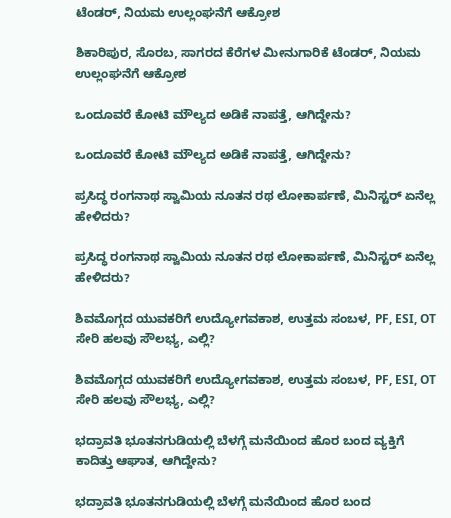ಟೆಂಡರ್‌, ನಿಯಮ ಉಲ್ಲಂಘನೆಗೆ ಆಕ್ರೋಶ

ಶಿಕಾರಿಪುರ, ಸೊರಬ, ಸಾಗರದ ಕೆರೆಗಳ ಮೀನುಗಾರಿಕೆ ಟೆಂಡರ್‌, ನಿಯಮ ಉಲ್ಲಂಘನೆಗೆ ಆಕ್ರೋಶ

ಒಂದೂವರೆ ಕೋಟಿ ಮೌಲ್ಯದ ಅಡಿಕೆ ನಾಪತ್ತೆ, ಆಗಿದ್ದೇನು?

ಒಂದೂವರೆ ಕೋಟಿ ಮೌಲ್ಯದ ಅಡಿಕೆ ನಾಪತ್ತೆ, ಆಗಿದ್ದೇನು?

ಪ್ರಸಿದ್ಧ ರಂಗನಾಥ ಸ್ವಾಮಿಯ ನೂತನ ರಥ ಲೋಕಾರ್ಪಣೆ, ಮಿನಿಸ್ಟರ್‌ ಏನೆಲ್ಲ ಹೇಳಿದರು?

ಪ್ರಸಿದ್ಧ ರಂಗನಾಥ ಸ್ವಾಮಿಯ ನೂತನ ರಥ ಲೋಕಾರ್ಪಣೆ, ಮಿನಿಸ್ಟರ್‌ ಏನೆಲ್ಲ ಹೇಳಿದರು?

ಶಿವಮೊಗ್ಗದ ಯುವಕರಿಗೆ ಉದ್ಯೋಗವಕಾಶ, ಉತ್ತಮ ಸಂಬಳ, PF, ESI, OT ಸೇರಿ ಹಲವು ಸೌಲಭ್ಯ, ಎಲ್ಲಿ?

ಶಿವಮೊಗ್ಗದ ಯುವಕರಿಗೆ ಉದ್ಯೋಗವಕಾಶ, ಉತ್ತಮ ಸಂಬಳ, PF, ESI, OT ಸೇರಿ ಹಲವು ಸೌಲಭ್ಯ, ಎಲ್ಲಿ?

ಭದ್ರಾವತಿ ಭೂತನಗುಡಿಯಲ್ಲಿ ಬೆಳಗ್ಗೆ ಮನೆಯಿಂದ ಹೊರ ಬಂದ ವ್ಯಕ್ತಿಗೆ ಕಾದಿತ್ತು ಆಘಾತ, ಆಗಿದ್ದೇನು?

ಭದ್ರಾವತಿ ಭೂತನಗುಡಿಯಲ್ಲಿ ಬೆಳಗ್ಗೆ ಮನೆಯಿಂದ ಹೊರ ಬಂದ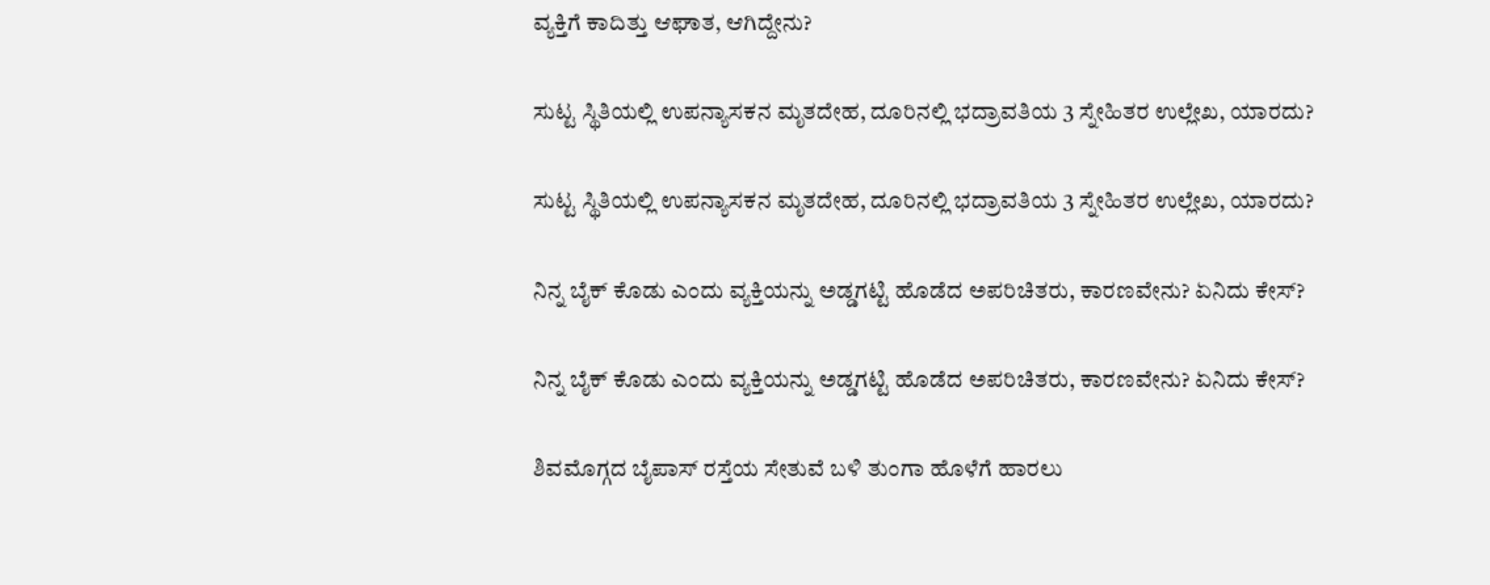ವ್ಯಕ್ತಿಗೆ ಕಾದಿತ್ತು ಆಘಾತ, ಆಗಿದ್ದೇನು?

ಸುಟ್ಟ ಸ್ಥಿತಿಯಲ್ಲಿ ಉಪನ್ಯಾಸಕನ ಮೃತದೇಹ, ದೂರಿನಲ್ಲಿ ಭದ್ರಾವತಿಯ 3 ಸ್ನೇಹಿತರ ಉಲ್ಲೇಖ, ಯಾರದು?

ಸುಟ್ಟ ಸ್ಥಿತಿಯಲ್ಲಿ ಉಪನ್ಯಾಸಕನ ಮೃತದೇಹ, ದೂರಿನಲ್ಲಿ ಭದ್ರಾವತಿಯ 3 ಸ್ನೇಹಿತರ ಉಲ್ಲೇಖ, ಯಾರದು?

ನಿನ್ನ ಬೈಕ್ ಕೊಡು ಎಂದು ವ್ಯಕ್ತಿಯನ್ನು ಅಡ್ಡಗಟ್ಟಿ ಹೊಡೆದ ಅಪರಿಚಿತರು, ಕಾರಣವೇನು? ಏನಿದು ಕೇಸ್‌?

ನಿನ್ನ ಬೈಕ್ ಕೊಡು ಎಂದು ವ್ಯಕ್ತಿಯನ್ನು ಅಡ್ಡಗಟ್ಟಿ ಹೊಡೆದ ಅಪರಿಚಿತರು, ಕಾರಣವೇನು? ಏನಿದು ಕೇಸ್‌?

ಶಿವಮೊಗ್ಗದ ಬೈಪಾಸ್‌ ರಸ್ತೆಯ ಸೇತುವೆ ಬಳಿ ತುಂಗಾ ಹೊಳೆಗೆ ಹಾರಲು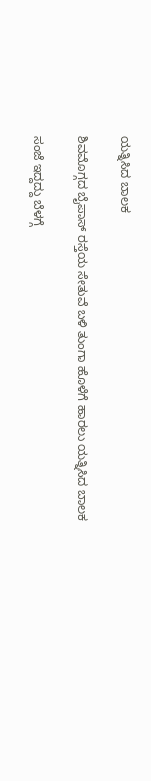ಯತ್ನಿಸಿದ ಬಾಲಕ

ಶಿವಮೊಗ್ಗದ ಬೈಪಾಸ್‌ ರಸ್ತೆಯ ಸೇತುವೆ ಬಳಿ ತುಂಗಾ ಹೊಳೆಗೆ ಹಾರಲು ಯತ್ನಿಸಿದ ಬಾಲಕ

ಸಂಜೆ ಇದ್ದದ್ದು ಬೆಳಗ್ಗೆ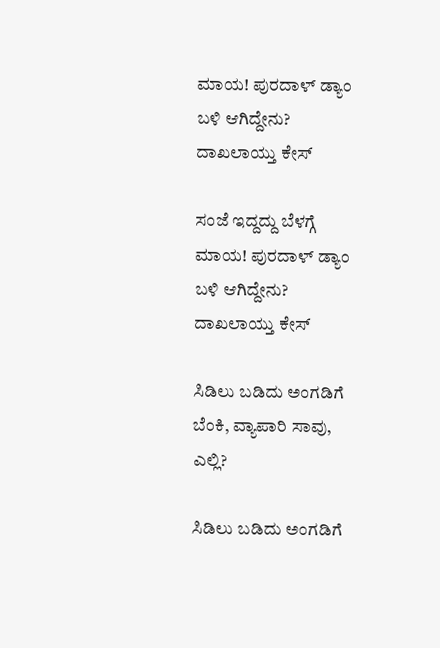ಮಾಯ! ಪುರದಾಳ್ ಡ್ಯಾಂ ಬಳಿ ಆಗಿದ್ದೇನು? ದಾಖಲಾಯ್ತು ಕೇಸ್‌

ಸಂಜೆ ಇದ್ದದ್ದು ಬೆಳಗ್ಗೆ ಮಾಯ! ಪುರದಾಳ್ ಡ್ಯಾಂ ಬಳಿ ಆಗಿದ್ದೇನು? ದಾಖಲಾಯ್ತು ಕೇಸ್‌

ಸಿಡಿಲು ಬಡಿದು ಅಂಗಡಿಗೆ ಬೆಂಕಿ, ವ್ಯಾಪಾರಿ ಸಾವು, ಎಲ್ಲಿ?

ಸಿಡಿಲು ಬಡಿದು ಅಂಗಡಿಗೆ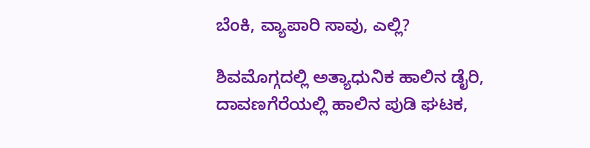ಬೆಂಕಿ, ವ್ಯಾಪಾರಿ ಸಾವು, ಎಲ್ಲಿ?

ಶಿವಮೊಗ್ಗದಲ್ಲಿ ಅತ್ಯಾಧುನಿಕ ಹಾಲಿನ ಡೈರಿ, ದಾವಣಗೆರೆಯಲ್ಲಿ ಹಾಲಿನ ಪುಡಿ ಘಟಕ,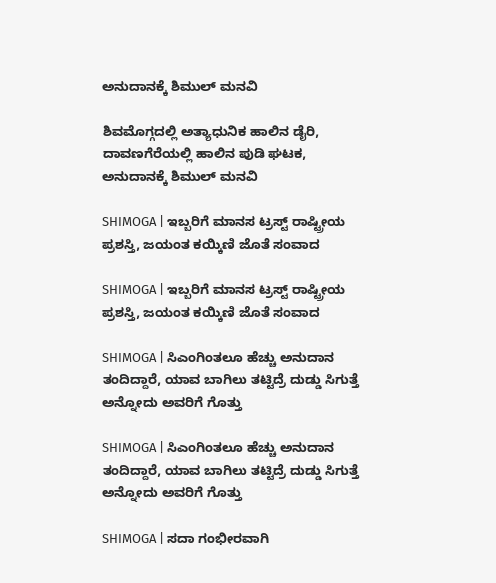ಅನುದಾನಕ್ಕೆ ಶಿಮುಲ್ ಮನವಿ

ಶಿವಮೊಗ್ಗದಲ್ಲಿ ಅತ್ಯಾಧುನಿಕ ಹಾಲಿನ ಡೈರಿ, ದಾವಣಗೆರೆಯಲ್ಲಿ ಹಾಲಿನ ಪುಡಿ ಘಟಕ, ಅನುದಾನಕ್ಕೆ ಶಿಮುಲ್ ಮನವಿ

SHIMOGA | ಇಬ್ಬರಿಗೆ ಮಾನಸ ಟ್ರಸ್ಟ್ ರಾಷ್ಟ್ರೀಯ ಪ್ರಶಸ್ತಿ, ಜಯಂತ ಕಯ್ಕಿಣಿ ಜೊತೆ ಸಂವಾದ

SHIMOGA | ಇಬ್ಬರಿಗೆ ಮಾನಸ ಟ್ರಸ್ಟ್ ರಾಷ್ಟ್ರೀಯ ಪ್ರಶಸ್ತಿ, ಜಯಂತ ಕಯ್ಕಿಣಿ ಜೊತೆ ಸಂವಾದ

SHIMOGA | ಸಿಎಂಗಿಂತಲೂ ಹೆಚ್ಚು ಅನುದಾನ ತಂದಿದ್ದಾರೆ, ಯಾವ ಬಾಗಿಲು ತಟ್ಟಿದ್ರೆ ದುಡ್ಡು ಸಿಗುತ್ತೆ ಅನ್ನೋದು ಅವರಿಗೆ ಗೊತ್ತು

SHIMOGA | ಸಿಎಂಗಿಂತಲೂ ಹೆಚ್ಚು ಅನುದಾನ ತಂದಿದ್ದಾರೆ, ಯಾವ ಬಾಗಿಲು ತಟ್ಟಿದ್ರೆ ದುಡ್ಡು ಸಿಗುತ್ತೆ ಅನ್ನೋದು ಅವರಿಗೆ ಗೊತ್ತು

SHIMOGA | ಸದಾ ಗಂಭೀರವಾಗಿ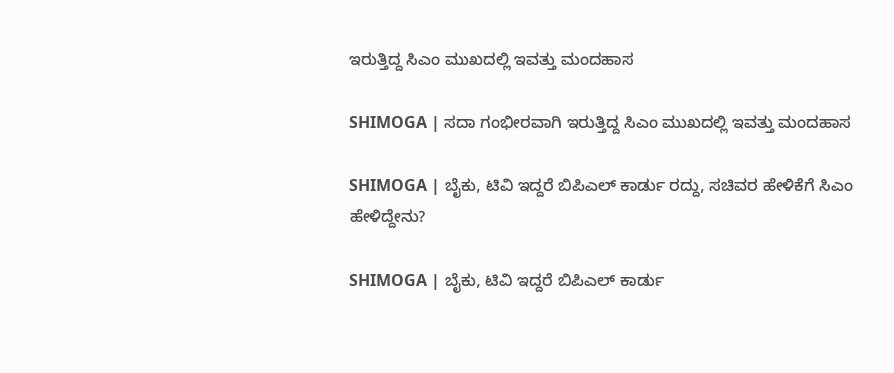ಇರುತ್ತಿದ್ದ ಸಿಎಂ ಮುಖದಲ್ಲಿ ಇವತ್ತು ಮಂದಹಾಸ

SHIMOGA | ಸದಾ ಗಂಭೀರವಾಗಿ ಇರುತ್ತಿದ್ದ ಸಿಎಂ ಮುಖದಲ್ಲಿ ಇವತ್ತು ಮಂದಹಾಸ

SHIMOGA | ಬೈಕು, ಟಿವಿ ಇದ್ದರೆ ಬಿಪಿಎಲ್ ಕಾರ್ಡು ರದ್ದು, ಸಚಿವರ ಹೇಳಿಕೆಗೆ ಸಿಎಂ ಹೇಳಿದ್ದೇನು?

SHIMOGA | ಬೈಕು, ಟಿವಿ ಇದ್ದರೆ ಬಿಪಿಎಲ್ ಕಾರ್ಡು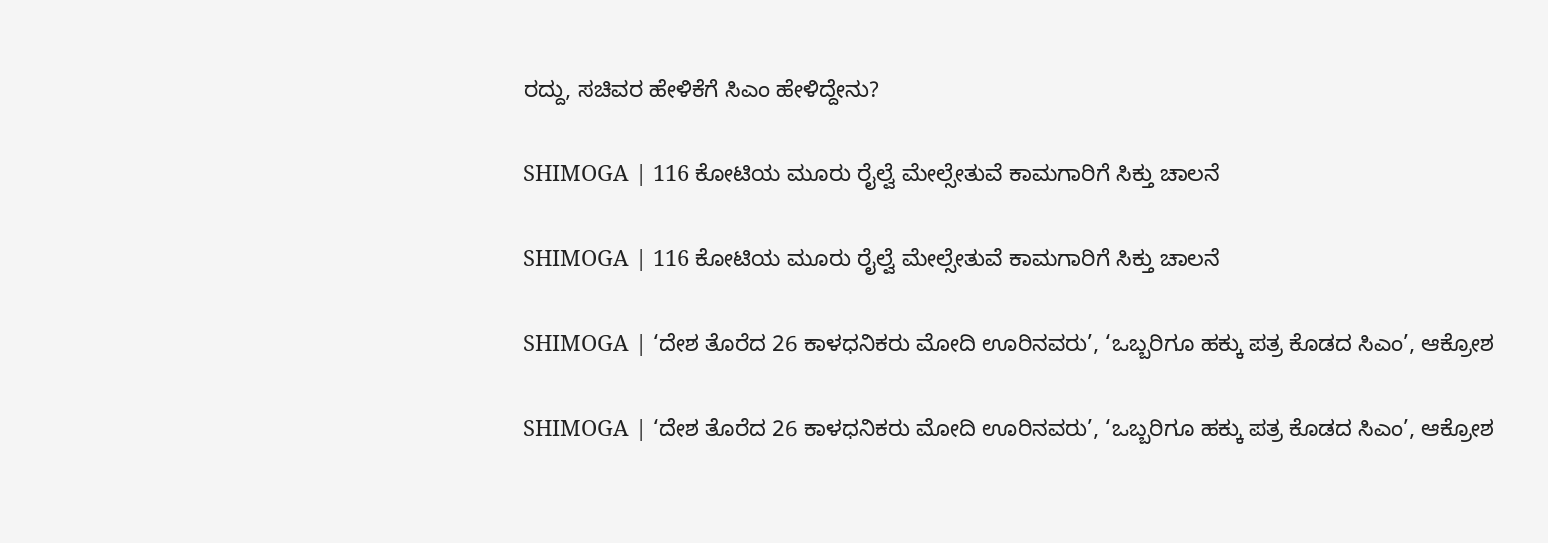ರದ್ದು, ಸಚಿವರ ಹೇಳಿಕೆಗೆ ಸಿಎಂ ಹೇಳಿದ್ದೇನು?

SHIMOGA | 116 ಕೋಟಿಯ ಮೂರು ರೈಲ್ವೆ ಮೇಲ್ಸೇತುವೆ ಕಾಮಗಾರಿಗೆ ಸಿಕ್ತು ಚಾಲನೆ

SHIMOGA | 116 ಕೋಟಿಯ ಮೂರು ರೈಲ್ವೆ ಮೇಲ್ಸೇತುವೆ ಕಾಮಗಾರಿಗೆ ಸಿಕ್ತು ಚಾಲನೆ

SHIMOGA | ‘ದೇಶ ತೊರೆದ 26 ಕಾಳಧನಿಕರು ಮೋದಿ ಊರಿನವರು’, ‘ಒಬ್ಬರಿಗೂ ಹಕ್ಕು ಪತ್ರ ಕೊಡದ ಸಿಎಂ’, ಆಕ್ರೋಶ

SHIMOGA | ‘ದೇಶ ತೊರೆದ 26 ಕಾಳಧನಿಕರು ಮೋದಿ ಊರಿನವರು’, ‘ಒಬ್ಬರಿಗೂ ಹಕ್ಕು ಪತ್ರ ಕೊಡದ ಸಿಎಂ’, ಆಕ್ರೋಶ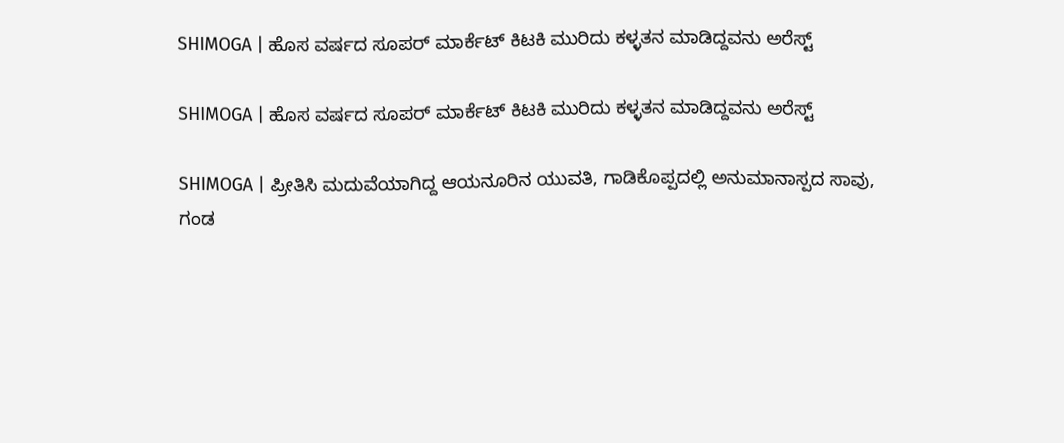SHIMOGA | ಹೊಸ ವರ್ಷದ ಸೂಪರ್ ಮಾರ್ಕೆಟ್ ಕಿಟಕಿ ಮುರಿದು ಕಳ್ಳತನ ಮಾಡಿದ್ದವನು ಅರೆಸ್ಟ್

SHIMOGA | ಹೊಸ ವರ್ಷದ ಸೂಪರ್ ಮಾರ್ಕೆಟ್ ಕಿಟಕಿ ಮುರಿದು ಕಳ್ಳತನ ಮಾಡಿದ್ದವನು ಅರೆಸ್ಟ್

SHIMOGA | ಪ್ರೀತಿಸಿ ಮದುವೆಯಾಗಿದ್ದ ಆಯನೂರಿನ ಯುವತಿ, ಗಾಡಿಕೊಪ್ಪದಲ್ಲಿ ಅನುಮಾನಾಸ್ಪದ ಸಾವು, ಗಂಡ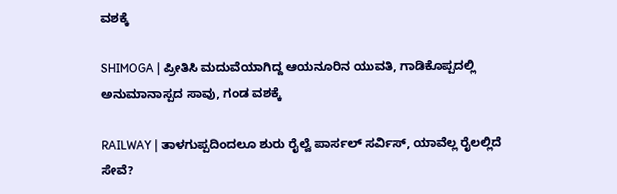ವಶಕ್ಕೆ

SHIMOGA | ಪ್ರೀತಿಸಿ ಮದುವೆಯಾಗಿದ್ದ ಆಯನೂರಿನ ಯುವತಿ, ಗಾಡಿಕೊಪ್ಪದಲ್ಲಿ ಅನುಮಾನಾಸ್ಪದ ಸಾವು, ಗಂಡ ವಶಕ್ಕೆ

RAILWAY | ತಾಳಗುಪ್ಪದಿಂದಲೂ ಶುರು ರೈಲ್ವೆ ಪಾರ್ಸಲ್ ಸರ್ವಿಸ್, ಯಾವೆಲ್ಲ ರೈಲಲ್ಲಿದೆ ಸೇವೆ?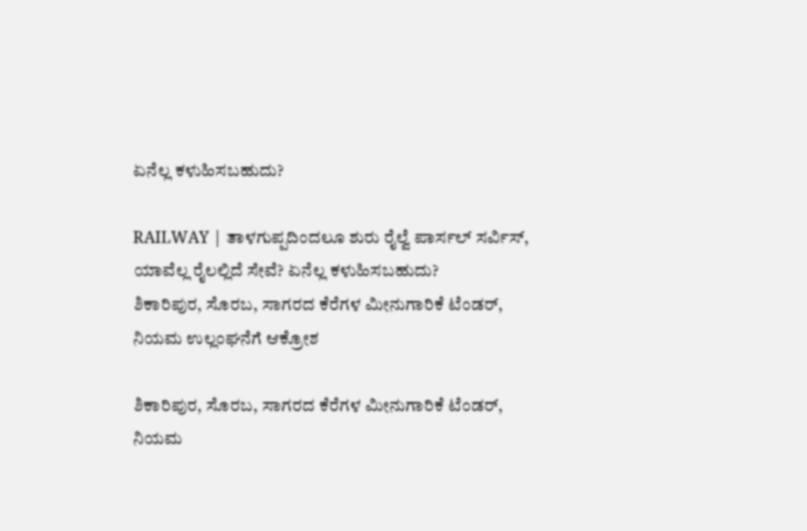ಏನೆಲ್ಲ ಕಳುಹಿಸಬಹುದು?

RAILWAY | ತಾಳಗುಪ್ಪದಿಂದಲೂ ಶುರು ರೈಲ್ವೆ ಪಾರ್ಸಲ್ ಸರ್ವಿಸ್, ಯಾವೆಲ್ಲ ರೈಲಲ್ಲಿದೆ ಸೇವೆ? ಏನೆಲ್ಲ ಕಳುಹಿಸಬಹುದು?
ಶಿಕಾರಿಪುರ, ಸೊರಬ, ಸಾಗರದ ಕೆರೆಗಳ ಮೀನುಗಾರಿಕೆ ಟೆಂಡರ್‌, ನಿಯಮ ಉಲ್ಲಂಘನೆಗೆ ಆಕ್ರೋಶ

ಶಿಕಾರಿಪುರ, ಸೊರಬ, ಸಾಗರದ ಕೆರೆಗಳ ಮೀನುಗಾರಿಕೆ ಟೆಂಡರ್‌, ನಿಯಮ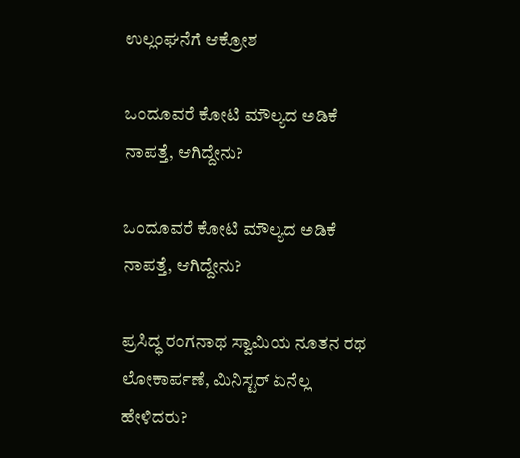ಉಲ್ಲಂಘನೆಗೆ ಆಕ್ರೋಶ

ಒಂದೂವರೆ ಕೋಟಿ ಮೌಲ್ಯದ ಅಡಿಕೆ ನಾಪತ್ತೆ, ಆಗಿದ್ದೇನು?

ಒಂದೂವರೆ ಕೋಟಿ ಮೌಲ್ಯದ ಅಡಿಕೆ ನಾಪತ್ತೆ, ಆಗಿದ್ದೇನು?

ಪ್ರಸಿದ್ಧ ರಂಗನಾಥ ಸ್ವಾಮಿಯ ನೂತನ ರಥ ಲೋಕಾರ್ಪಣೆ, ಮಿನಿಸ್ಟರ್‌ ಏನೆಲ್ಲ ಹೇಳಿದರು?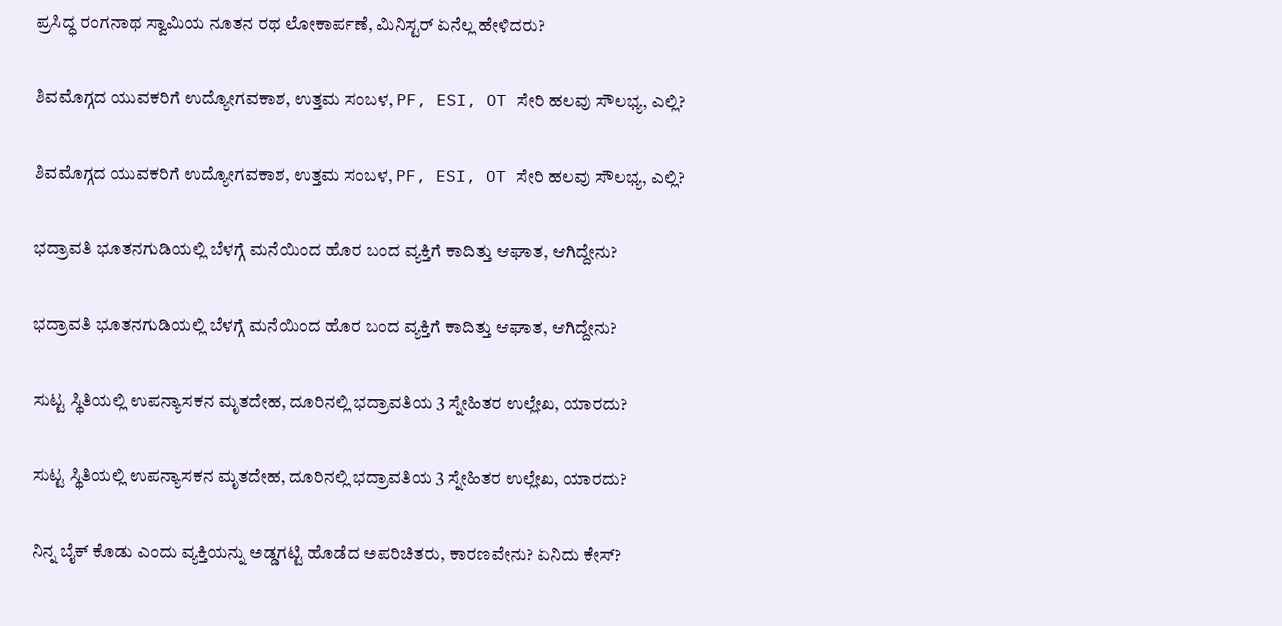ಪ್ರಸಿದ್ಧ ರಂಗನಾಥ ಸ್ವಾಮಿಯ ನೂತನ ರಥ ಲೋಕಾರ್ಪಣೆ, ಮಿನಿಸ್ಟರ್‌ ಏನೆಲ್ಲ ಹೇಳಿದರು?

ಶಿವಮೊಗ್ಗದ ಯುವಕರಿಗೆ ಉದ್ಯೋಗವಕಾಶ, ಉತ್ತಮ ಸಂಬಳ, PF, ESI, OT ಸೇರಿ ಹಲವು ಸೌಲಭ್ಯ, ಎಲ್ಲಿ?

ಶಿವಮೊಗ್ಗದ ಯುವಕರಿಗೆ ಉದ್ಯೋಗವಕಾಶ, ಉತ್ತಮ ಸಂಬಳ, PF, ESI, OT ಸೇರಿ ಹಲವು ಸೌಲಭ್ಯ, ಎಲ್ಲಿ?

ಭದ್ರಾವತಿ ಭೂತನಗುಡಿಯಲ್ಲಿ ಬೆಳಗ್ಗೆ ಮನೆಯಿಂದ ಹೊರ ಬಂದ ವ್ಯಕ್ತಿಗೆ ಕಾದಿತ್ತು ಆಘಾತ, ಆಗಿದ್ದೇನು?

ಭದ್ರಾವತಿ ಭೂತನಗುಡಿಯಲ್ಲಿ ಬೆಳಗ್ಗೆ ಮನೆಯಿಂದ ಹೊರ ಬಂದ ವ್ಯಕ್ತಿಗೆ ಕಾದಿತ್ತು ಆಘಾತ, ಆಗಿದ್ದೇನು?

ಸುಟ್ಟ ಸ್ಥಿತಿಯಲ್ಲಿ ಉಪನ್ಯಾಸಕನ ಮೃತದೇಹ, ದೂರಿನಲ್ಲಿ ಭದ್ರಾವತಿಯ 3 ಸ್ನೇಹಿತರ ಉಲ್ಲೇಖ, ಯಾರದು?

ಸುಟ್ಟ ಸ್ಥಿತಿಯಲ್ಲಿ ಉಪನ್ಯಾಸಕನ ಮೃತದೇಹ, ದೂರಿನಲ್ಲಿ ಭದ್ರಾವತಿಯ 3 ಸ್ನೇಹಿತರ ಉಲ್ಲೇಖ, ಯಾರದು?

ನಿನ್ನ ಬೈಕ್ ಕೊಡು ಎಂದು ವ್ಯಕ್ತಿಯನ್ನು ಅಡ್ಡಗಟ್ಟಿ ಹೊಡೆದ ಅಪರಿಚಿತರು, ಕಾರಣವೇನು? ಏನಿದು ಕೇಸ್‌?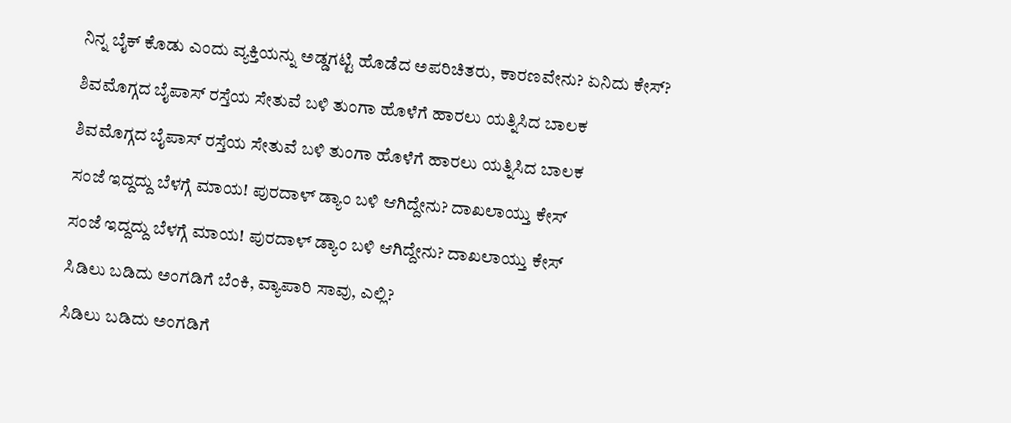ನಿನ್ನ ಬೈಕ್ ಕೊಡು ಎಂದು ವ್ಯಕ್ತಿಯನ್ನು ಅಡ್ಡಗಟ್ಟಿ ಹೊಡೆದ ಅಪರಿಚಿತರು, ಕಾರಣವೇನು? ಏನಿದು ಕೇಸ್‌?

ಶಿವಮೊಗ್ಗದ ಬೈಪಾಸ್‌ ರಸ್ತೆಯ ಸೇತುವೆ ಬಳಿ ತುಂಗಾ ಹೊಳೆಗೆ ಹಾರಲು ಯತ್ನಿಸಿದ ಬಾಲಕ

ಶಿವಮೊಗ್ಗದ ಬೈಪಾಸ್‌ ರಸ್ತೆಯ ಸೇತುವೆ ಬಳಿ ತುಂಗಾ ಹೊಳೆಗೆ ಹಾರಲು ಯತ್ನಿಸಿದ ಬಾಲಕ

ಸಂಜೆ ಇದ್ದದ್ದು ಬೆಳಗ್ಗೆ ಮಾಯ! ಪುರದಾಳ್ ಡ್ಯಾಂ ಬಳಿ ಆಗಿದ್ದೇನು? ದಾಖಲಾಯ್ತು ಕೇಸ್‌

ಸಂಜೆ ಇದ್ದದ್ದು ಬೆಳಗ್ಗೆ ಮಾಯ! ಪುರದಾಳ್ ಡ್ಯಾಂ ಬಳಿ ಆಗಿದ್ದೇನು? ದಾಖಲಾಯ್ತು ಕೇಸ್‌

ಸಿಡಿಲು ಬಡಿದು ಅಂಗಡಿಗೆ ಬೆಂಕಿ, ವ್ಯಾಪಾರಿ ಸಾವು, ಎಲ್ಲಿ?

ಸಿಡಿಲು ಬಡಿದು ಅಂಗಡಿಗೆ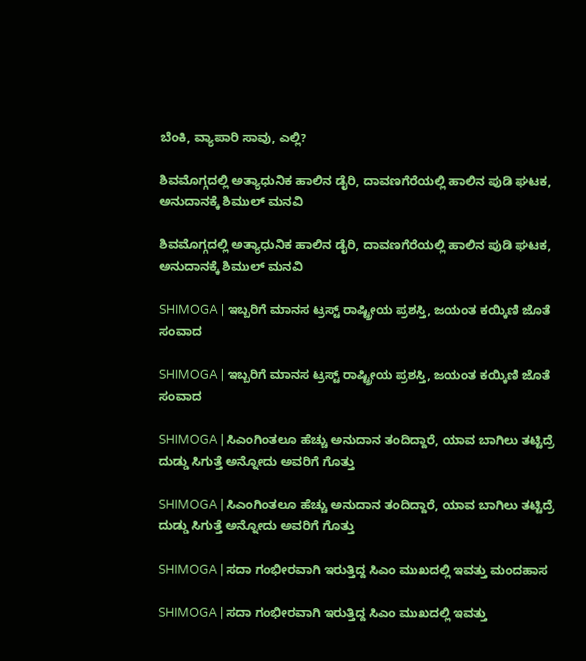ಬೆಂಕಿ, ವ್ಯಾಪಾರಿ ಸಾವು, ಎಲ್ಲಿ?

ಶಿವಮೊಗ್ಗದಲ್ಲಿ ಅತ್ಯಾಧುನಿಕ ಹಾಲಿನ ಡೈರಿ, ದಾವಣಗೆರೆಯಲ್ಲಿ ಹಾಲಿನ ಪುಡಿ ಘಟಕ, ಅನುದಾನಕ್ಕೆ ಶಿಮುಲ್ ಮನವಿ

ಶಿವಮೊಗ್ಗದಲ್ಲಿ ಅತ್ಯಾಧುನಿಕ ಹಾಲಿನ ಡೈರಿ, ದಾವಣಗೆರೆಯಲ್ಲಿ ಹಾಲಿನ ಪುಡಿ ಘಟಕ, ಅನುದಾನಕ್ಕೆ ಶಿಮುಲ್ ಮನವಿ

SHIMOGA | ಇಬ್ಬರಿಗೆ ಮಾನಸ ಟ್ರಸ್ಟ್ ರಾಷ್ಟ್ರೀಯ ಪ್ರಶಸ್ತಿ, ಜಯಂತ ಕಯ್ಕಿಣಿ ಜೊತೆ ಸಂವಾದ

SHIMOGA | ಇಬ್ಬರಿಗೆ ಮಾನಸ ಟ್ರಸ್ಟ್ ರಾಷ್ಟ್ರೀಯ ಪ್ರಶಸ್ತಿ, ಜಯಂತ ಕಯ್ಕಿಣಿ ಜೊತೆ ಸಂವಾದ

SHIMOGA | ಸಿಎಂಗಿಂತಲೂ ಹೆಚ್ಚು ಅನುದಾನ ತಂದಿದ್ದಾರೆ, ಯಾವ ಬಾಗಿಲು ತಟ್ಟಿದ್ರೆ ದುಡ್ಡು ಸಿಗುತ್ತೆ ಅನ್ನೋದು ಅವರಿಗೆ ಗೊತ್ತು

SHIMOGA | ಸಿಎಂಗಿಂತಲೂ ಹೆಚ್ಚು ಅನುದಾನ ತಂದಿದ್ದಾರೆ, ಯಾವ ಬಾಗಿಲು ತಟ್ಟಿದ್ರೆ ದುಡ್ಡು ಸಿಗುತ್ತೆ ಅನ್ನೋದು ಅವರಿಗೆ ಗೊತ್ತು

SHIMOGA | ಸದಾ ಗಂಭೀರವಾಗಿ ಇರುತ್ತಿದ್ದ ಸಿಎಂ ಮುಖದಲ್ಲಿ ಇವತ್ತು ಮಂದಹಾಸ

SHIMOGA | ಸದಾ ಗಂಭೀರವಾಗಿ ಇರುತ್ತಿದ್ದ ಸಿಎಂ ಮುಖದಲ್ಲಿ ಇವತ್ತು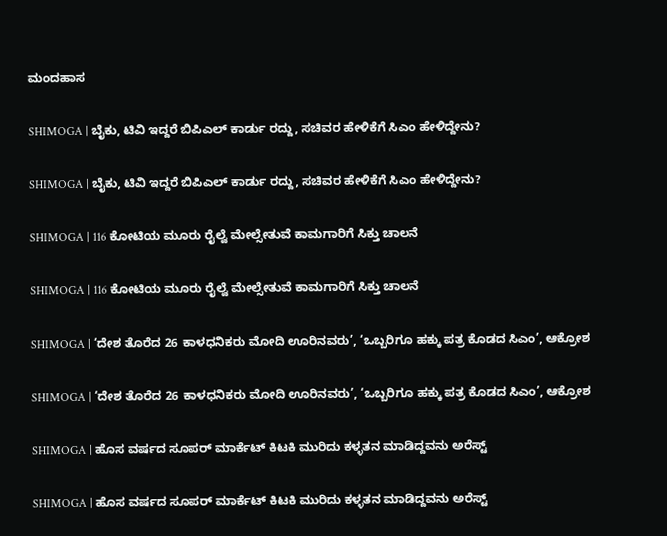ಮಂದಹಾಸ

SHIMOGA | ಬೈಕು, ಟಿವಿ ಇದ್ದರೆ ಬಿಪಿಎಲ್ ಕಾರ್ಡು ರದ್ದು, ಸಚಿವರ ಹೇಳಿಕೆಗೆ ಸಿಎಂ ಹೇಳಿದ್ದೇನು?

SHIMOGA | ಬೈಕು, ಟಿವಿ ಇದ್ದರೆ ಬಿಪಿಎಲ್ ಕಾರ್ಡು ರದ್ದು, ಸಚಿವರ ಹೇಳಿಕೆಗೆ ಸಿಎಂ ಹೇಳಿದ್ದೇನು?

SHIMOGA | 116 ಕೋಟಿಯ ಮೂರು ರೈಲ್ವೆ ಮೇಲ್ಸೇತುವೆ ಕಾಮಗಾರಿಗೆ ಸಿಕ್ತು ಚಾಲನೆ

SHIMOGA | 116 ಕೋಟಿಯ ಮೂರು ರೈಲ್ವೆ ಮೇಲ್ಸೇತುವೆ ಕಾಮಗಾರಿಗೆ ಸಿಕ್ತು ಚಾಲನೆ

SHIMOGA | ‘ದೇಶ ತೊರೆದ 26 ಕಾಳಧನಿಕರು ಮೋದಿ ಊರಿನವರು’, ‘ಒಬ್ಬರಿಗೂ ಹಕ್ಕು ಪತ್ರ ಕೊಡದ ಸಿಎಂ’, ಆಕ್ರೋಶ

SHIMOGA | ‘ದೇಶ ತೊರೆದ 26 ಕಾಳಧನಿಕರು ಮೋದಿ ಊರಿನವರು’, ‘ಒಬ್ಬರಿಗೂ ಹಕ್ಕು ಪತ್ರ ಕೊಡದ ಸಿಎಂ’, ಆಕ್ರೋಶ

SHIMOGA | ಹೊಸ ವರ್ಷದ ಸೂಪರ್ ಮಾರ್ಕೆಟ್ ಕಿಟಕಿ ಮುರಿದು ಕಳ್ಳತನ ಮಾಡಿದ್ದವನು ಅರೆಸ್ಟ್

SHIMOGA | ಹೊಸ ವರ್ಷದ ಸೂಪರ್ ಮಾರ್ಕೆಟ್ ಕಿಟಕಿ ಮುರಿದು ಕಳ್ಳತನ ಮಾಡಿದ್ದವನು ಅರೆಸ್ಟ್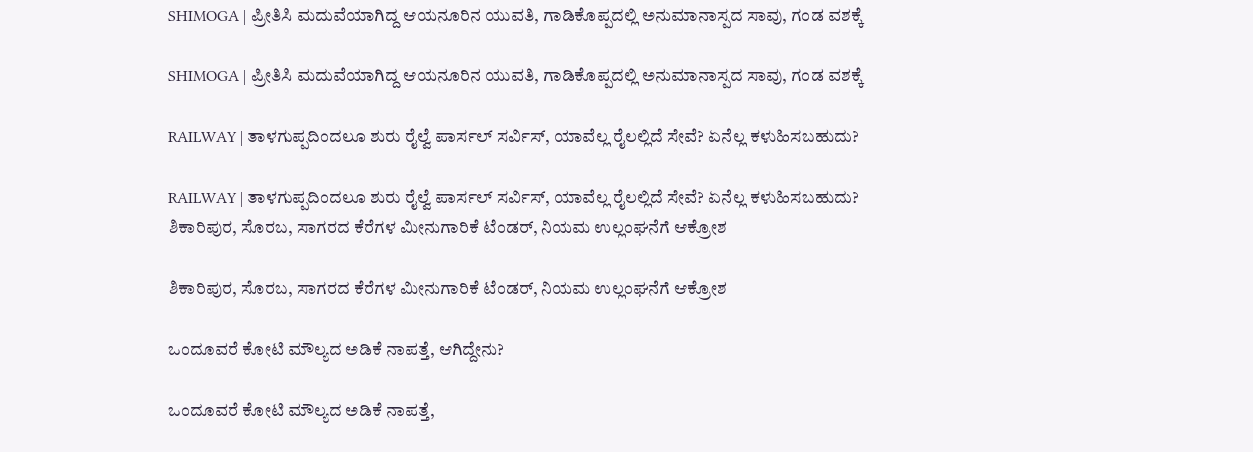SHIMOGA | ಪ್ರೀತಿಸಿ ಮದುವೆಯಾಗಿದ್ದ ಆಯನೂರಿನ ಯುವತಿ, ಗಾಡಿಕೊಪ್ಪದಲ್ಲಿ ಅನುಮಾನಾಸ್ಪದ ಸಾವು, ಗಂಡ ವಶಕ್ಕೆ

SHIMOGA | ಪ್ರೀತಿಸಿ ಮದುವೆಯಾಗಿದ್ದ ಆಯನೂರಿನ ಯುವತಿ, ಗಾಡಿಕೊಪ್ಪದಲ್ಲಿ ಅನುಮಾನಾಸ್ಪದ ಸಾವು, ಗಂಡ ವಶಕ್ಕೆ

RAILWAY | ತಾಳಗುಪ್ಪದಿಂದಲೂ ಶುರು ರೈಲ್ವೆ ಪಾರ್ಸಲ್ ಸರ್ವಿಸ್, ಯಾವೆಲ್ಲ ರೈಲಲ್ಲಿದೆ ಸೇವೆ? ಏನೆಲ್ಲ ಕಳುಹಿಸಬಹುದು?

RAILWAY | ತಾಳಗುಪ್ಪದಿಂದಲೂ ಶುರು ರೈಲ್ವೆ ಪಾರ್ಸಲ್ ಸರ್ವಿಸ್, ಯಾವೆಲ್ಲ ರೈಲಲ್ಲಿದೆ ಸೇವೆ? ಏನೆಲ್ಲ ಕಳುಹಿಸಬಹುದು?
ಶಿಕಾರಿಪುರ, ಸೊರಬ, ಸಾಗರದ ಕೆರೆಗಳ ಮೀನುಗಾರಿಕೆ ಟೆಂಡರ್‌, ನಿಯಮ ಉಲ್ಲಂಘನೆಗೆ ಆಕ್ರೋಶ

ಶಿಕಾರಿಪುರ, ಸೊರಬ, ಸಾಗರದ ಕೆರೆಗಳ ಮೀನುಗಾರಿಕೆ ಟೆಂಡರ್‌, ನಿಯಮ ಉಲ್ಲಂಘನೆಗೆ ಆಕ್ರೋಶ

ಒಂದೂವರೆ ಕೋಟಿ ಮೌಲ್ಯದ ಅಡಿಕೆ ನಾಪತ್ತೆ, ಆಗಿದ್ದೇನು?

ಒಂದೂವರೆ ಕೋಟಿ ಮೌಲ್ಯದ ಅಡಿಕೆ ನಾಪತ್ತೆ,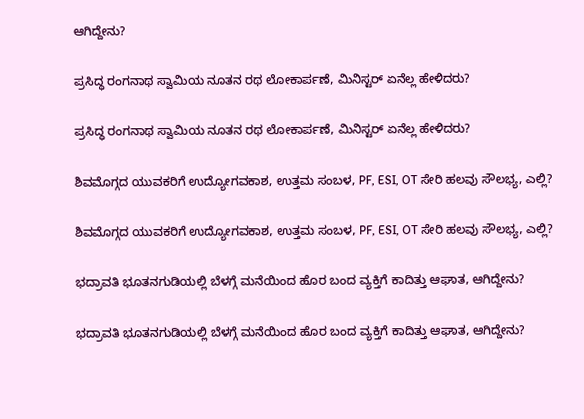ಆಗಿದ್ದೇನು?

ಪ್ರಸಿದ್ಧ ರಂಗನಾಥ ಸ್ವಾಮಿಯ ನೂತನ ರಥ ಲೋಕಾರ್ಪಣೆ, ಮಿನಿಸ್ಟರ್‌ ಏನೆಲ್ಲ ಹೇಳಿದರು?

ಪ್ರಸಿದ್ಧ ರಂಗನಾಥ ಸ್ವಾಮಿಯ ನೂತನ ರಥ ಲೋಕಾರ್ಪಣೆ, ಮಿನಿಸ್ಟರ್‌ ಏನೆಲ್ಲ ಹೇಳಿದರು?

ಶಿವಮೊಗ್ಗದ ಯುವಕರಿಗೆ ಉದ್ಯೋಗವಕಾಶ, ಉತ್ತಮ ಸಂಬಳ, PF, ESI, OT ಸೇರಿ ಹಲವು ಸೌಲಭ್ಯ, ಎಲ್ಲಿ?

ಶಿವಮೊಗ್ಗದ ಯುವಕರಿಗೆ ಉದ್ಯೋಗವಕಾಶ, ಉತ್ತಮ ಸಂಬಳ, PF, ESI, OT ಸೇರಿ ಹಲವು ಸೌಲಭ್ಯ, ಎಲ್ಲಿ?

ಭದ್ರಾವತಿ ಭೂತನಗುಡಿಯಲ್ಲಿ ಬೆಳಗ್ಗೆ ಮನೆಯಿಂದ ಹೊರ ಬಂದ ವ್ಯಕ್ತಿಗೆ ಕಾದಿತ್ತು ಆಘಾತ, ಆಗಿದ್ದೇನು?

ಭದ್ರಾವತಿ ಭೂತನಗುಡಿಯಲ್ಲಿ ಬೆಳಗ್ಗೆ ಮನೆಯಿಂದ ಹೊರ ಬಂದ ವ್ಯಕ್ತಿಗೆ ಕಾದಿತ್ತು ಆಘಾತ, ಆಗಿದ್ದೇನು?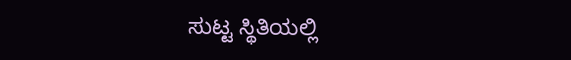ಸುಟ್ಟ ಸ್ಥಿತಿಯಲ್ಲಿ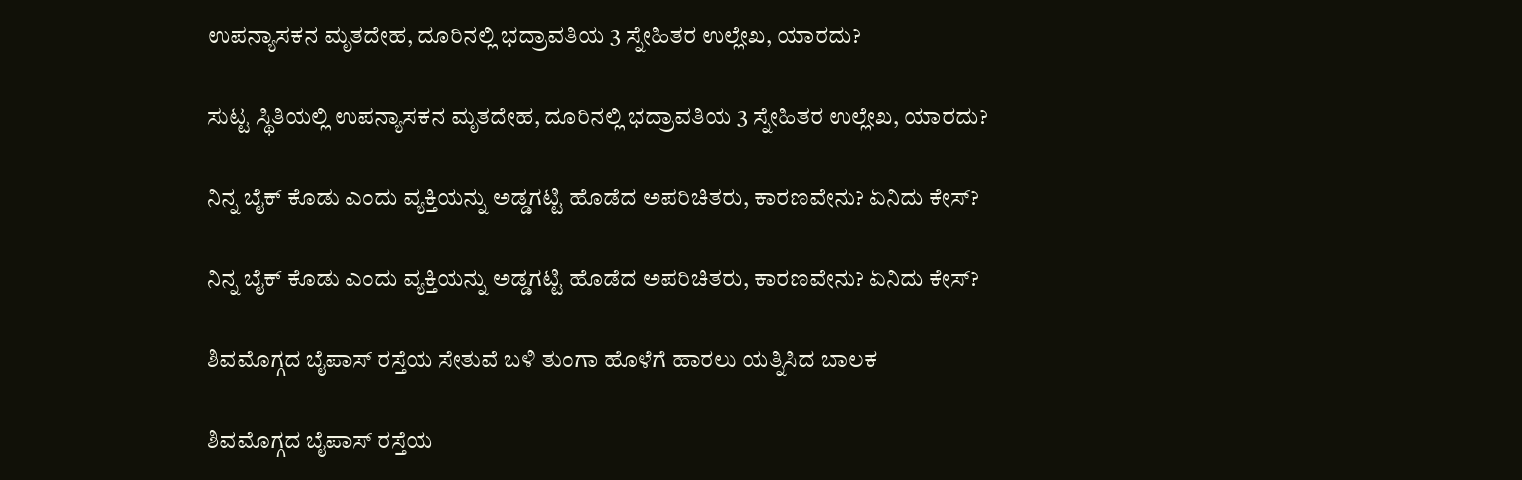ಉಪನ್ಯಾಸಕನ ಮೃತದೇಹ, ದೂರಿನಲ್ಲಿ ಭದ್ರಾವತಿಯ 3 ಸ್ನೇಹಿತರ ಉಲ್ಲೇಖ, ಯಾರದು?

ಸುಟ್ಟ ಸ್ಥಿತಿಯಲ್ಲಿ ಉಪನ್ಯಾಸಕನ ಮೃತದೇಹ, ದೂರಿನಲ್ಲಿ ಭದ್ರಾವತಿಯ 3 ಸ್ನೇಹಿತರ ಉಲ್ಲೇಖ, ಯಾರದು?

ನಿನ್ನ ಬೈಕ್ ಕೊಡು ಎಂದು ವ್ಯಕ್ತಿಯನ್ನು ಅಡ್ಡಗಟ್ಟಿ ಹೊಡೆದ ಅಪರಿಚಿತರು, ಕಾರಣವೇನು? ಏನಿದು ಕೇಸ್‌?

ನಿನ್ನ ಬೈಕ್ ಕೊಡು ಎಂದು ವ್ಯಕ್ತಿಯನ್ನು ಅಡ್ಡಗಟ್ಟಿ ಹೊಡೆದ ಅಪರಿಚಿತರು, ಕಾರಣವೇನು? ಏನಿದು ಕೇಸ್‌?

ಶಿವಮೊಗ್ಗದ ಬೈಪಾಸ್‌ ರಸ್ತೆಯ ಸೇತುವೆ ಬಳಿ ತುಂಗಾ ಹೊಳೆಗೆ ಹಾರಲು ಯತ್ನಿಸಿದ ಬಾಲಕ

ಶಿವಮೊಗ್ಗದ ಬೈಪಾಸ್‌ ರಸ್ತೆಯ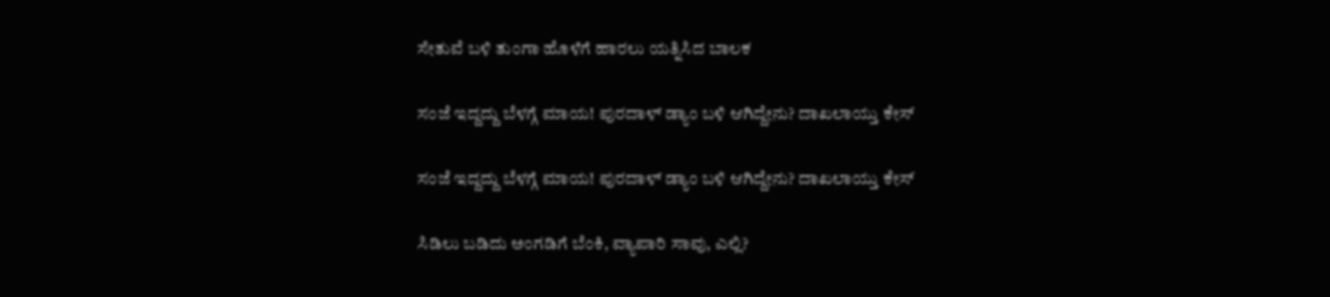ಸೇತುವೆ ಬಳಿ ತುಂಗಾ ಹೊಳೆಗೆ ಹಾರಲು ಯತ್ನಿಸಿದ ಬಾಲಕ

ಸಂಜೆ ಇದ್ದದ್ದು ಬೆಳಗ್ಗೆ ಮಾಯ! ಪುರದಾಳ್ ಡ್ಯಾಂ ಬಳಿ ಆಗಿದ್ದೇನು? ದಾಖಲಾಯ್ತು ಕೇಸ್‌

ಸಂಜೆ ಇದ್ದದ್ದು ಬೆಳಗ್ಗೆ ಮಾಯ! ಪುರದಾಳ್ ಡ್ಯಾಂ ಬಳಿ ಆಗಿದ್ದೇನು? ದಾಖಲಾಯ್ತು ಕೇಸ್‌

ಸಿಡಿಲು ಬಡಿದು ಅಂಗಡಿಗೆ ಬೆಂಕಿ, ವ್ಯಾಪಾರಿ ಸಾವು, ಎಲ್ಲಿ?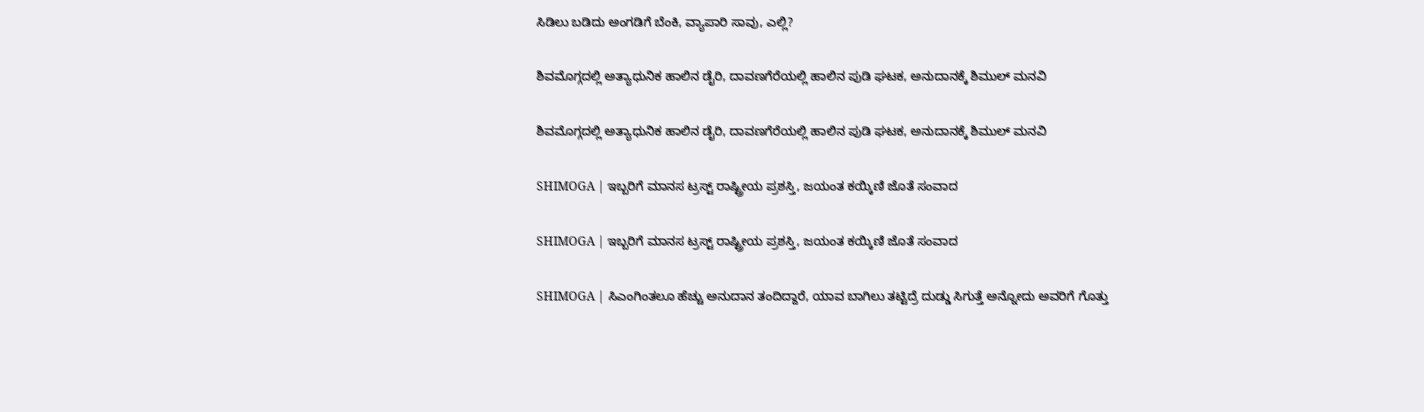ಸಿಡಿಲು ಬಡಿದು ಅಂಗಡಿಗೆ ಬೆಂಕಿ, ವ್ಯಾಪಾರಿ ಸಾವು, ಎಲ್ಲಿ?

ಶಿವಮೊಗ್ಗದಲ್ಲಿ ಅತ್ಯಾಧುನಿಕ ಹಾಲಿನ ಡೈರಿ, ದಾವಣಗೆರೆಯಲ್ಲಿ ಹಾಲಿನ ಪುಡಿ ಘಟಕ, ಅನುದಾನಕ್ಕೆ ಶಿಮುಲ್ ಮನವಿ

ಶಿವಮೊಗ್ಗದಲ್ಲಿ ಅತ್ಯಾಧುನಿಕ ಹಾಲಿನ ಡೈರಿ, ದಾವಣಗೆರೆಯಲ್ಲಿ ಹಾಲಿನ ಪುಡಿ ಘಟಕ, ಅನುದಾನಕ್ಕೆ ಶಿಮುಲ್ ಮನವಿ

SHIMOGA | ಇಬ್ಬರಿಗೆ ಮಾನಸ ಟ್ರಸ್ಟ್ ರಾಷ್ಟ್ರೀಯ ಪ್ರಶಸ್ತಿ, ಜಯಂತ ಕಯ್ಕಿಣಿ ಜೊತೆ ಸಂವಾದ

SHIMOGA | ಇಬ್ಬರಿಗೆ ಮಾನಸ ಟ್ರಸ್ಟ್ ರಾಷ್ಟ್ರೀಯ ಪ್ರಶಸ್ತಿ, ಜಯಂತ ಕಯ್ಕಿಣಿ ಜೊತೆ ಸಂವಾದ

SHIMOGA | ಸಿಎಂಗಿಂತಲೂ ಹೆಚ್ಚು ಅನುದಾನ ತಂದಿದ್ದಾರೆ, ಯಾವ ಬಾಗಿಲು ತಟ್ಟಿದ್ರೆ ದುಡ್ಡು ಸಿಗುತ್ತೆ ಅನ್ನೋದು ಅವರಿಗೆ ಗೊತ್ತು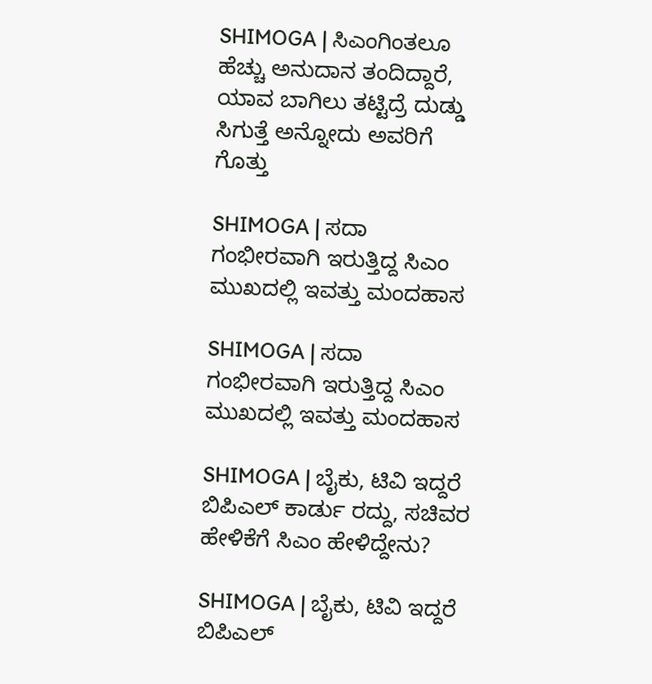SHIMOGA | ಸಿಎಂಗಿಂತಲೂ ಹೆಚ್ಚು ಅನುದಾನ ತಂದಿದ್ದಾರೆ, ಯಾವ ಬಾಗಿಲು ತಟ್ಟಿದ್ರೆ ದುಡ್ಡು ಸಿಗುತ್ತೆ ಅನ್ನೋದು ಅವರಿಗೆ ಗೊತ್ತು

SHIMOGA | ಸದಾ ಗಂಭೀರವಾಗಿ ಇರುತ್ತಿದ್ದ ಸಿಎಂ ಮುಖದಲ್ಲಿ ಇವತ್ತು ಮಂದಹಾಸ

SHIMOGA | ಸದಾ ಗಂಭೀರವಾಗಿ ಇರುತ್ತಿದ್ದ ಸಿಎಂ ಮುಖದಲ್ಲಿ ಇವತ್ತು ಮಂದಹಾಸ

SHIMOGA | ಬೈಕು, ಟಿವಿ ಇದ್ದರೆ ಬಿಪಿಎಲ್ ಕಾರ್ಡು ರದ್ದು, ಸಚಿವರ ಹೇಳಿಕೆಗೆ ಸಿಎಂ ಹೇಳಿದ್ದೇನು?

SHIMOGA | ಬೈಕು, ಟಿವಿ ಇದ್ದರೆ ಬಿಪಿಎಲ್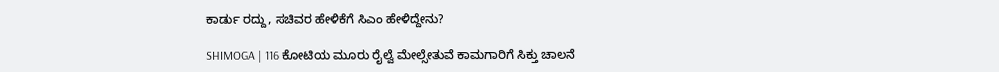ಕಾರ್ಡು ರದ್ದು, ಸಚಿವರ ಹೇಳಿಕೆಗೆ ಸಿಎಂ ಹೇಳಿದ್ದೇನು?

SHIMOGA | 116 ಕೋಟಿಯ ಮೂರು ರೈಲ್ವೆ ಮೇಲ್ಸೇತುವೆ ಕಾಮಗಾರಿಗೆ ಸಿಕ್ತು ಚಾಲನೆ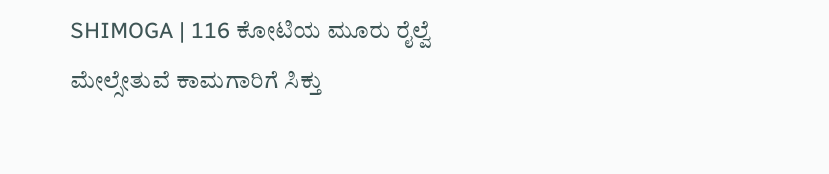SHIMOGA | 116 ಕೋಟಿಯ ಮೂರು ರೈಲ್ವೆ ಮೇಲ್ಸೇತುವೆ ಕಾಮಗಾರಿಗೆ ಸಿಕ್ತು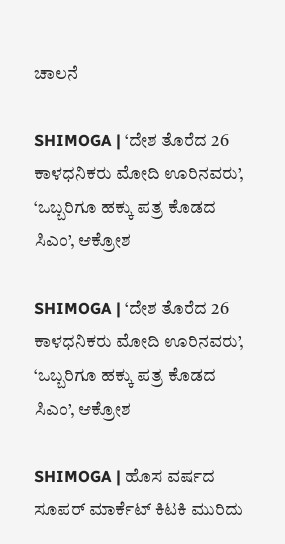ಚಾಲನೆ

SHIMOGA | ‘ದೇಶ ತೊರೆದ 26 ಕಾಳಧನಿಕರು ಮೋದಿ ಊರಿನವರು’, ‘ಒಬ್ಬರಿಗೂ ಹಕ್ಕು ಪತ್ರ ಕೊಡದ ಸಿಎಂ’, ಆಕ್ರೋಶ

SHIMOGA | ‘ದೇಶ ತೊರೆದ 26 ಕಾಳಧನಿಕರು ಮೋದಿ ಊರಿನವರು’, ‘ಒಬ್ಬರಿಗೂ ಹಕ್ಕು ಪತ್ರ ಕೊಡದ ಸಿಎಂ’, ಆಕ್ರೋಶ

SHIMOGA | ಹೊಸ ವರ್ಷದ ಸೂಪರ್ ಮಾರ್ಕೆಟ್ ಕಿಟಕಿ ಮುರಿದು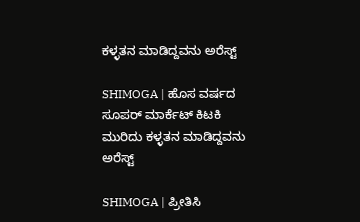ಕಳ್ಳತನ ಮಾಡಿದ್ದವನು ಅರೆಸ್ಟ್

SHIMOGA | ಹೊಸ ವರ್ಷದ ಸೂಪರ್ ಮಾರ್ಕೆಟ್ ಕಿಟಕಿ ಮುರಿದು ಕಳ್ಳತನ ಮಾಡಿದ್ದವನು ಅರೆಸ್ಟ್

SHIMOGA | ಪ್ರೀತಿಸಿ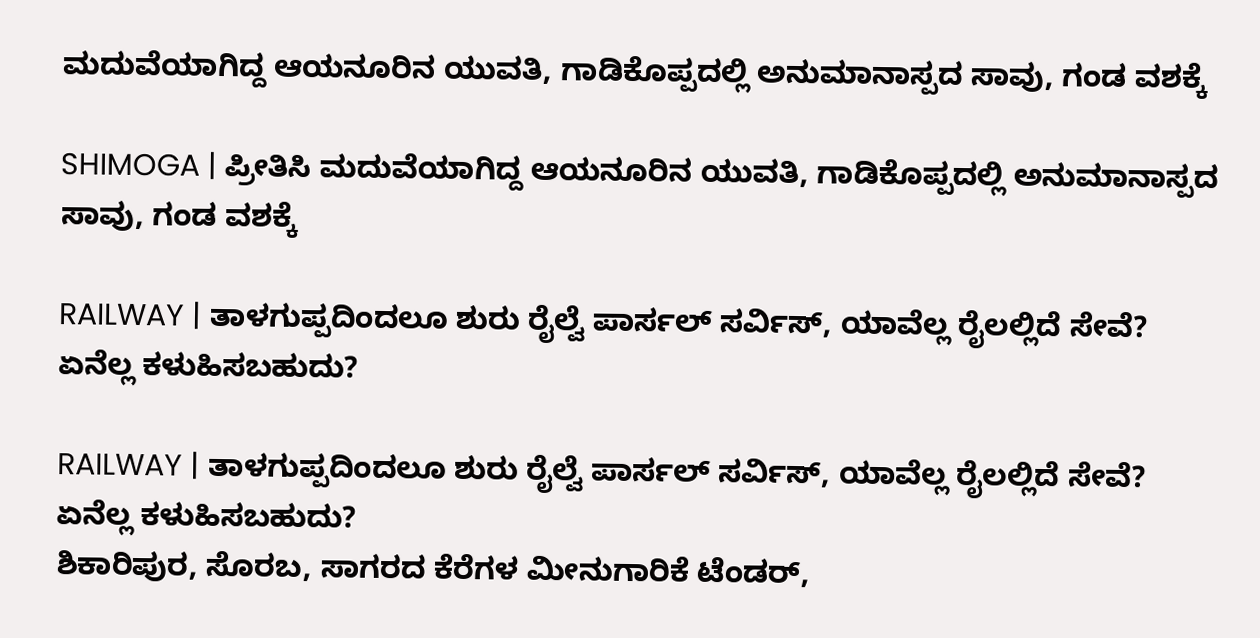ಮದುವೆಯಾಗಿದ್ದ ಆಯನೂರಿನ ಯುವತಿ, ಗಾಡಿಕೊಪ್ಪದಲ್ಲಿ ಅನುಮಾನಾಸ್ಪದ ಸಾವು, ಗಂಡ ವಶಕ್ಕೆ

SHIMOGA | ಪ್ರೀತಿಸಿ ಮದುವೆಯಾಗಿದ್ದ ಆಯನೂರಿನ ಯುವತಿ, ಗಾಡಿಕೊಪ್ಪದಲ್ಲಿ ಅನುಮಾನಾಸ್ಪದ ಸಾವು, ಗಂಡ ವಶಕ್ಕೆ

RAILWAY | ತಾಳಗುಪ್ಪದಿಂದಲೂ ಶುರು ರೈಲ್ವೆ ಪಾರ್ಸಲ್ ಸರ್ವಿಸ್, ಯಾವೆಲ್ಲ ರೈಲಲ್ಲಿದೆ ಸೇವೆ? ಏನೆಲ್ಲ ಕಳುಹಿಸಬಹುದು?

RAILWAY | ತಾಳಗುಪ್ಪದಿಂದಲೂ ಶುರು ರೈಲ್ವೆ ಪಾರ್ಸಲ್ ಸರ್ವಿಸ್, ಯಾವೆಲ್ಲ ರೈಲಲ್ಲಿದೆ ಸೇವೆ? ಏನೆಲ್ಲ ಕಳುಹಿಸಬಹುದು?
ಶಿಕಾರಿಪುರ, ಸೊರಬ, ಸಾಗರದ ಕೆರೆಗಳ ಮೀನುಗಾರಿಕೆ ಟೆಂಡರ್‌,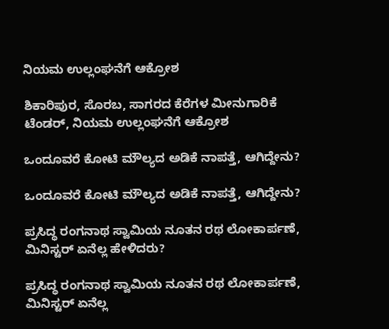ನಿಯಮ ಉಲ್ಲಂಘನೆಗೆ ಆಕ್ರೋಶ

ಶಿಕಾರಿಪುರ, ಸೊರಬ, ಸಾಗರದ ಕೆರೆಗಳ ಮೀನುಗಾರಿಕೆ ಟೆಂಡರ್‌, ನಿಯಮ ಉಲ್ಲಂಘನೆಗೆ ಆಕ್ರೋಶ

ಒಂದೂವರೆ ಕೋಟಿ ಮೌಲ್ಯದ ಅಡಿಕೆ ನಾಪತ್ತೆ, ಆಗಿದ್ದೇನು?

ಒಂದೂವರೆ ಕೋಟಿ ಮೌಲ್ಯದ ಅಡಿಕೆ ನಾಪತ್ತೆ, ಆಗಿದ್ದೇನು?

ಪ್ರಸಿದ್ಧ ರಂಗನಾಥ ಸ್ವಾಮಿಯ ನೂತನ ರಥ ಲೋಕಾರ್ಪಣೆ, ಮಿನಿಸ್ಟರ್‌ ಏನೆಲ್ಲ ಹೇಳಿದರು?

ಪ್ರಸಿದ್ಧ ರಂಗನಾಥ ಸ್ವಾಮಿಯ ನೂತನ ರಥ ಲೋಕಾರ್ಪಣೆ, ಮಿನಿಸ್ಟರ್‌ ಏನೆಲ್ಲ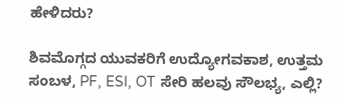ಹೇಳಿದರು?

ಶಿವಮೊಗ್ಗದ ಯುವಕರಿಗೆ ಉದ್ಯೋಗವಕಾಶ, ಉತ್ತಮ ಸಂಬಳ, PF, ESI, OT ಸೇರಿ ಹಲವು ಸೌಲಭ್ಯ, ಎಲ್ಲಿ?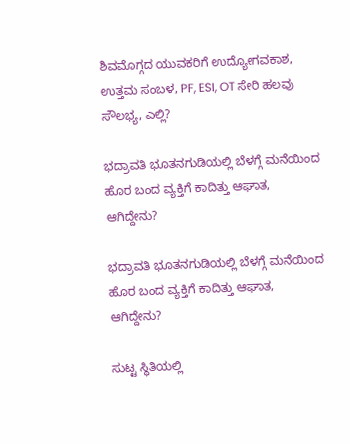ಶಿವಮೊಗ್ಗದ ಯುವಕರಿಗೆ ಉದ್ಯೋಗವಕಾಶ, ಉತ್ತಮ ಸಂಬಳ, PF, ESI, OT ಸೇರಿ ಹಲವು ಸೌಲಭ್ಯ, ಎಲ್ಲಿ?

ಭದ್ರಾವತಿ ಭೂತನಗುಡಿಯಲ್ಲಿ ಬೆಳಗ್ಗೆ ಮನೆಯಿಂದ ಹೊರ ಬಂದ ವ್ಯಕ್ತಿಗೆ ಕಾದಿತ್ತು ಆಘಾತ, ಆಗಿದ್ದೇನು?

ಭದ್ರಾವತಿ ಭೂತನಗುಡಿಯಲ್ಲಿ ಬೆಳಗ್ಗೆ ಮನೆಯಿಂದ ಹೊರ ಬಂದ ವ್ಯಕ್ತಿಗೆ ಕಾದಿತ್ತು ಆಘಾತ, ಆಗಿದ್ದೇನು?

ಸುಟ್ಟ ಸ್ಥಿತಿಯಲ್ಲಿ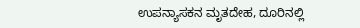ಉಪನ್ಯಾಸಕನ ಮೃತದೇಹ, ದೂರಿನಲ್ಲಿ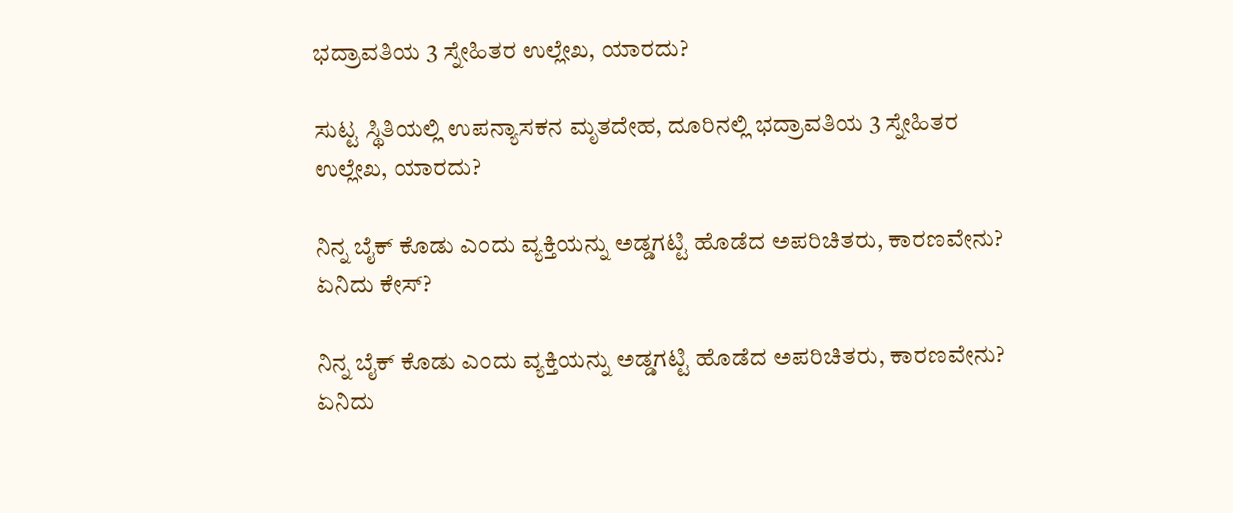ಭದ್ರಾವತಿಯ 3 ಸ್ನೇಹಿತರ ಉಲ್ಲೇಖ, ಯಾರದು?

ಸುಟ್ಟ ಸ್ಥಿತಿಯಲ್ಲಿ ಉಪನ್ಯಾಸಕನ ಮೃತದೇಹ, ದೂರಿನಲ್ಲಿ ಭದ್ರಾವತಿಯ 3 ಸ್ನೇಹಿತರ ಉಲ್ಲೇಖ, ಯಾರದು?

ನಿನ್ನ ಬೈಕ್ ಕೊಡು ಎಂದು ವ್ಯಕ್ತಿಯನ್ನು ಅಡ್ಡಗಟ್ಟಿ ಹೊಡೆದ ಅಪರಿಚಿತರು, ಕಾರಣವೇನು? ಏನಿದು ಕೇಸ್‌?

ನಿನ್ನ ಬೈಕ್ ಕೊಡು ಎಂದು ವ್ಯಕ್ತಿಯನ್ನು ಅಡ್ಡಗಟ್ಟಿ ಹೊಡೆದ ಅಪರಿಚಿತರು, ಕಾರಣವೇನು? ಏನಿದು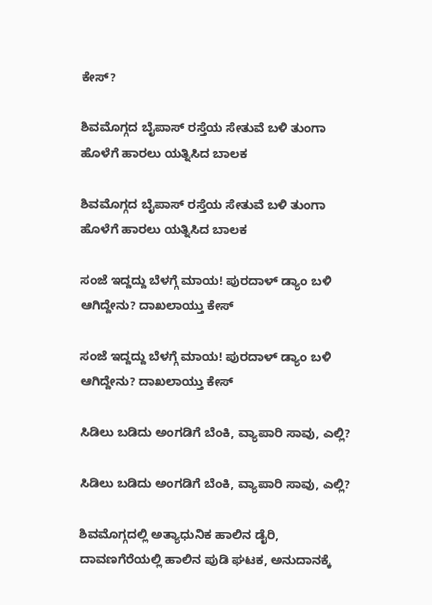ಕೇಸ್‌?

ಶಿವಮೊಗ್ಗದ ಬೈಪಾಸ್‌ ರಸ್ತೆಯ ಸೇತುವೆ ಬಳಿ ತುಂಗಾ ಹೊಳೆಗೆ ಹಾರಲು ಯತ್ನಿಸಿದ ಬಾಲಕ

ಶಿವಮೊಗ್ಗದ ಬೈಪಾಸ್‌ ರಸ್ತೆಯ ಸೇತುವೆ ಬಳಿ ತುಂಗಾ ಹೊಳೆಗೆ ಹಾರಲು ಯತ್ನಿಸಿದ ಬಾಲಕ

ಸಂಜೆ ಇದ್ದದ್ದು ಬೆಳಗ್ಗೆ ಮಾಯ! ಪುರದಾಳ್ ಡ್ಯಾಂ ಬಳಿ ಆಗಿದ್ದೇನು? ದಾಖಲಾಯ್ತು ಕೇಸ್‌

ಸಂಜೆ ಇದ್ದದ್ದು ಬೆಳಗ್ಗೆ ಮಾಯ! ಪುರದಾಳ್ ಡ್ಯಾಂ ಬಳಿ ಆಗಿದ್ದೇನು? ದಾಖಲಾಯ್ತು ಕೇಸ್‌

ಸಿಡಿಲು ಬಡಿದು ಅಂಗಡಿಗೆ ಬೆಂಕಿ, ವ್ಯಾಪಾರಿ ಸಾವು, ಎಲ್ಲಿ?

ಸಿಡಿಲು ಬಡಿದು ಅಂಗಡಿಗೆ ಬೆಂಕಿ, ವ್ಯಾಪಾರಿ ಸಾವು, ಎಲ್ಲಿ?

ಶಿವಮೊಗ್ಗದಲ್ಲಿ ಅತ್ಯಾಧುನಿಕ ಹಾಲಿನ ಡೈರಿ, ದಾವಣಗೆರೆಯಲ್ಲಿ ಹಾಲಿನ ಪುಡಿ ಘಟಕ, ಅನುದಾನಕ್ಕೆ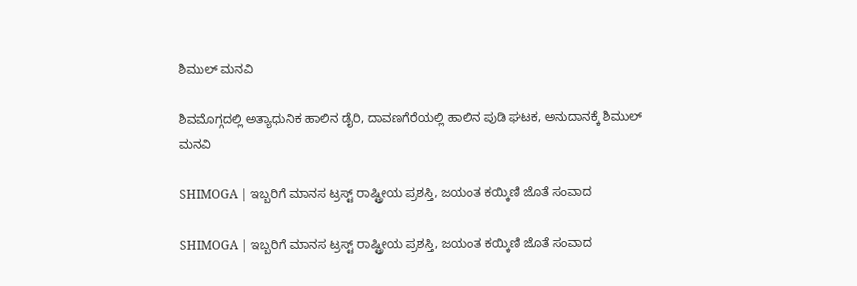ಶಿಮುಲ್ ಮನವಿ

ಶಿವಮೊಗ್ಗದಲ್ಲಿ ಅತ್ಯಾಧುನಿಕ ಹಾಲಿನ ಡೈರಿ, ದಾವಣಗೆರೆಯಲ್ಲಿ ಹಾಲಿನ ಪುಡಿ ಘಟಕ, ಅನುದಾನಕ್ಕೆ ಶಿಮುಲ್ ಮನವಿ

SHIMOGA | ಇಬ್ಬರಿಗೆ ಮಾನಸ ಟ್ರಸ್ಟ್ ರಾಷ್ಟ್ರೀಯ ಪ್ರಶಸ್ತಿ, ಜಯಂತ ಕಯ್ಕಿಣಿ ಜೊತೆ ಸಂವಾದ

SHIMOGA | ಇಬ್ಬರಿಗೆ ಮಾನಸ ಟ್ರಸ್ಟ್ ರಾಷ್ಟ್ರೀಯ ಪ್ರಶಸ್ತಿ, ಜಯಂತ ಕಯ್ಕಿಣಿ ಜೊತೆ ಸಂವಾದ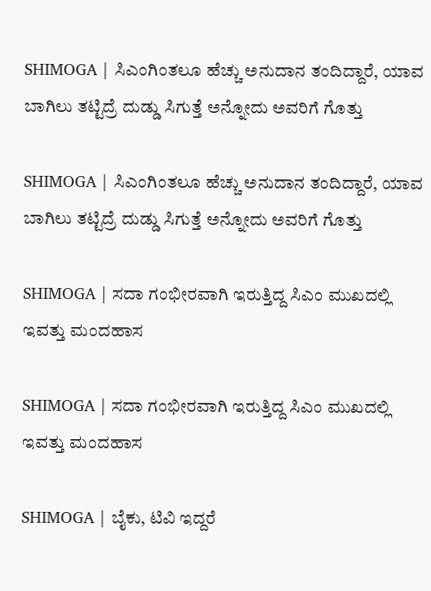SHIMOGA | ಸಿಎಂಗಿಂತಲೂ ಹೆಚ್ಚು ಅನುದಾನ ತಂದಿದ್ದಾರೆ, ಯಾವ ಬಾಗಿಲು ತಟ್ಟಿದ್ರೆ ದುಡ್ಡು ಸಿಗುತ್ತೆ ಅನ್ನೋದು ಅವರಿಗೆ ಗೊತ್ತು

SHIMOGA | ಸಿಎಂಗಿಂತಲೂ ಹೆಚ್ಚು ಅನುದಾನ ತಂದಿದ್ದಾರೆ, ಯಾವ ಬಾಗಿಲು ತಟ್ಟಿದ್ರೆ ದುಡ್ಡು ಸಿಗುತ್ತೆ ಅನ್ನೋದು ಅವರಿಗೆ ಗೊತ್ತು

SHIMOGA | ಸದಾ ಗಂಭೀರವಾಗಿ ಇರುತ್ತಿದ್ದ ಸಿಎಂ ಮುಖದಲ್ಲಿ ಇವತ್ತು ಮಂದಹಾಸ

SHIMOGA | ಸದಾ ಗಂಭೀರವಾಗಿ ಇರುತ್ತಿದ್ದ ಸಿಎಂ ಮುಖದಲ್ಲಿ ಇವತ್ತು ಮಂದಹಾಸ

SHIMOGA | ಬೈಕು, ಟಿವಿ ಇದ್ದರೆ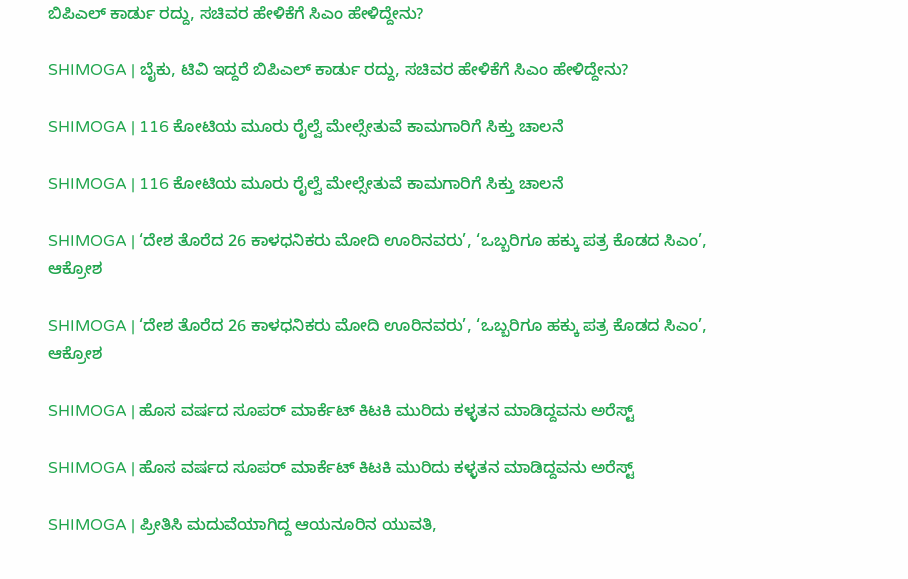ಬಿಪಿಎಲ್ ಕಾರ್ಡು ರದ್ದು, ಸಚಿವರ ಹೇಳಿಕೆಗೆ ಸಿಎಂ ಹೇಳಿದ್ದೇನು?

SHIMOGA | ಬೈಕು, ಟಿವಿ ಇದ್ದರೆ ಬಿಪಿಎಲ್ ಕಾರ್ಡು ರದ್ದು, ಸಚಿವರ ಹೇಳಿಕೆಗೆ ಸಿಎಂ ಹೇಳಿದ್ದೇನು?

SHIMOGA | 116 ಕೋಟಿಯ ಮೂರು ರೈಲ್ವೆ ಮೇಲ್ಸೇತುವೆ ಕಾಮಗಾರಿಗೆ ಸಿಕ್ತು ಚಾಲನೆ

SHIMOGA | 116 ಕೋಟಿಯ ಮೂರು ರೈಲ್ವೆ ಮೇಲ್ಸೇತುವೆ ಕಾಮಗಾರಿಗೆ ಸಿಕ್ತು ಚಾಲನೆ

SHIMOGA | ‘ದೇಶ ತೊರೆದ 26 ಕಾಳಧನಿಕರು ಮೋದಿ ಊರಿನವರು’, ‘ಒಬ್ಬರಿಗೂ ಹಕ್ಕು ಪತ್ರ ಕೊಡದ ಸಿಎಂ’, ಆಕ್ರೋಶ

SHIMOGA | ‘ದೇಶ ತೊರೆದ 26 ಕಾಳಧನಿಕರು ಮೋದಿ ಊರಿನವರು’, ‘ಒಬ್ಬರಿಗೂ ಹಕ್ಕು ಪತ್ರ ಕೊಡದ ಸಿಎಂ’, ಆಕ್ರೋಶ

SHIMOGA | ಹೊಸ ವರ್ಷದ ಸೂಪರ್ ಮಾರ್ಕೆಟ್ ಕಿಟಕಿ ಮುರಿದು ಕಳ್ಳತನ ಮಾಡಿದ್ದವನು ಅರೆಸ್ಟ್

SHIMOGA | ಹೊಸ ವರ್ಷದ ಸೂಪರ್ ಮಾರ್ಕೆಟ್ ಕಿಟಕಿ ಮುರಿದು ಕಳ್ಳತನ ಮಾಡಿದ್ದವನು ಅರೆಸ್ಟ್

SHIMOGA | ಪ್ರೀತಿಸಿ ಮದುವೆಯಾಗಿದ್ದ ಆಯನೂರಿನ ಯುವತಿ,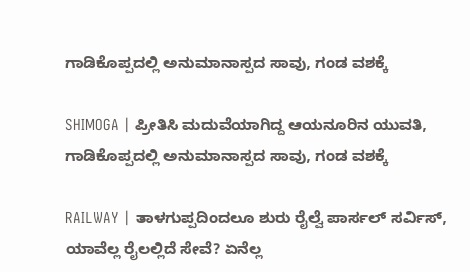ಗಾಡಿಕೊಪ್ಪದಲ್ಲಿ ಅನುಮಾನಾಸ್ಪದ ಸಾವು, ಗಂಡ ವಶಕ್ಕೆ

SHIMOGA | ಪ್ರೀತಿಸಿ ಮದುವೆಯಾಗಿದ್ದ ಆಯನೂರಿನ ಯುವತಿ, ಗಾಡಿಕೊಪ್ಪದಲ್ಲಿ ಅನುಮಾನಾಸ್ಪದ ಸಾವು, ಗಂಡ ವಶಕ್ಕೆ

RAILWAY | ತಾಳಗುಪ್ಪದಿಂದಲೂ ಶುರು ರೈಲ್ವೆ ಪಾರ್ಸಲ್ ಸರ್ವಿಸ್, ಯಾವೆಲ್ಲ ರೈಲಲ್ಲಿದೆ ಸೇವೆ? ಏನೆಲ್ಲ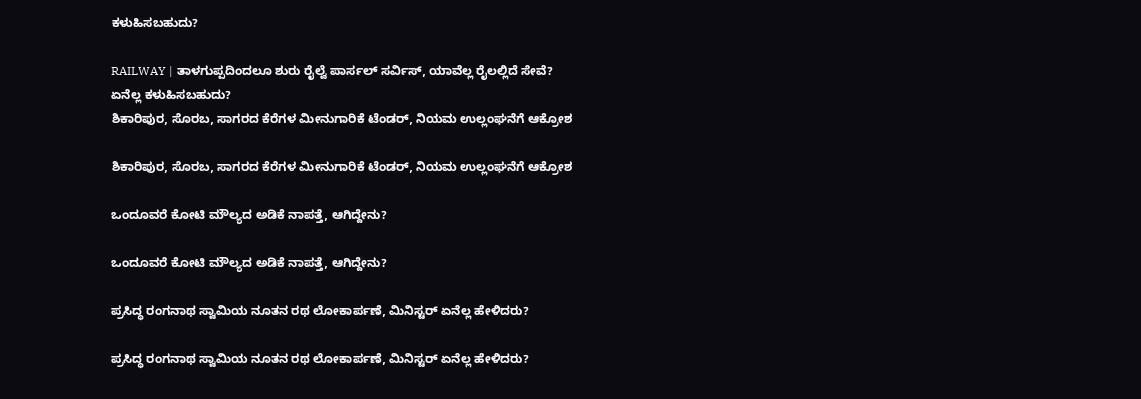ಕಳುಹಿಸಬಹುದು?

RAILWAY | ತಾಳಗುಪ್ಪದಿಂದಲೂ ಶುರು ರೈಲ್ವೆ ಪಾರ್ಸಲ್ ಸರ್ವಿಸ್, ಯಾವೆಲ್ಲ ರೈಲಲ್ಲಿದೆ ಸೇವೆ? ಏನೆಲ್ಲ ಕಳುಹಿಸಬಹುದು?
ಶಿಕಾರಿಪುರ, ಸೊರಬ, ಸಾಗರದ ಕೆರೆಗಳ ಮೀನುಗಾರಿಕೆ ಟೆಂಡರ್‌, ನಿಯಮ ಉಲ್ಲಂಘನೆಗೆ ಆಕ್ರೋಶ

ಶಿಕಾರಿಪುರ, ಸೊರಬ, ಸಾಗರದ ಕೆರೆಗಳ ಮೀನುಗಾರಿಕೆ ಟೆಂಡರ್‌, ನಿಯಮ ಉಲ್ಲಂಘನೆಗೆ ಆಕ್ರೋಶ

ಒಂದೂವರೆ ಕೋಟಿ ಮೌಲ್ಯದ ಅಡಿಕೆ ನಾಪತ್ತೆ, ಆಗಿದ್ದೇನು?

ಒಂದೂವರೆ ಕೋಟಿ ಮೌಲ್ಯದ ಅಡಿಕೆ ನಾಪತ್ತೆ, ಆಗಿದ್ದೇನು?

ಪ್ರಸಿದ್ಧ ರಂಗನಾಥ ಸ್ವಾಮಿಯ ನೂತನ ರಥ ಲೋಕಾರ್ಪಣೆ, ಮಿನಿಸ್ಟರ್‌ ಏನೆಲ್ಲ ಹೇಳಿದರು?

ಪ್ರಸಿದ್ಧ ರಂಗನಾಥ ಸ್ವಾಮಿಯ ನೂತನ ರಥ ಲೋಕಾರ್ಪಣೆ, ಮಿನಿಸ್ಟರ್‌ ಏನೆಲ್ಲ ಹೇಳಿದರು?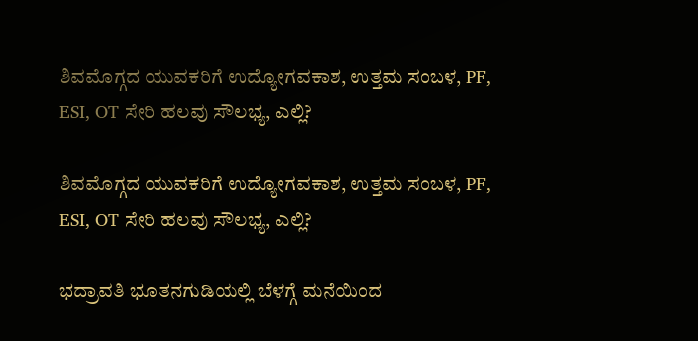ಶಿವಮೊಗ್ಗದ ಯುವಕರಿಗೆ ಉದ್ಯೋಗವಕಾಶ, ಉತ್ತಮ ಸಂಬಳ, PF, ESI, OT ಸೇರಿ ಹಲವು ಸೌಲಭ್ಯ, ಎಲ್ಲಿ?

ಶಿವಮೊಗ್ಗದ ಯುವಕರಿಗೆ ಉದ್ಯೋಗವಕಾಶ, ಉತ್ತಮ ಸಂಬಳ, PF, ESI, OT ಸೇರಿ ಹಲವು ಸೌಲಭ್ಯ, ಎಲ್ಲಿ?

ಭದ್ರಾವತಿ ಭೂತನಗುಡಿಯಲ್ಲಿ ಬೆಳಗ್ಗೆ ಮನೆಯಿಂದ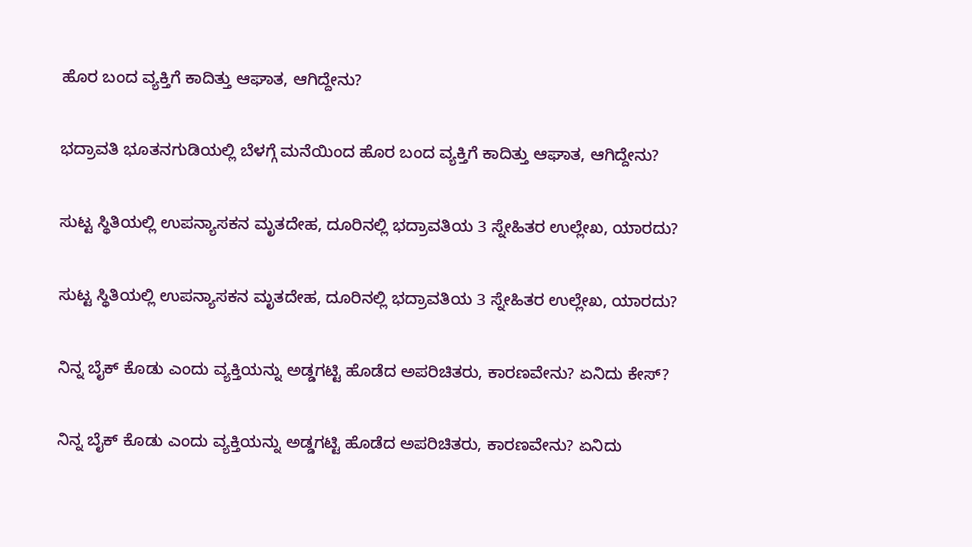ಹೊರ ಬಂದ ವ್ಯಕ್ತಿಗೆ ಕಾದಿತ್ತು ಆಘಾತ, ಆಗಿದ್ದೇನು?

ಭದ್ರಾವತಿ ಭೂತನಗುಡಿಯಲ್ಲಿ ಬೆಳಗ್ಗೆ ಮನೆಯಿಂದ ಹೊರ ಬಂದ ವ್ಯಕ್ತಿಗೆ ಕಾದಿತ್ತು ಆಘಾತ, ಆಗಿದ್ದೇನು?

ಸುಟ್ಟ ಸ್ಥಿತಿಯಲ್ಲಿ ಉಪನ್ಯಾಸಕನ ಮೃತದೇಹ, ದೂರಿನಲ್ಲಿ ಭದ್ರಾವತಿಯ 3 ಸ್ನೇಹಿತರ ಉಲ್ಲೇಖ, ಯಾರದು?

ಸುಟ್ಟ ಸ್ಥಿತಿಯಲ್ಲಿ ಉಪನ್ಯಾಸಕನ ಮೃತದೇಹ, ದೂರಿನಲ್ಲಿ ಭದ್ರಾವತಿಯ 3 ಸ್ನೇಹಿತರ ಉಲ್ಲೇಖ, ಯಾರದು?

ನಿನ್ನ ಬೈಕ್ ಕೊಡು ಎಂದು ವ್ಯಕ್ತಿಯನ್ನು ಅಡ್ಡಗಟ್ಟಿ ಹೊಡೆದ ಅಪರಿಚಿತರು, ಕಾರಣವೇನು? ಏನಿದು ಕೇಸ್‌?

ನಿನ್ನ ಬೈಕ್ ಕೊಡು ಎಂದು ವ್ಯಕ್ತಿಯನ್ನು ಅಡ್ಡಗಟ್ಟಿ ಹೊಡೆದ ಅಪರಿಚಿತರು, ಕಾರಣವೇನು? ಏನಿದು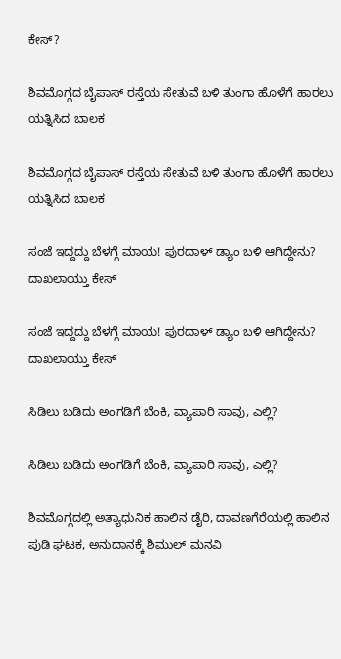ಕೇಸ್‌?

ಶಿವಮೊಗ್ಗದ ಬೈಪಾಸ್‌ ರಸ್ತೆಯ ಸೇತುವೆ ಬಳಿ ತುಂಗಾ ಹೊಳೆಗೆ ಹಾರಲು ಯತ್ನಿಸಿದ ಬಾಲಕ

ಶಿವಮೊಗ್ಗದ ಬೈಪಾಸ್‌ ರಸ್ತೆಯ ಸೇತುವೆ ಬಳಿ ತುಂಗಾ ಹೊಳೆಗೆ ಹಾರಲು ಯತ್ನಿಸಿದ ಬಾಲಕ

ಸಂಜೆ ಇದ್ದದ್ದು ಬೆಳಗ್ಗೆ ಮಾಯ! ಪುರದಾಳ್ ಡ್ಯಾಂ ಬಳಿ ಆಗಿದ್ದೇನು? ದಾಖಲಾಯ್ತು ಕೇಸ್‌

ಸಂಜೆ ಇದ್ದದ್ದು ಬೆಳಗ್ಗೆ ಮಾಯ! ಪುರದಾಳ್ ಡ್ಯಾಂ ಬಳಿ ಆಗಿದ್ದೇನು? ದಾಖಲಾಯ್ತು ಕೇಸ್‌

ಸಿಡಿಲು ಬಡಿದು ಅಂಗಡಿಗೆ ಬೆಂಕಿ, ವ್ಯಾಪಾರಿ ಸಾವು, ಎಲ್ಲಿ?

ಸಿಡಿಲು ಬಡಿದು ಅಂಗಡಿಗೆ ಬೆಂಕಿ, ವ್ಯಾಪಾರಿ ಸಾವು, ಎಲ್ಲಿ?

ಶಿವಮೊಗ್ಗದಲ್ಲಿ ಅತ್ಯಾಧುನಿಕ ಹಾಲಿನ ಡೈರಿ, ದಾವಣಗೆರೆಯಲ್ಲಿ ಹಾಲಿನ ಪುಡಿ ಘಟಕ, ಅನುದಾನಕ್ಕೆ ಶಿಮುಲ್ ಮನವಿ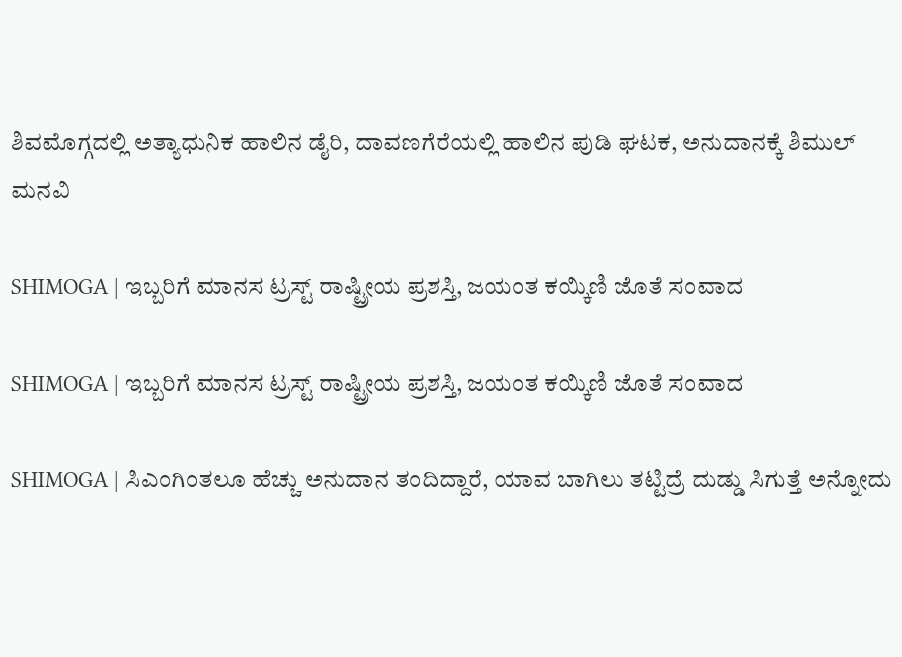ಶಿವಮೊಗ್ಗದಲ್ಲಿ ಅತ್ಯಾಧುನಿಕ ಹಾಲಿನ ಡೈರಿ, ದಾವಣಗೆರೆಯಲ್ಲಿ ಹಾಲಿನ ಪುಡಿ ಘಟಕ, ಅನುದಾನಕ್ಕೆ ಶಿಮುಲ್ ಮನವಿ

SHIMOGA | ಇಬ್ಬರಿಗೆ ಮಾನಸ ಟ್ರಸ್ಟ್ ರಾಷ್ಟ್ರೀಯ ಪ್ರಶಸ್ತಿ, ಜಯಂತ ಕಯ್ಕಿಣಿ ಜೊತೆ ಸಂವಾದ

SHIMOGA | ಇಬ್ಬರಿಗೆ ಮಾನಸ ಟ್ರಸ್ಟ್ ರಾಷ್ಟ್ರೀಯ ಪ್ರಶಸ್ತಿ, ಜಯಂತ ಕಯ್ಕಿಣಿ ಜೊತೆ ಸಂವಾದ

SHIMOGA | ಸಿಎಂಗಿಂತಲೂ ಹೆಚ್ಚು ಅನುದಾನ ತಂದಿದ್ದಾರೆ, ಯಾವ ಬಾಗಿಲು ತಟ್ಟಿದ್ರೆ ದುಡ್ಡು ಸಿಗುತ್ತೆ ಅನ್ನೋದು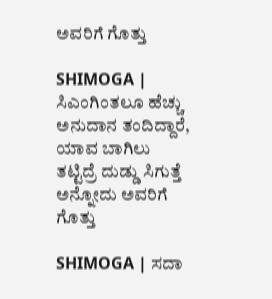ಅವರಿಗೆ ಗೊತ್ತು

SHIMOGA | ಸಿಎಂಗಿಂತಲೂ ಹೆಚ್ಚು ಅನುದಾನ ತಂದಿದ್ದಾರೆ, ಯಾವ ಬಾಗಿಲು ತಟ್ಟಿದ್ರೆ ದುಡ್ಡು ಸಿಗುತ್ತೆ ಅನ್ನೋದು ಅವರಿಗೆ ಗೊತ್ತು

SHIMOGA | ಸದಾ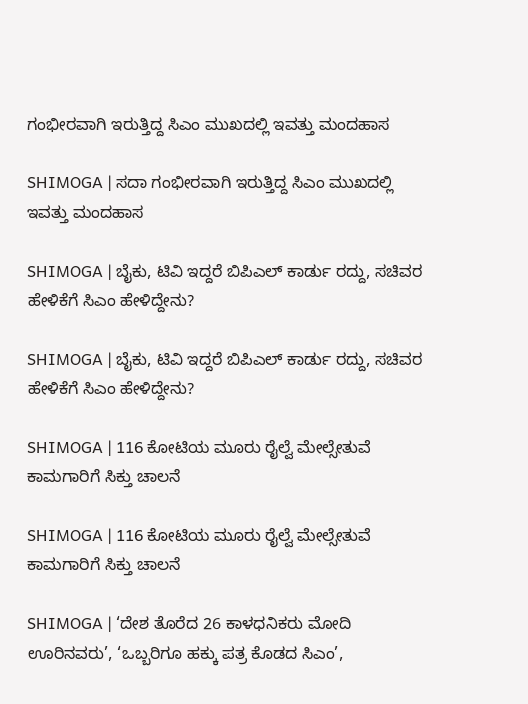ಗಂಭೀರವಾಗಿ ಇರುತ್ತಿದ್ದ ಸಿಎಂ ಮುಖದಲ್ಲಿ ಇವತ್ತು ಮಂದಹಾಸ

SHIMOGA | ಸದಾ ಗಂಭೀರವಾಗಿ ಇರುತ್ತಿದ್ದ ಸಿಎಂ ಮುಖದಲ್ಲಿ ಇವತ್ತು ಮಂದಹಾಸ

SHIMOGA | ಬೈಕು, ಟಿವಿ ಇದ್ದರೆ ಬಿಪಿಎಲ್ ಕಾರ್ಡು ರದ್ದು, ಸಚಿವರ ಹೇಳಿಕೆಗೆ ಸಿಎಂ ಹೇಳಿದ್ದೇನು?

SHIMOGA | ಬೈಕು, ಟಿವಿ ಇದ್ದರೆ ಬಿಪಿಎಲ್ ಕಾರ್ಡು ರದ್ದು, ಸಚಿವರ ಹೇಳಿಕೆಗೆ ಸಿಎಂ ಹೇಳಿದ್ದೇನು?

SHIMOGA | 116 ಕೋಟಿಯ ಮೂರು ರೈಲ್ವೆ ಮೇಲ್ಸೇತುವೆ ಕಾಮಗಾರಿಗೆ ಸಿಕ್ತು ಚಾಲನೆ

SHIMOGA | 116 ಕೋಟಿಯ ಮೂರು ರೈಲ್ವೆ ಮೇಲ್ಸೇತುವೆ ಕಾಮಗಾರಿಗೆ ಸಿಕ್ತು ಚಾಲನೆ

SHIMOGA | ‘ದೇಶ ತೊರೆದ 26 ಕಾಳಧನಿಕರು ಮೋದಿ ಊರಿನವರು’, ‘ಒಬ್ಬರಿಗೂ ಹಕ್ಕು ಪತ್ರ ಕೊಡದ ಸಿಎಂ’,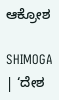ಆಕ್ರೋಶ

SHIMOGA | ‘ದೇಶ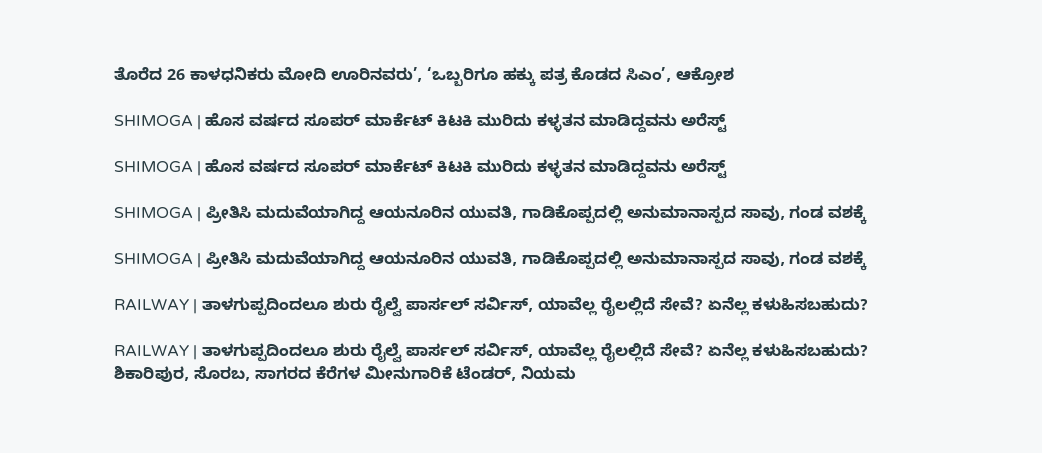ತೊರೆದ 26 ಕಾಳಧನಿಕರು ಮೋದಿ ಊರಿನವರು’, ‘ಒಬ್ಬರಿಗೂ ಹಕ್ಕು ಪತ್ರ ಕೊಡದ ಸಿಎಂ’, ಆಕ್ರೋಶ

SHIMOGA | ಹೊಸ ವರ್ಷದ ಸೂಪರ್ ಮಾರ್ಕೆಟ್ ಕಿಟಕಿ ಮುರಿದು ಕಳ್ಳತನ ಮಾಡಿದ್ದವನು ಅರೆಸ್ಟ್

SHIMOGA | ಹೊಸ ವರ್ಷದ ಸೂಪರ್ ಮಾರ್ಕೆಟ್ ಕಿಟಕಿ ಮುರಿದು ಕಳ್ಳತನ ಮಾಡಿದ್ದವನು ಅರೆಸ್ಟ್

SHIMOGA | ಪ್ರೀತಿಸಿ ಮದುವೆಯಾಗಿದ್ದ ಆಯನೂರಿನ ಯುವತಿ, ಗಾಡಿಕೊಪ್ಪದಲ್ಲಿ ಅನುಮಾನಾಸ್ಪದ ಸಾವು, ಗಂಡ ವಶಕ್ಕೆ

SHIMOGA | ಪ್ರೀತಿಸಿ ಮದುವೆಯಾಗಿದ್ದ ಆಯನೂರಿನ ಯುವತಿ, ಗಾಡಿಕೊಪ್ಪದಲ್ಲಿ ಅನುಮಾನಾಸ್ಪದ ಸಾವು, ಗಂಡ ವಶಕ್ಕೆ

RAILWAY | ತಾಳಗುಪ್ಪದಿಂದಲೂ ಶುರು ರೈಲ್ವೆ ಪಾರ್ಸಲ್ ಸರ್ವಿಸ್, ಯಾವೆಲ್ಲ ರೈಲಲ್ಲಿದೆ ಸೇವೆ? ಏನೆಲ್ಲ ಕಳುಹಿಸಬಹುದು?

RAILWAY | ತಾಳಗುಪ್ಪದಿಂದಲೂ ಶುರು ರೈಲ್ವೆ ಪಾರ್ಸಲ್ ಸರ್ವಿಸ್, ಯಾವೆಲ್ಲ ರೈಲಲ್ಲಿದೆ ಸೇವೆ? ಏನೆಲ್ಲ ಕಳುಹಿಸಬಹುದು?
ಶಿಕಾರಿಪುರ, ಸೊರಬ, ಸಾಗರದ ಕೆರೆಗಳ ಮೀನುಗಾರಿಕೆ ಟೆಂಡರ್‌, ನಿಯಮ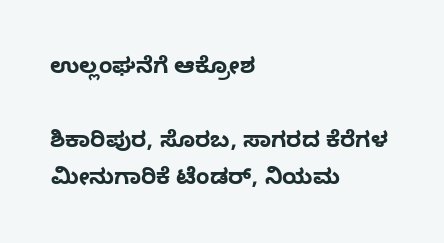ಉಲ್ಲಂಘನೆಗೆ ಆಕ್ರೋಶ

ಶಿಕಾರಿಪುರ, ಸೊರಬ, ಸಾಗರದ ಕೆರೆಗಳ ಮೀನುಗಾರಿಕೆ ಟೆಂಡರ್‌, ನಿಯಮ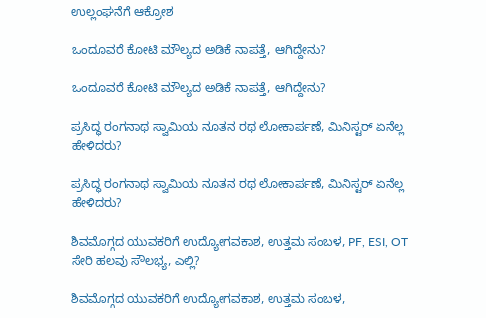ಉಲ್ಲಂಘನೆಗೆ ಆಕ್ರೋಶ

ಒಂದೂವರೆ ಕೋಟಿ ಮೌಲ್ಯದ ಅಡಿಕೆ ನಾಪತ್ತೆ, ಆಗಿದ್ದೇನು?

ಒಂದೂವರೆ ಕೋಟಿ ಮೌಲ್ಯದ ಅಡಿಕೆ ನಾಪತ್ತೆ, ಆಗಿದ್ದೇನು?

ಪ್ರಸಿದ್ಧ ರಂಗನಾಥ ಸ್ವಾಮಿಯ ನೂತನ ರಥ ಲೋಕಾರ್ಪಣೆ, ಮಿನಿಸ್ಟರ್‌ ಏನೆಲ್ಲ ಹೇಳಿದರು?

ಪ್ರಸಿದ್ಧ ರಂಗನಾಥ ಸ್ವಾಮಿಯ ನೂತನ ರಥ ಲೋಕಾರ್ಪಣೆ, ಮಿನಿಸ್ಟರ್‌ ಏನೆಲ್ಲ ಹೇಳಿದರು?

ಶಿವಮೊಗ್ಗದ ಯುವಕರಿಗೆ ಉದ್ಯೋಗವಕಾಶ, ಉತ್ತಮ ಸಂಬಳ, PF, ESI, OT ಸೇರಿ ಹಲವು ಸೌಲಭ್ಯ, ಎಲ್ಲಿ?

ಶಿವಮೊಗ್ಗದ ಯುವಕರಿಗೆ ಉದ್ಯೋಗವಕಾಶ, ಉತ್ತಮ ಸಂಬಳ,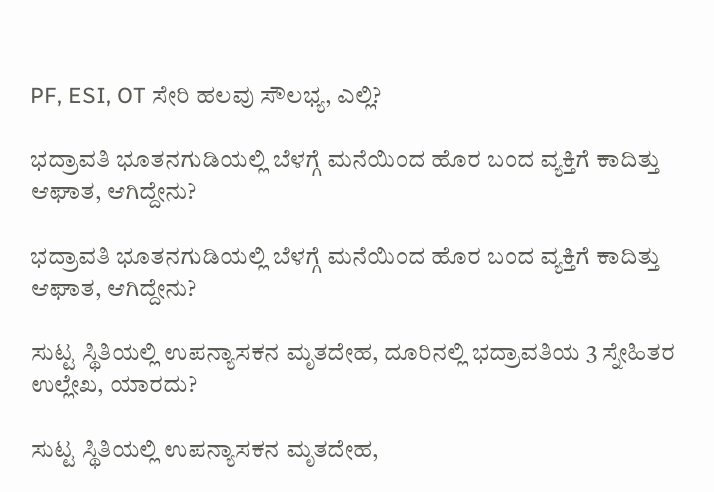PF, ESI, OT ಸೇರಿ ಹಲವು ಸೌಲಭ್ಯ, ಎಲ್ಲಿ?

ಭದ್ರಾವತಿ ಭೂತನಗುಡಿಯಲ್ಲಿ ಬೆಳಗ್ಗೆ ಮನೆಯಿಂದ ಹೊರ ಬಂದ ವ್ಯಕ್ತಿಗೆ ಕಾದಿತ್ತು ಆಘಾತ, ಆಗಿದ್ದೇನು?

ಭದ್ರಾವತಿ ಭೂತನಗುಡಿಯಲ್ಲಿ ಬೆಳಗ್ಗೆ ಮನೆಯಿಂದ ಹೊರ ಬಂದ ವ್ಯಕ್ತಿಗೆ ಕಾದಿತ್ತು ಆಘಾತ, ಆಗಿದ್ದೇನು?

ಸುಟ್ಟ ಸ್ಥಿತಿಯಲ್ಲಿ ಉಪನ್ಯಾಸಕನ ಮೃತದೇಹ, ದೂರಿನಲ್ಲಿ ಭದ್ರಾವತಿಯ 3 ಸ್ನೇಹಿತರ ಉಲ್ಲೇಖ, ಯಾರದು?

ಸುಟ್ಟ ಸ್ಥಿತಿಯಲ್ಲಿ ಉಪನ್ಯಾಸಕನ ಮೃತದೇಹ,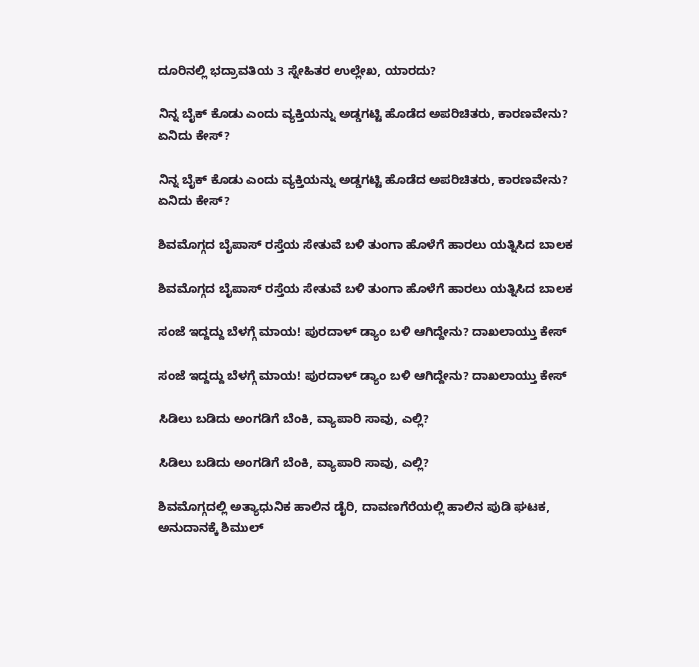ದೂರಿನಲ್ಲಿ ಭದ್ರಾವತಿಯ 3 ಸ್ನೇಹಿತರ ಉಲ್ಲೇಖ, ಯಾರದು?

ನಿನ್ನ ಬೈಕ್ ಕೊಡು ಎಂದು ವ್ಯಕ್ತಿಯನ್ನು ಅಡ್ಡಗಟ್ಟಿ ಹೊಡೆದ ಅಪರಿಚಿತರು, ಕಾರಣವೇನು? ಏನಿದು ಕೇಸ್‌?

ನಿನ್ನ ಬೈಕ್ ಕೊಡು ಎಂದು ವ್ಯಕ್ತಿಯನ್ನು ಅಡ್ಡಗಟ್ಟಿ ಹೊಡೆದ ಅಪರಿಚಿತರು, ಕಾರಣವೇನು? ಏನಿದು ಕೇಸ್‌?

ಶಿವಮೊಗ್ಗದ ಬೈಪಾಸ್‌ ರಸ್ತೆಯ ಸೇತುವೆ ಬಳಿ ತುಂಗಾ ಹೊಳೆಗೆ ಹಾರಲು ಯತ್ನಿಸಿದ ಬಾಲಕ

ಶಿವಮೊಗ್ಗದ ಬೈಪಾಸ್‌ ರಸ್ತೆಯ ಸೇತುವೆ ಬಳಿ ತುಂಗಾ ಹೊಳೆಗೆ ಹಾರಲು ಯತ್ನಿಸಿದ ಬಾಲಕ

ಸಂಜೆ ಇದ್ದದ್ದು ಬೆಳಗ್ಗೆ ಮಾಯ! ಪುರದಾಳ್ ಡ್ಯಾಂ ಬಳಿ ಆಗಿದ್ದೇನು? ದಾಖಲಾಯ್ತು ಕೇಸ್‌

ಸಂಜೆ ಇದ್ದದ್ದು ಬೆಳಗ್ಗೆ ಮಾಯ! ಪುರದಾಳ್ ಡ್ಯಾಂ ಬಳಿ ಆಗಿದ್ದೇನು? ದಾಖಲಾಯ್ತು ಕೇಸ್‌

ಸಿಡಿಲು ಬಡಿದು ಅಂಗಡಿಗೆ ಬೆಂಕಿ, ವ್ಯಾಪಾರಿ ಸಾವು, ಎಲ್ಲಿ?

ಸಿಡಿಲು ಬಡಿದು ಅಂಗಡಿಗೆ ಬೆಂಕಿ, ವ್ಯಾಪಾರಿ ಸಾವು, ಎಲ್ಲಿ?

ಶಿವಮೊಗ್ಗದಲ್ಲಿ ಅತ್ಯಾಧುನಿಕ ಹಾಲಿನ ಡೈರಿ, ದಾವಣಗೆರೆಯಲ್ಲಿ ಹಾಲಿನ ಪುಡಿ ಘಟಕ, ಅನುದಾನಕ್ಕೆ ಶಿಮುಲ್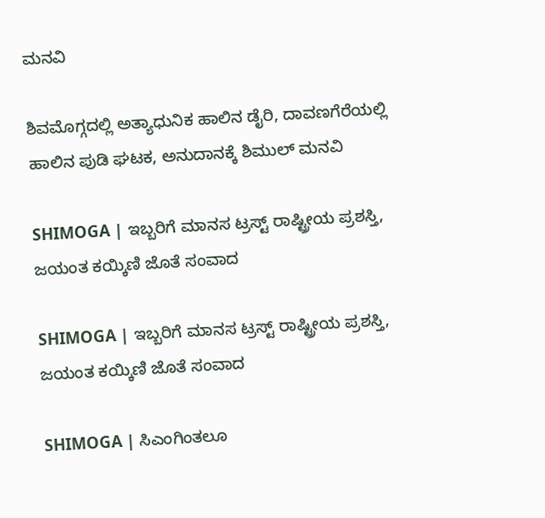ಮನವಿ

ಶಿವಮೊಗ್ಗದಲ್ಲಿ ಅತ್ಯಾಧುನಿಕ ಹಾಲಿನ ಡೈರಿ, ದಾವಣಗೆರೆಯಲ್ಲಿ ಹಾಲಿನ ಪುಡಿ ಘಟಕ, ಅನುದಾನಕ್ಕೆ ಶಿಮುಲ್ ಮನವಿ

SHIMOGA | ಇಬ್ಬರಿಗೆ ಮಾನಸ ಟ್ರಸ್ಟ್ ರಾಷ್ಟ್ರೀಯ ಪ್ರಶಸ್ತಿ, ಜಯಂತ ಕಯ್ಕಿಣಿ ಜೊತೆ ಸಂವಾದ

SHIMOGA | ಇಬ್ಬರಿಗೆ ಮಾನಸ ಟ್ರಸ್ಟ್ ರಾಷ್ಟ್ರೀಯ ಪ್ರಶಸ್ತಿ, ಜಯಂತ ಕಯ್ಕಿಣಿ ಜೊತೆ ಸಂವಾದ

SHIMOGA | ಸಿಎಂಗಿಂತಲೂ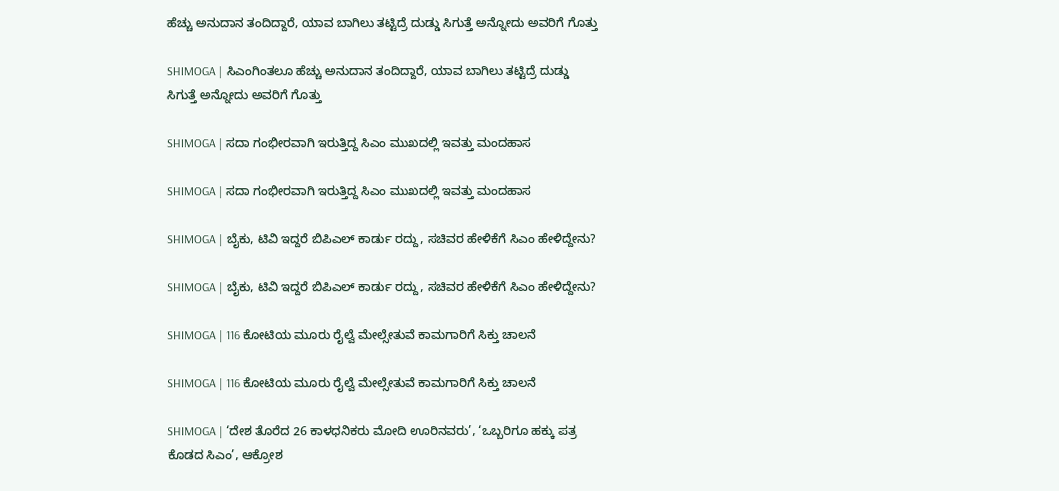ಹೆಚ್ಚು ಅನುದಾನ ತಂದಿದ್ದಾರೆ, ಯಾವ ಬಾಗಿಲು ತಟ್ಟಿದ್ರೆ ದುಡ್ಡು ಸಿಗುತ್ತೆ ಅನ್ನೋದು ಅವರಿಗೆ ಗೊತ್ತು

SHIMOGA | ಸಿಎಂಗಿಂತಲೂ ಹೆಚ್ಚು ಅನುದಾನ ತಂದಿದ್ದಾರೆ, ಯಾವ ಬಾಗಿಲು ತಟ್ಟಿದ್ರೆ ದುಡ್ಡು ಸಿಗುತ್ತೆ ಅನ್ನೋದು ಅವರಿಗೆ ಗೊತ್ತು

SHIMOGA | ಸದಾ ಗಂಭೀರವಾಗಿ ಇರುತ್ತಿದ್ದ ಸಿಎಂ ಮುಖದಲ್ಲಿ ಇವತ್ತು ಮಂದಹಾಸ

SHIMOGA | ಸದಾ ಗಂಭೀರವಾಗಿ ಇರುತ್ತಿದ್ದ ಸಿಎಂ ಮುಖದಲ್ಲಿ ಇವತ್ತು ಮಂದಹಾಸ

SHIMOGA | ಬೈಕು, ಟಿವಿ ಇದ್ದರೆ ಬಿಪಿಎಲ್ ಕಾರ್ಡು ರದ್ದು, ಸಚಿವರ ಹೇಳಿಕೆಗೆ ಸಿಎಂ ಹೇಳಿದ್ದೇನು?

SHIMOGA | ಬೈಕು, ಟಿವಿ ಇದ್ದರೆ ಬಿಪಿಎಲ್ ಕಾರ್ಡು ರದ್ದು, ಸಚಿವರ ಹೇಳಿಕೆಗೆ ಸಿಎಂ ಹೇಳಿದ್ದೇನು?

SHIMOGA | 116 ಕೋಟಿಯ ಮೂರು ರೈಲ್ವೆ ಮೇಲ್ಸೇತುವೆ ಕಾಮಗಾರಿಗೆ ಸಿಕ್ತು ಚಾಲನೆ

SHIMOGA | 116 ಕೋಟಿಯ ಮೂರು ರೈಲ್ವೆ ಮೇಲ್ಸೇತುವೆ ಕಾಮಗಾರಿಗೆ ಸಿಕ್ತು ಚಾಲನೆ

SHIMOGA | ‘ದೇಶ ತೊರೆದ 26 ಕಾಳಧನಿಕರು ಮೋದಿ ಊರಿನವರು’, ‘ಒಬ್ಬರಿಗೂ ಹಕ್ಕು ಪತ್ರ ಕೊಡದ ಸಿಎಂ’, ಆಕ್ರೋಶ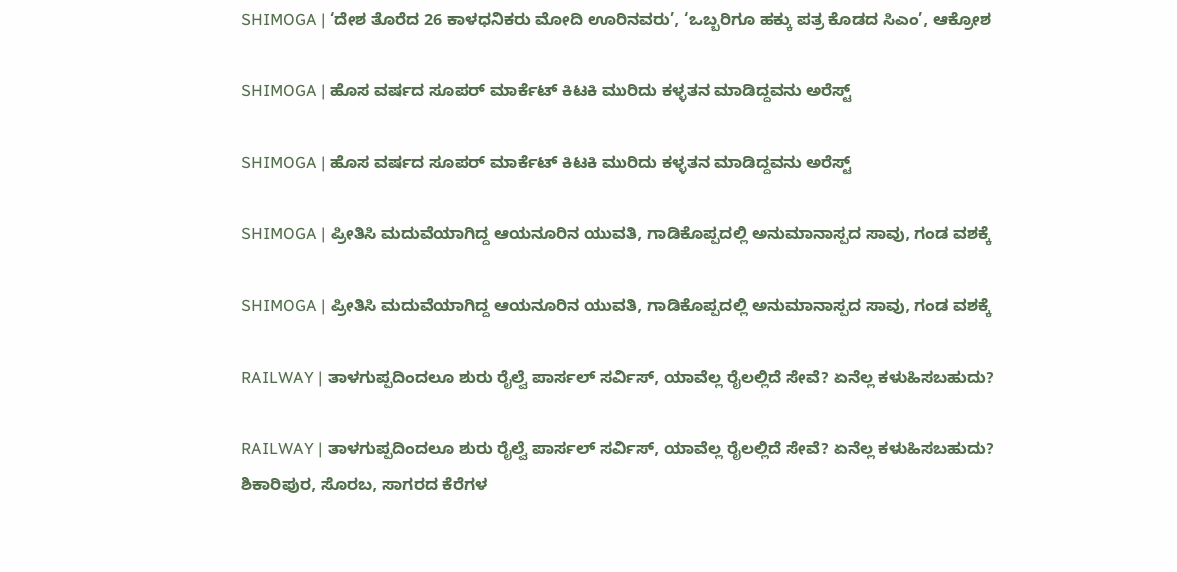SHIMOGA | ‘ದೇಶ ತೊರೆದ 26 ಕಾಳಧನಿಕರು ಮೋದಿ ಊರಿನವರು’, ‘ಒಬ್ಬರಿಗೂ ಹಕ್ಕು ಪತ್ರ ಕೊಡದ ಸಿಎಂ’, ಆಕ್ರೋಶ

SHIMOGA | ಹೊಸ ವರ್ಷದ ಸೂಪರ್ ಮಾರ್ಕೆಟ್ ಕಿಟಕಿ ಮುರಿದು ಕಳ್ಳತನ ಮಾಡಿದ್ದವನು ಅರೆಸ್ಟ್

SHIMOGA | ಹೊಸ ವರ್ಷದ ಸೂಪರ್ ಮಾರ್ಕೆಟ್ ಕಿಟಕಿ ಮುರಿದು ಕಳ್ಳತನ ಮಾಡಿದ್ದವನು ಅರೆಸ್ಟ್

SHIMOGA | ಪ್ರೀತಿಸಿ ಮದುವೆಯಾಗಿದ್ದ ಆಯನೂರಿನ ಯುವತಿ, ಗಾಡಿಕೊಪ್ಪದಲ್ಲಿ ಅನುಮಾನಾಸ್ಪದ ಸಾವು, ಗಂಡ ವಶಕ್ಕೆ

SHIMOGA | ಪ್ರೀತಿಸಿ ಮದುವೆಯಾಗಿದ್ದ ಆಯನೂರಿನ ಯುವತಿ, ಗಾಡಿಕೊಪ್ಪದಲ್ಲಿ ಅನುಮಾನಾಸ್ಪದ ಸಾವು, ಗಂಡ ವಶಕ್ಕೆ

RAILWAY | ತಾಳಗುಪ್ಪದಿಂದಲೂ ಶುರು ರೈಲ್ವೆ ಪಾರ್ಸಲ್ ಸರ್ವಿಸ್, ಯಾವೆಲ್ಲ ರೈಲಲ್ಲಿದೆ ಸೇವೆ? ಏನೆಲ್ಲ ಕಳುಹಿಸಬಹುದು?

RAILWAY | ತಾಳಗುಪ್ಪದಿಂದಲೂ ಶುರು ರೈಲ್ವೆ ಪಾರ್ಸಲ್ ಸರ್ವಿಸ್, ಯಾವೆಲ್ಲ ರೈಲಲ್ಲಿದೆ ಸೇವೆ? ಏನೆಲ್ಲ ಕಳುಹಿಸಬಹುದು?
ಶಿಕಾರಿಪುರ, ಸೊರಬ, ಸಾಗರದ ಕೆರೆಗಳ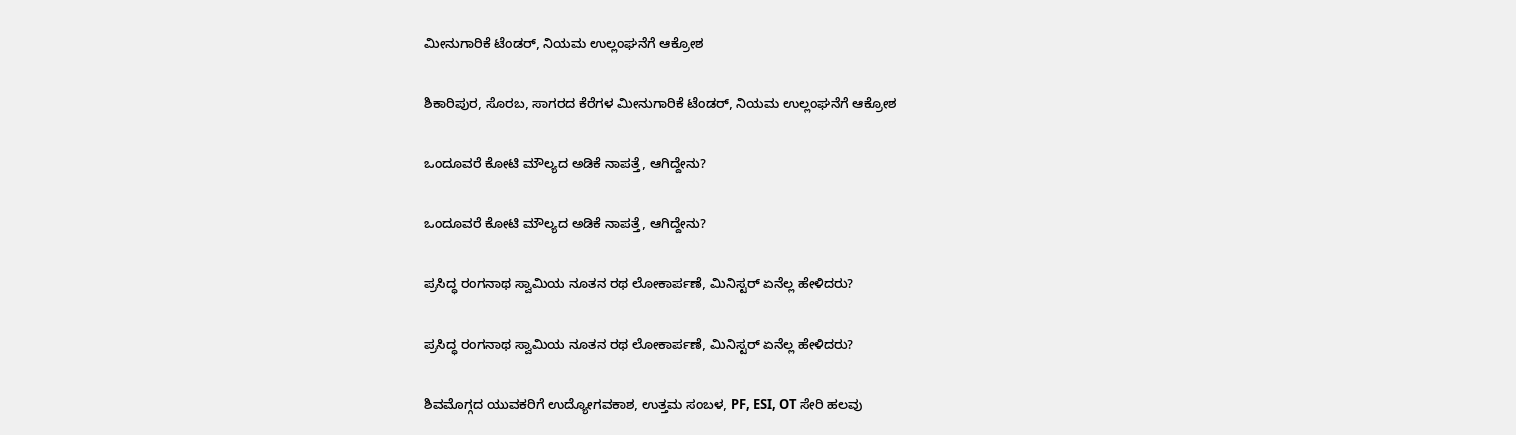ಮೀನುಗಾರಿಕೆ ಟೆಂಡರ್‌, ನಿಯಮ ಉಲ್ಲಂಘನೆಗೆ ಆಕ್ರೋಶ

ಶಿಕಾರಿಪುರ, ಸೊರಬ, ಸಾಗರದ ಕೆರೆಗಳ ಮೀನುಗಾರಿಕೆ ಟೆಂಡರ್‌, ನಿಯಮ ಉಲ್ಲಂಘನೆಗೆ ಆಕ್ರೋಶ

ಒಂದೂವರೆ ಕೋಟಿ ಮೌಲ್ಯದ ಅಡಿಕೆ ನಾಪತ್ತೆ, ಆಗಿದ್ದೇನು?

ಒಂದೂವರೆ ಕೋಟಿ ಮೌಲ್ಯದ ಅಡಿಕೆ ನಾಪತ್ತೆ, ಆಗಿದ್ದೇನು?

ಪ್ರಸಿದ್ಧ ರಂಗನಾಥ ಸ್ವಾಮಿಯ ನೂತನ ರಥ ಲೋಕಾರ್ಪಣೆ, ಮಿನಿಸ್ಟರ್‌ ಏನೆಲ್ಲ ಹೇಳಿದರು?

ಪ್ರಸಿದ್ಧ ರಂಗನಾಥ ಸ್ವಾಮಿಯ ನೂತನ ರಥ ಲೋಕಾರ್ಪಣೆ, ಮಿನಿಸ್ಟರ್‌ ಏನೆಲ್ಲ ಹೇಳಿದರು?

ಶಿವಮೊಗ್ಗದ ಯುವಕರಿಗೆ ಉದ್ಯೋಗವಕಾಶ, ಉತ್ತಮ ಸಂಬಳ, PF, ESI, OT ಸೇರಿ ಹಲವು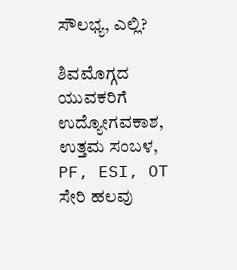ಸೌಲಭ್ಯ, ಎಲ್ಲಿ?

ಶಿವಮೊಗ್ಗದ ಯುವಕರಿಗೆ ಉದ್ಯೋಗವಕಾಶ, ಉತ್ತಮ ಸಂಬಳ, PF, ESI, OT ಸೇರಿ ಹಲವು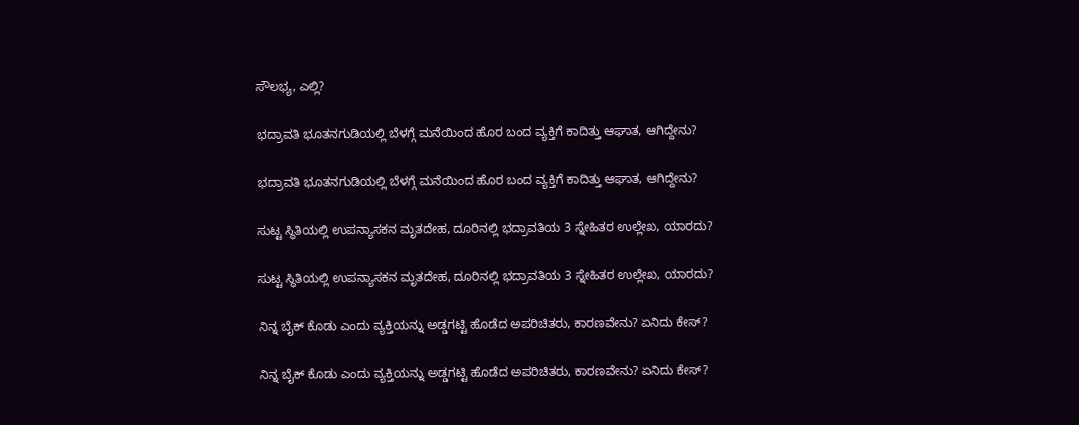ಸೌಲಭ್ಯ, ಎಲ್ಲಿ?

ಭದ್ರಾವತಿ ಭೂತನಗುಡಿಯಲ್ಲಿ ಬೆಳಗ್ಗೆ ಮನೆಯಿಂದ ಹೊರ ಬಂದ ವ್ಯಕ್ತಿಗೆ ಕಾದಿತ್ತು ಆಘಾತ, ಆಗಿದ್ದೇನು?

ಭದ್ರಾವತಿ ಭೂತನಗುಡಿಯಲ್ಲಿ ಬೆಳಗ್ಗೆ ಮನೆಯಿಂದ ಹೊರ ಬಂದ ವ್ಯಕ್ತಿಗೆ ಕಾದಿತ್ತು ಆಘಾತ, ಆಗಿದ್ದೇನು?

ಸುಟ್ಟ ಸ್ಥಿತಿಯಲ್ಲಿ ಉಪನ್ಯಾಸಕನ ಮೃತದೇಹ, ದೂರಿನಲ್ಲಿ ಭದ್ರಾವತಿಯ 3 ಸ್ನೇಹಿತರ ಉಲ್ಲೇಖ, ಯಾರದು?

ಸುಟ್ಟ ಸ್ಥಿತಿಯಲ್ಲಿ ಉಪನ್ಯಾಸಕನ ಮೃತದೇಹ, ದೂರಿನಲ್ಲಿ ಭದ್ರಾವತಿಯ 3 ಸ್ನೇಹಿತರ ಉಲ್ಲೇಖ, ಯಾರದು?

ನಿನ್ನ ಬೈಕ್ ಕೊಡು ಎಂದು ವ್ಯಕ್ತಿಯನ್ನು ಅಡ್ಡಗಟ್ಟಿ ಹೊಡೆದ ಅಪರಿಚಿತರು, ಕಾರಣವೇನು? ಏನಿದು ಕೇಸ್‌?

ನಿನ್ನ ಬೈಕ್ ಕೊಡು ಎಂದು ವ್ಯಕ್ತಿಯನ್ನು ಅಡ್ಡಗಟ್ಟಿ ಹೊಡೆದ ಅಪರಿಚಿತರು, ಕಾರಣವೇನು? ಏನಿದು ಕೇಸ್‌?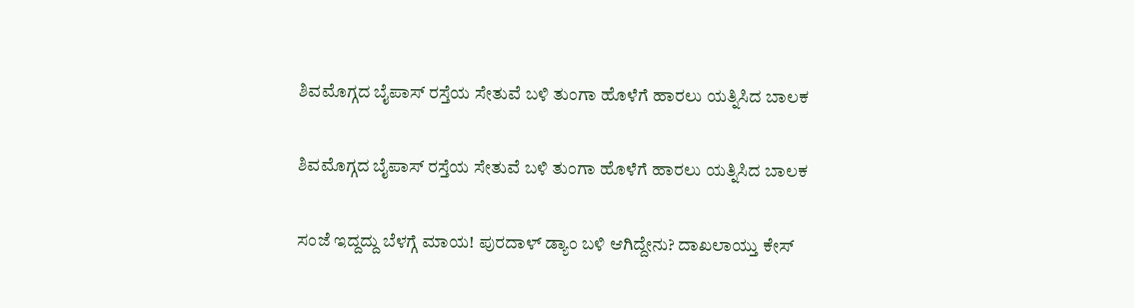ಶಿವಮೊಗ್ಗದ ಬೈಪಾಸ್‌ ರಸ್ತೆಯ ಸೇತುವೆ ಬಳಿ ತುಂಗಾ ಹೊಳೆಗೆ ಹಾರಲು ಯತ್ನಿಸಿದ ಬಾಲಕ

ಶಿವಮೊಗ್ಗದ ಬೈಪಾಸ್‌ ರಸ್ತೆಯ ಸೇತುವೆ ಬಳಿ ತುಂಗಾ ಹೊಳೆಗೆ ಹಾರಲು ಯತ್ನಿಸಿದ ಬಾಲಕ

ಸಂಜೆ ಇದ್ದದ್ದು ಬೆಳಗ್ಗೆ ಮಾಯ! ಪುರದಾಳ್ ಡ್ಯಾಂ ಬಳಿ ಆಗಿದ್ದೇನು? ದಾಖಲಾಯ್ತು ಕೇಸ್‌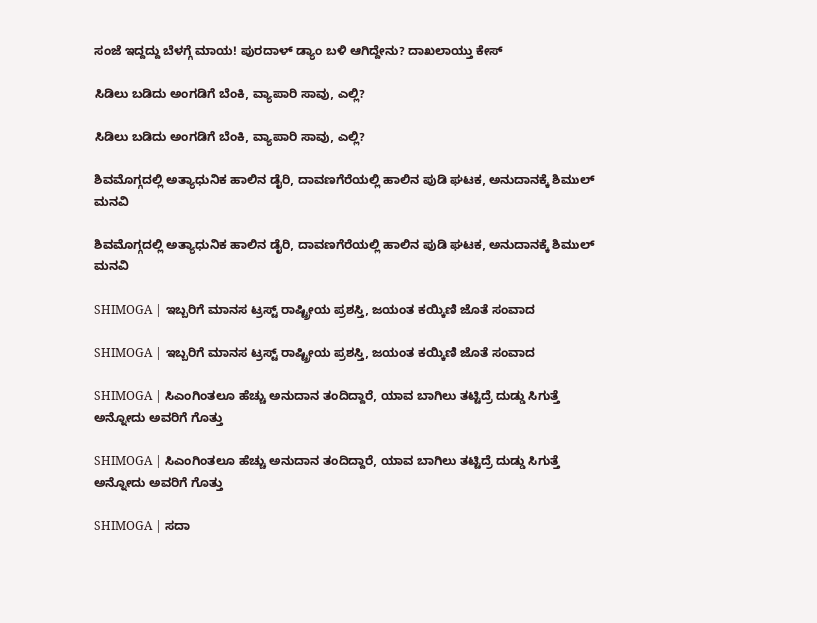ಸಂಜೆ ಇದ್ದದ್ದು ಬೆಳಗ್ಗೆ ಮಾಯ! ಪುರದಾಳ್ ಡ್ಯಾಂ ಬಳಿ ಆಗಿದ್ದೇನು? ದಾಖಲಾಯ್ತು ಕೇಸ್‌

ಸಿಡಿಲು ಬಡಿದು ಅಂಗಡಿಗೆ ಬೆಂಕಿ, ವ್ಯಾಪಾರಿ ಸಾವು, ಎಲ್ಲಿ?

ಸಿಡಿಲು ಬಡಿದು ಅಂಗಡಿಗೆ ಬೆಂಕಿ, ವ್ಯಾಪಾರಿ ಸಾವು, ಎಲ್ಲಿ?

ಶಿವಮೊಗ್ಗದಲ್ಲಿ ಅತ್ಯಾಧುನಿಕ ಹಾಲಿನ ಡೈರಿ, ದಾವಣಗೆರೆಯಲ್ಲಿ ಹಾಲಿನ ಪುಡಿ ಘಟಕ, ಅನುದಾನಕ್ಕೆ ಶಿಮುಲ್ ಮನವಿ

ಶಿವಮೊಗ್ಗದಲ್ಲಿ ಅತ್ಯಾಧುನಿಕ ಹಾಲಿನ ಡೈರಿ, ದಾವಣಗೆರೆಯಲ್ಲಿ ಹಾಲಿನ ಪುಡಿ ಘಟಕ, ಅನುದಾನಕ್ಕೆ ಶಿಮುಲ್ ಮನವಿ

SHIMOGA | ಇಬ್ಬರಿಗೆ ಮಾನಸ ಟ್ರಸ್ಟ್ ರಾಷ್ಟ್ರೀಯ ಪ್ರಶಸ್ತಿ, ಜಯಂತ ಕಯ್ಕಿಣಿ ಜೊತೆ ಸಂವಾದ

SHIMOGA | ಇಬ್ಬರಿಗೆ ಮಾನಸ ಟ್ರಸ್ಟ್ ರಾಷ್ಟ್ರೀಯ ಪ್ರಶಸ್ತಿ, ಜಯಂತ ಕಯ್ಕಿಣಿ ಜೊತೆ ಸಂವಾದ

SHIMOGA | ಸಿಎಂಗಿಂತಲೂ ಹೆಚ್ಚು ಅನುದಾನ ತಂದಿದ್ದಾರೆ, ಯಾವ ಬಾಗಿಲು ತಟ್ಟಿದ್ರೆ ದುಡ್ಡು ಸಿಗುತ್ತೆ ಅನ್ನೋದು ಅವರಿಗೆ ಗೊತ್ತು

SHIMOGA | ಸಿಎಂಗಿಂತಲೂ ಹೆಚ್ಚು ಅನುದಾನ ತಂದಿದ್ದಾರೆ, ಯಾವ ಬಾಗಿಲು ತಟ್ಟಿದ್ರೆ ದುಡ್ಡು ಸಿಗುತ್ತೆ ಅನ್ನೋದು ಅವರಿಗೆ ಗೊತ್ತು

SHIMOGA | ಸದಾ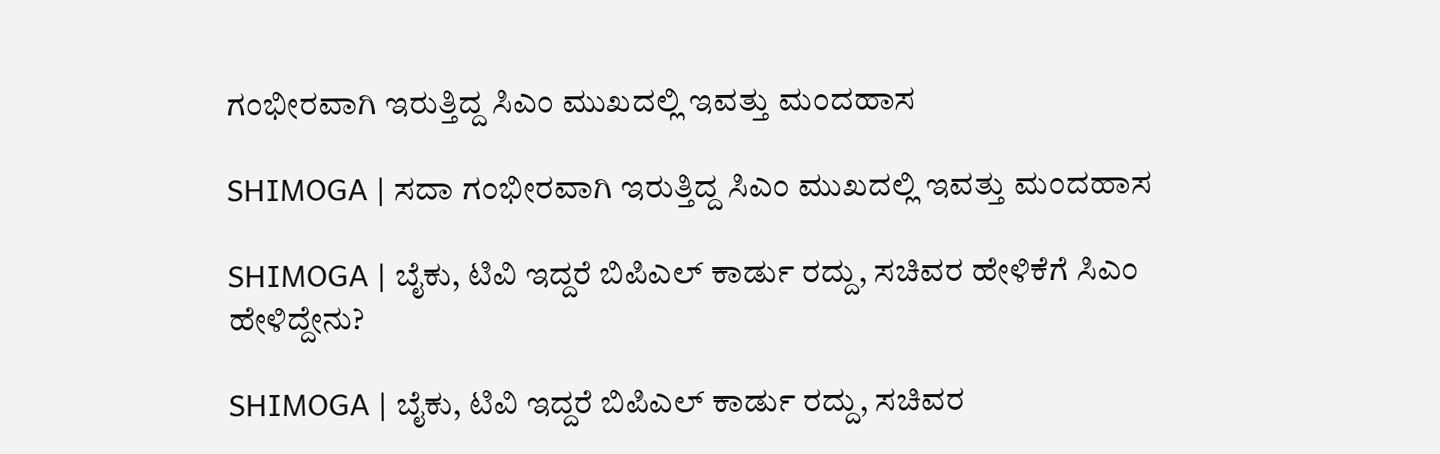ಗಂಭೀರವಾಗಿ ಇರುತ್ತಿದ್ದ ಸಿಎಂ ಮುಖದಲ್ಲಿ ಇವತ್ತು ಮಂದಹಾಸ

SHIMOGA | ಸದಾ ಗಂಭೀರವಾಗಿ ಇರುತ್ತಿದ್ದ ಸಿಎಂ ಮುಖದಲ್ಲಿ ಇವತ್ತು ಮಂದಹಾಸ

SHIMOGA | ಬೈಕು, ಟಿವಿ ಇದ್ದರೆ ಬಿಪಿಎಲ್ ಕಾರ್ಡು ರದ್ದು, ಸಚಿವರ ಹೇಳಿಕೆಗೆ ಸಿಎಂ ಹೇಳಿದ್ದೇನು?

SHIMOGA | ಬೈಕು, ಟಿವಿ ಇದ್ದರೆ ಬಿಪಿಎಲ್ ಕಾರ್ಡು ರದ್ದು, ಸಚಿವರ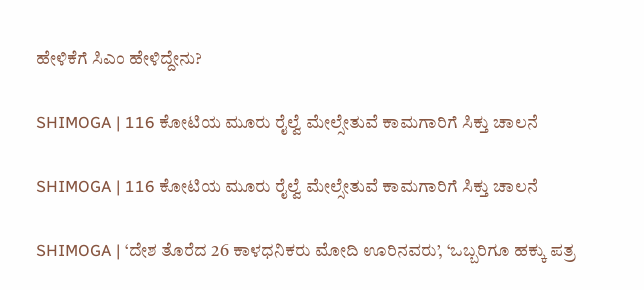ಹೇಳಿಕೆಗೆ ಸಿಎಂ ಹೇಳಿದ್ದೇನು?

SHIMOGA | 116 ಕೋಟಿಯ ಮೂರು ರೈಲ್ವೆ ಮೇಲ್ಸೇತುವೆ ಕಾಮಗಾರಿಗೆ ಸಿಕ್ತು ಚಾಲನೆ

SHIMOGA | 116 ಕೋಟಿಯ ಮೂರು ರೈಲ್ವೆ ಮೇಲ್ಸೇತುವೆ ಕಾಮಗಾರಿಗೆ ಸಿಕ್ತು ಚಾಲನೆ

SHIMOGA | ‘ದೇಶ ತೊರೆದ 26 ಕಾಳಧನಿಕರು ಮೋದಿ ಊರಿನವರು’, ‘ಒಬ್ಬರಿಗೂ ಹಕ್ಕು ಪತ್ರ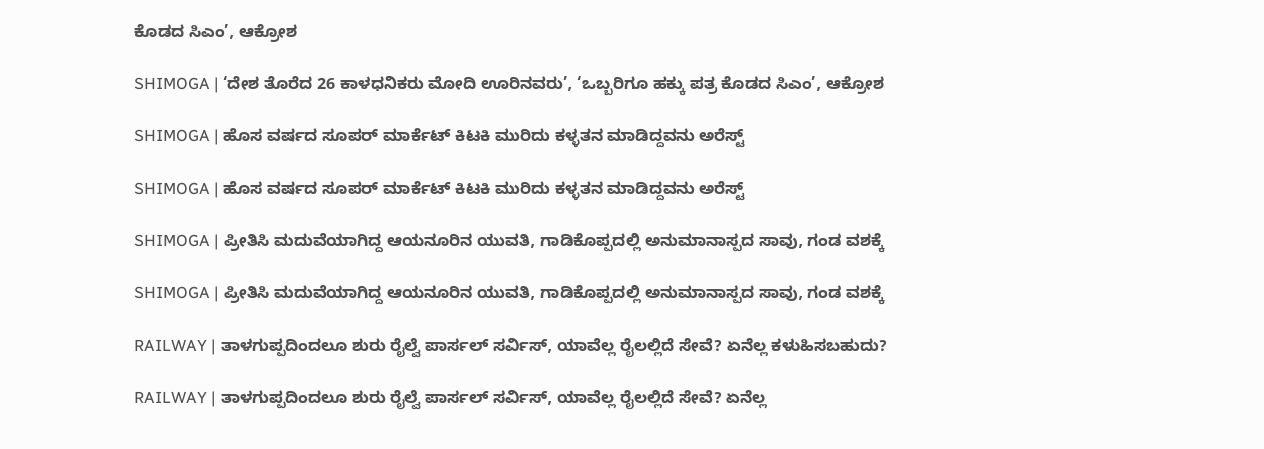ಕೊಡದ ಸಿಎಂ’, ಆಕ್ರೋಶ

SHIMOGA | ‘ದೇಶ ತೊರೆದ 26 ಕಾಳಧನಿಕರು ಮೋದಿ ಊರಿನವರು’, ‘ಒಬ್ಬರಿಗೂ ಹಕ್ಕು ಪತ್ರ ಕೊಡದ ಸಿಎಂ’, ಆಕ್ರೋಶ

SHIMOGA | ಹೊಸ ವರ್ಷದ ಸೂಪರ್ ಮಾರ್ಕೆಟ್ ಕಿಟಕಿ ಮುರಿದು ಕಳ್ಳತನ ಮಾಡಿದ್ದವನು ಅರೆಸ್ಟ್

SHIMOGA | ಹೊಸ ವರ್ಷದ ಸೂಪರ್ ಮಾರ್ಕೆಟ್ ಕಿಟಕಿ ಮುರಿದು ಕಳ್ಳತನ ಮಾಡಿದ್ದವನು ಅರೆಸ್ಟ್

SHIMOGA | ಪ್ರೀತಿಸಿ ಮದುವೆಯಾಗಿದ್ದ ಆಯನೂರಿನ ಯುವತಿ, ಗಾಡಿಕೊಪ್ಪದಲ್ಲಿ ಅನುಮಾನಾಸ್ಪದ ಸಾವು, ಗಂಡ ವಶಕ್ಕೆ

SHIMOGA | ಪ್ರೀತಿಸಿ ಮದುವೆಯಾಗಿದ್ದ ಆಯನೂರಿನ ಯುವತಿ, ಗಾಡಿಕೊಪ್ಪದಲ್ಲಿ ಅನುಮಾನಾಸ್ಪದ ಸಾವು, ಗಂಡ ವಶಕ್ಕೆ

RAILWAY | ತಾಳಗುಪ್ಪದಿಂದಲೂ ಶುರು ರೈಲ್ವೆ ಪಾರ್ಸಲ್ ಸರ್ವಿಸ್, ಯಾವೆಲ್ಲ ರೈಲಲ್ಲಿದೆ ಸೇವೆ? ಏನೆಲ್ಲ ಕಳುಹಿಸಬಹುದು?

RAILWAY | ತಾಳಗುಪ್ಪದಿಂದಲೂ ಶುರು ರೈಲ್ವೆ ಪಾರ್ಸಲ್ ಸರ್ವಿಸ್, ಯಾವೆಲ್ಲ ರೈಲಲ್ಲಿದೆ ಸೇವೆ? ಏನೆಲ್ಲ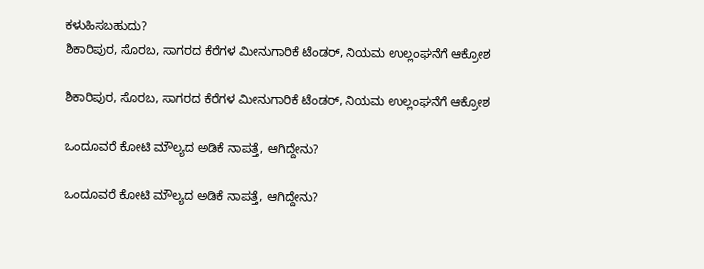ಕಳುಹಿಸಬಹುದು?
ಶಿಕಾರಿಪುರ, ಸೊರಬ, ಸಾಗರದ ಕೆರೆಗಳ ಮೀನುಗಾರಿಕೆ ಟೆಂಡರ್‌, ನಿಯಮ ಉಲ್ಲಂಘನೆಗೆ ಆಕ್ರೋಶ

ಶಿಕಾರಿಪುರ, ಸೊರಬ, ಸಾಗರದ ಕೆರೆಗಳ ಮೀನುಗಾರಿಕೆ ಟೆಂಡರ್‌, ನಿಯಮ ಉಲ್ಲಂಘನೆಗೆ ಆಕ್ರೋಶ

ಒಂದೂವರೆ ಕೋಟಿ ಮೌಲ್ಯದ ಅಡಿಕೆ ನಾಪತ್ತೆ, ಆಗಿದ್ದೇನು?

ಒಂದೂವರೆ ಕೋಟಿ ಮೌಲ್ಯದ ಅಡಿಕೆ ನಾಪತ್ತೆ, ಆಗಿದ್ದೇನು?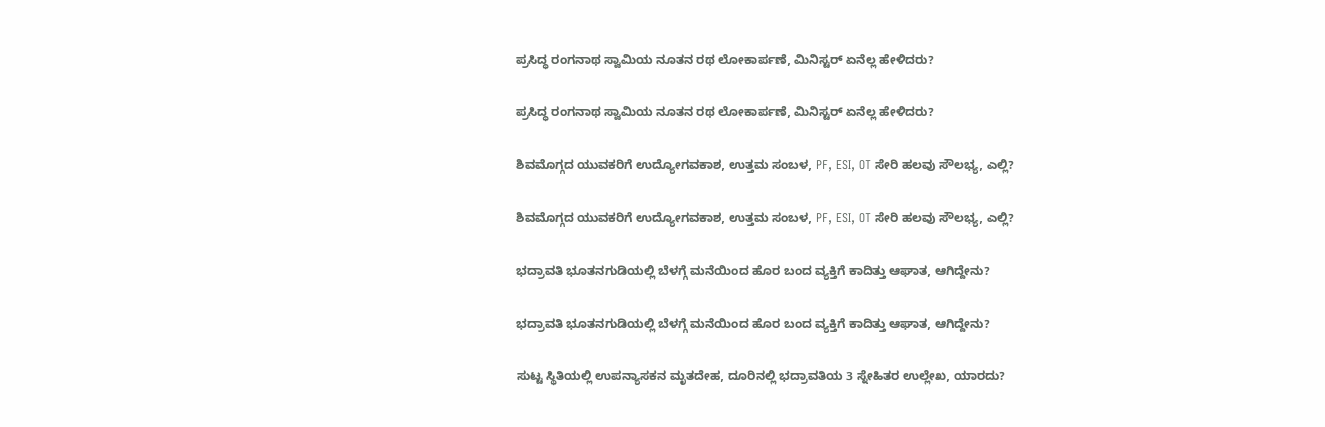ಪ್ರಸಿದ್ಧ ರಂಗನಾಥ ಸ್ವಾಮಿಯ ನೂತನ ರಥ ಲೋಕಾರ್ಪಣೆ, ಮಿನಿಸ್ಟರ್‌ ಏನೆಲ್ಲ ಹೇಳಿದರು?

ಪ್ರಸಿದ್ಧ ರಂಗನಾಥ ಸ್ವಾಮಿಯ ನೂತನ ರಥ ಲೋಕಾರ್ಪಣೆ, ಮಿನಿಸ್ಟರ್‌ ಏನೆಲ್ಲ ಹೇಳಿದರು?

ಶಿವಮೊಗ್ಗದ ಯುವಕರಿಗೆ ಉದ್ಯೋಗವಕಾಶ, ಉತ್ತಮ ಸಂಬಳ, PF, ESI, OT ಸೇರಿ ಹಲವು ಸೌಲಭ್ಯ, ಎಲ್ಲಿ?

ಶಿವಮೊಗ್ಗದ ಯುವಕರಿಗೆ ಉದ್ಯೋಗವಕಾಶ, ಉತ್ತಮ ಸಂಬಳ, PF, ESI, OT ಸೇರಿ ಹಲವು ಸೌಲಭ್ಯ, ಎಲ್ಲಿ?

ಭದ್ರಾವತಿ ಭೂತನಗುಡಿಯಲ್ಲಿ ಬೆಳಗ್ಗೆ ಮನೆಯಿಂದ ಹೊರ ಬಂದ ವ್ಯಕ್ತಿಗೆ ಕಾದಿತ್ತು ಆಘಾತ, ಆಗಿದ್ದೇನು?

ಭದ್ರಾವತಿ ಭೂತನಗುಡಿಯಲ್ಲಿ ಬೆಳಗ್ಗೆ ಮನೆಯಿಂದ ಹೊರ ಬಂದ ವ್ಯಕ್ತಿಗೆ ಕಾದಿತ್ತು ಆಘಾತ, ಆಗಿದ್ದೇನು?

ಸುಟ್ಟ ಸ್ಥಿತಿಯಲ್ಲಿ ಉಪನ್ಯಾಸಕನ ಮೃತದೇಹ, ದೂರಿನಲ್ಲಿ ಭದ್ರಾವತಿಯ 3 ಸ್ನೇಹಿತರ ಉಲ್ಲೇಖ, ಯಾರದು?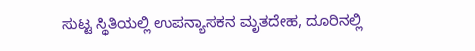ಸುಟ್ಟ ಸ್ಥಿತಿಯಲ್ಲಿ ಉಪನ್ಯಾಸಕನ ಮೃತದೇಹ, ದೂರಿನಲ್ಲಿ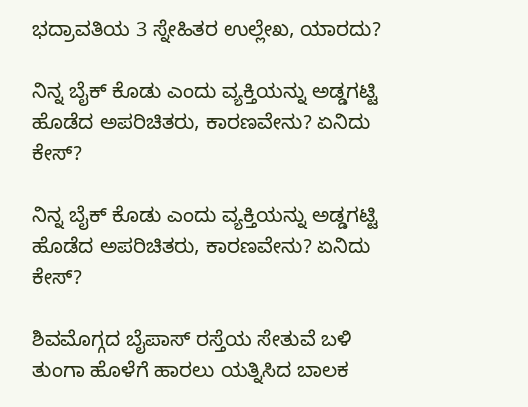ಭದ್ರಾವತಿಯ 3 ಸ್ನೇಹಿತರ ಉಲ್ಲೇಖ, ಯಾರದು?

ನಿನ್ನ ಬೈಕ್ ಕೊಡು ಎಂದು ವ್ಯಕ್ತಿಯನ್ನು ಅಡ್ಡಗಟ್ಟಿ ಹೊಡೆದ ಅಪರಿಚಿತರು, ಕಾರಣವೇನು? ಏನಿದು ಕೇಸ್‌?

ನಿನ್ನ ಬೈಕ್ ಕೊಡು ಎಂದು ವ್ಯಕ್ತಿಯನ್ನು ಅಡ್ಡಗಟ್ಟಿ ಹೊಡೆದ ಅಪರಿಚಿತರು, ಕಾರಣವೇನು? ಏನಿದು ಕೇಸ್‌?

ಶಿವಮೊಗ್ಗದ ಬೈಪಾಸ್‌ ರಸ್ತೆಯ ಸೇತುವೆ ಬಳಿ ತುಂಗಾ ಹೊಳೆಗೆ ಹಾರಲು ಯತ್ನಿಸಿದ ಬಾಲಕ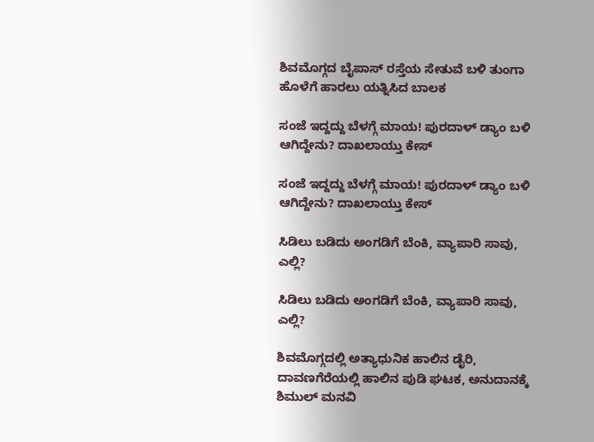ಶಿವಮೊಗ್ಗದ ಬೈಪಾಸ್‌ ರಸ್ತೆಯ ಸೇತುವೆ ಬಳಿ ತುಂಗಾ ಹೊಳೆಗೆ ಹಾರಲು ಯತ್ನಿಸಿದ ಬಾಲಕ

ಸಂಜೆ ಇದ್ದದ್ದು ಬೆಳಗ್ಗೆ ಮಾಯ! ಪುರದಾಳ್ ಡ್ಯಾಂ ಬಳಿ ಆಗಿದ್ದೇನು? ದಾಖಲಾಯ್ತು ಕೇಸ್‌

ಸಂಜೆ ಇದ್ದದ್ದು ಬೆಳಗ್ಗೆ ಮಾಯ! ಪುರದಾಳ್ ಡ್ಯಾಂ ಬಳಿ ಆಗಿದ್ದೇನು? ದಾಖಲಾಯ್ತು ಕೇಸ್‌

ಸಿಡಿಲು ಬಡಿದು ಅಂಗಡಿಗೆ ಬೆಂಕಿ, ವ್ಯಾಪಾರಿ ಸಾವು, ಎಲ್ಲಿ?

ಸಿಡಿಲು ಬಡಿದು ಅಂಗಡಿಗೆ ಬೆಂಕಿ, ವ್ಯಾಪಾರಿ ಸಾವು, ಎಲ್ಲಿ?

ಶಿವಮೊಗ್ಗದಲ್ಲಿ ಅತ್ಯಾಧುನಿಕ ಹಾಲಿನ ಡೈರಿ, ದಾವಣಗೆರೆಯಲ್ಲಿ ಹಾಲಿನ ಪುಡಿ ಘಟಕ, ಅನುದಾನಕ್ಕೆ ಶಿಮುಲ್ ಮನವಿ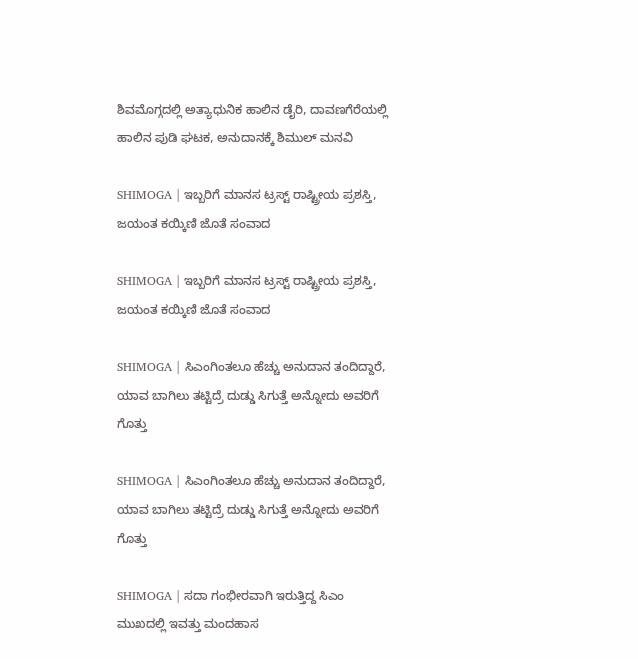ಶಿವಮೊಗ್ಗದಲ್ಲಿ ಅತ್ಯಾಧುನಿಕ ಹಾಲಿನ ಡೈರಿ, ದಾವಣಗೆರೆಯಲ್ಲಿ ಹಾಲಿನ ಪುಡಿ ಘಟಕ, ಅನುದಾನಕ್ಕೆ ಶಿಮುಲ್ ಮನವಿ

SHIMOGA | ಇಬ್ಬರಿಗೆ ಮಾನಸ ಟ್ರಸ್ಟ್ ರಾಷ್ಟ್ರೀಯ ಪ್ರಶಸ್ತಿ, ಜಯಂತ ಕಯ್ಕಿಣಿ ಜೊತೆ ಸಂವಾದ

SHIMOGA | ಇಬ್ಬರಿಗೆ ಮಾನಸ ಟ್ರಸ್ಟ್ ರಾಷ್ಟ್ರೀಯ ಪ್ರಶಸ್ತಿ, ಜಯಂತ ಕಯ್ಕಿಣಿ ಜೊತೆ ಸಂವಾದ

SHIMOGA | ಸಿಎಂಗಿಂತಲೂ ಹೆಚ್ಚು ಅನುದಾನ ತಂದಿದ್ದಾರೆ, ಯಾವ ಬಾಗಿಲು ತಟ್ಟಿದ್ರೆ ದುಡ್ಡು ಸಿಗುತ್ತೆ ಅನ್ನೋದು ಅವರಿಗೆ ಗೊತ್ತು

SHIMOGA | ಸಿಎಂಗಿಂತಲೂ ಹೆಚ್ಚು ಅನುದಾನ ತಂದಿದ್ದಾರೆ, ಯಾವ ಬಾಗಿಲು ತಟ್ಟಿದ್ರೆ ದುಡ್ಡು ಸಿಗುತ್ತೆ ಅನ್ನೋದು ಅವರಿಗೆ ಗೊತ್ತು

SHIMOGA | ಸದಾ ಗಂಭೀರವಾಗಿ ಇರುತ್ತಿದ್ದ ಸಿಎಂ ಮುಖದಲ್ಲಿ ಇವತ್ತು ಮಂದಹಾಸ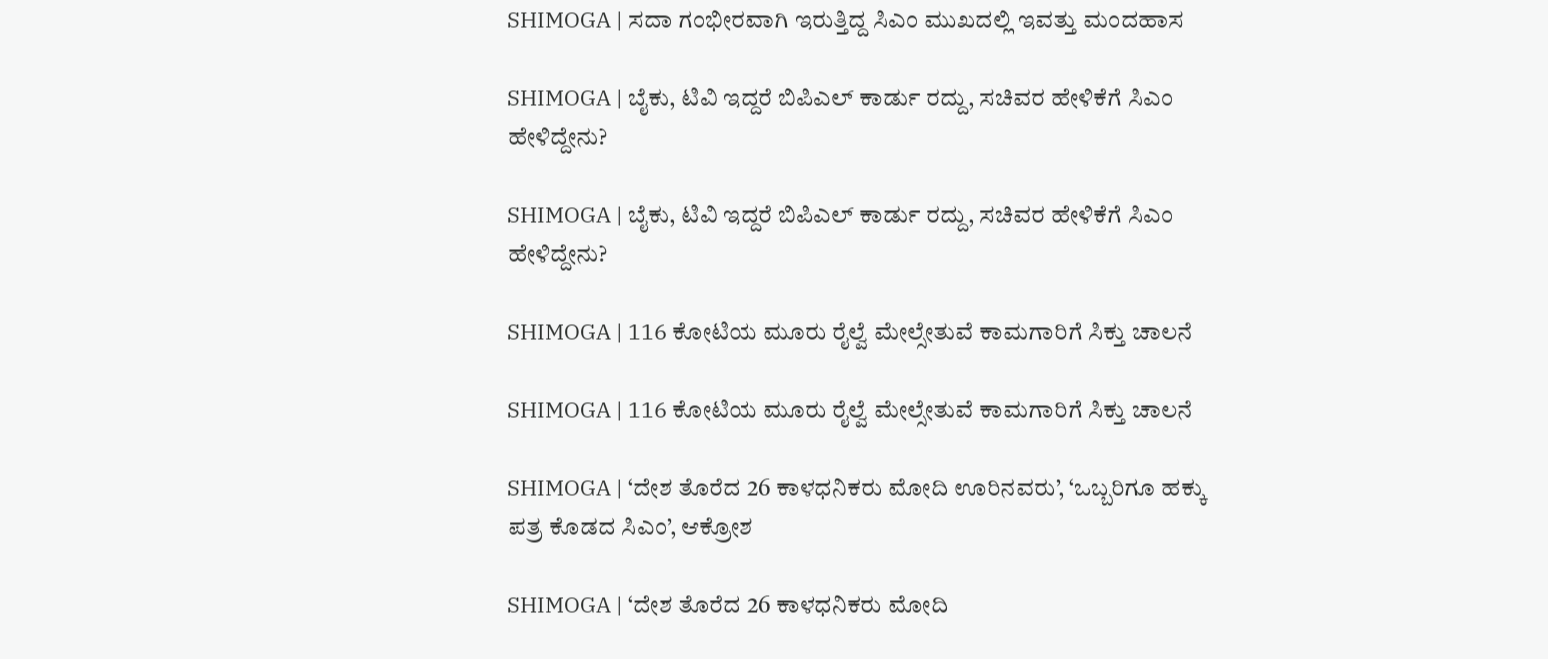SHIMOGA | ಸದಾ ಗಂಭೀರವಾಗಿ ಇರುತ್ತಿದ್ದ ಸಿಎಂ ಮುಖದಲ್ಲಿ ಇವತ್ತು ಮಂದಹಾಸ

SHIMOGA | ಬೈಕು, ಟಿವಿ ಇದ್ದರೆ ಬಿಪಿಎಲ್ ಕಾರ್ಡು ರದ್ದು, ಸಚಿವರ ಹೇಳಿಕೆಗೆ ಸಿಎಂ ಹೇಳಿದ್ದೇನು?

SHIMOGA | ಬೈಕು, ಟಿವಿ ಇದ್ದರೆ ಬಿಪಿಎಲ್ ಕಾರ್ಡು ರದ್ದು, ಸಚಿವರ ಹೇಳಿಕೆಗೆ ಸಿಎಂ ಹೇಳಿದ್ದೇನು?

SHIMOGA | 116 ಕೋಟಿಯ ಮೂರು ರೈಲ್ವೆ ಮೇಲ್ಸೇತುವೆ ಕಾಮಗಾರಿಗೆ ಸಿಕ್ತು ಚಾಲನೆ

SHIMOGA | 116 ಕೋಟಿಯ ಮೂರು ರೈಲ್ವೆ ಮೇಲ್ಸೇತುವೆ ಕಾಮಗಾರಿಗೆ ಸಿಕ್ತು ಚಾಲನೆ

SHIMOGA | ‘ದೇಶ ತೊರೆದ 26 ಕಾಳಧನಿಕರು ಮೋದಿ ಊರಿನವರು’, ‘ಒಬ್ಬರಿಗೂ ಹಕ್ಕು ಪತ್ರ ಕೊಡದ ಸಿಎಂ’, ಆಕ್ರೋಶ

SHIMOGA | ‘ದೇಶ ತೊರೆದ 26 ಕಾಳಧನಿಕರು ಮೋದಿ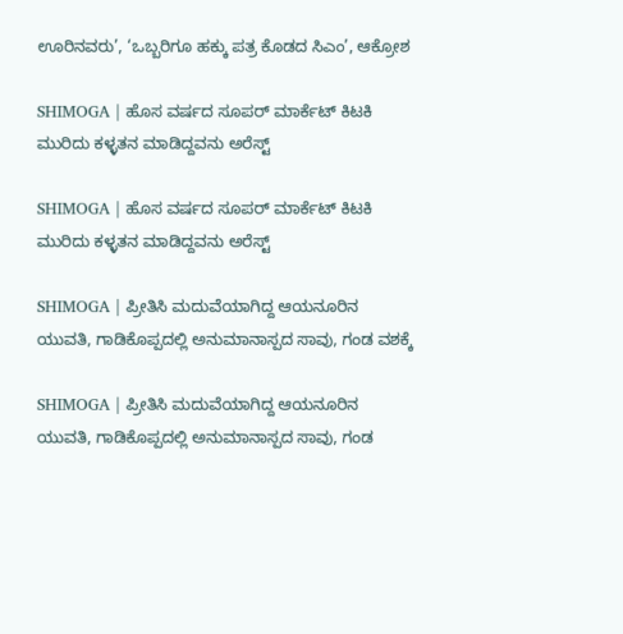ಊರಿನವರು’, ‘ಒಬ್ಬರಿಗೂ ಹಕ್ಕು ಪತ್ರ ಕೊಡದ ಸಿಎಂ’, ಆಕ್ರೋಶ

SHIMOGA | ಹೊಸ ವರ್ಷದ ಸೂಪರ್ ಮಾರ್ಕೆಟ್ ಕಿಟಕಿ ಮುರಿದು ಕಳ್ಳತನ ಮಾಡಿದ್ದವನು ಅರೆಸ್ಟ್

SHIMOGA | ಹೊಸ ವರ್ಷದ ಸೂಪರ್ ಮಾರ್ಕೆಟ್ ಕಿಟಕಿ ಮುರಿದು ಕಳ್ಳತನ ಮಾಡಿದ್ದವನು ಅರೆಸ್ಟ್

SHIMOGA | ಪ್ರೀತಿಸಿ ಮದುವೆಯಾಗಿದ್ದ ಆಯನೂರಿನ ಯುವತಿ, ಗಾಡಿಕೊಪ್ಪದಲ್ಲಿ ಅನುಮಾನಾಸ್ಪದ ಸಾವು, ಗಂಡ ವಶಕ್ಕೆ

SHIMOGA | ಪ್ರೀತಿಸಿ ಮದುವೆಯಾಗಿದ್ದ ಆಯನೂರಿನ ಯುವತಿ, ಗಾಡಿಕೊಪ್ಪದಲ್ಲಿ ಅನುಮಾನಾಸ್ಪದ ಸಾವು, ಗಂಡ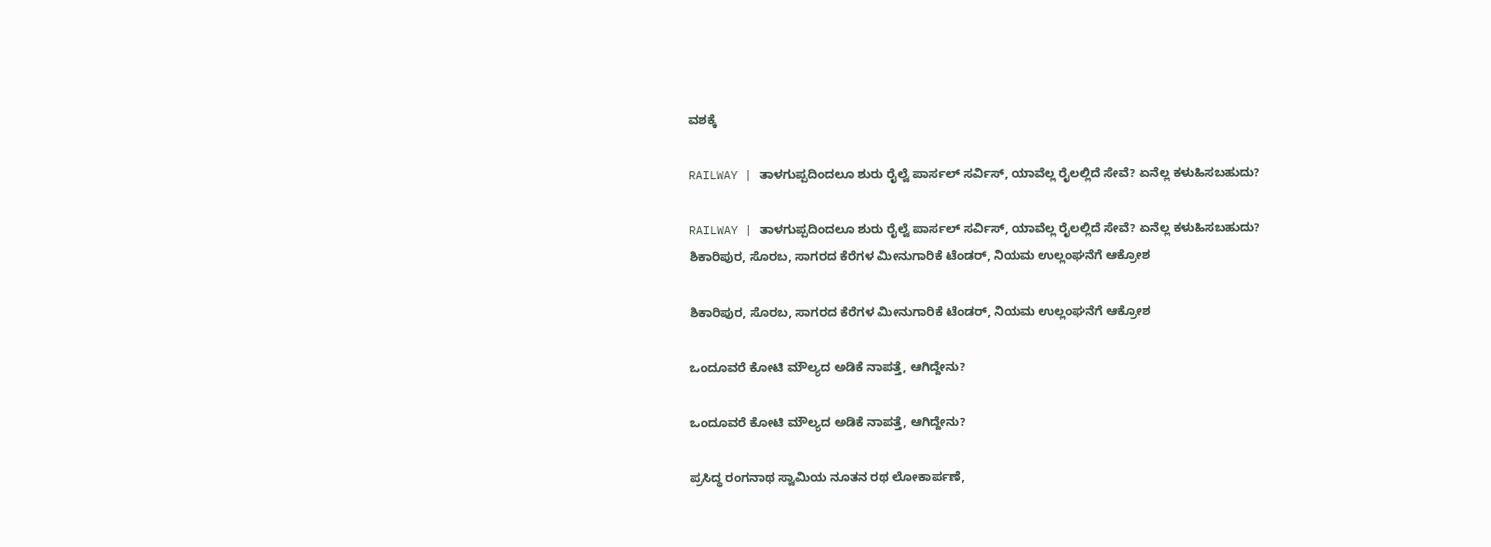ವಶಕ್ಕೆ

RAILWAY | ತಾಳಗುಪ್ಪದಿಂದಲೂ ಶುರು ರೈಲ್ವೆ ಪಾರ್ಸಲ್ ಸರ್ವಿಸ್, ಯಾವೆಲ್ಲ ರೈಲಲ್ಲಿದೆ ಸೇವೆ? ಏನೆಲ್ಲ ಕಳುಹಿಸಬಹುದು?

RAILWAY | ತಾಳಗುಪ್ಪದಿಂದಲೂ ಶುರು ರೈಲ್ವೆ ಪಾರ್ಸಲ್ ಸರ್ವಿಸ್, ಯಾವೆಲ್ಲ ರೈಲಲ್ಲಿದೆ ಸೇವೆ? ಏನೆಲ್ಲ ಕಳುಹಿಸಬಹುದು?
ಶಿಕಾರಿಪುರ, ಸೊರಬ, ಸಾಗರದ ಕೆರೆಗಳ ಮೀನುಗಾರಿಕೆ ಟೆಂಡರ್‌, ನಿಯಮ ಉಲ್ಲಂಘನೆಗೆ ಆಕ್ರೋಶ

ಶಿಕಾರಿಪುರ, ಸೊರಬ, ಸಾಗರದ ಕೆರೆಗಳ ಮೀನುಗಾರಿಕೆ ಟೆಂಡರ್‌, ನಿಯಮ ಉಲ್ಲಂಘನೆಗೆ ಆಕ್ರೋಶ

ಒಂದೂವರೆ ಕೋಟಿ ಮೌಲ್ಯದ ಅಡಿಕೆ ನಾಪತ್ತೆ, ಆಗಿದ್ದೇನು?

ಒಂದೂವರೆ ಕೋಟಿ ಮೌಲ್ಯದ ಅಡಿಕೆ ನಾಪತ್ತೆ, ಆಗಿದ್ದೇನು?

ಪ್ರಸಿದ್ಧ ರಂಗನಾಥ ಸ್ವಾಮಿಯ ನೂತನ ರಥ ಲೋಕಾರ್ಪಣೆ,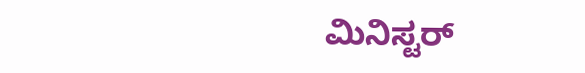ಮಿನಿಸ್ಟರ್‌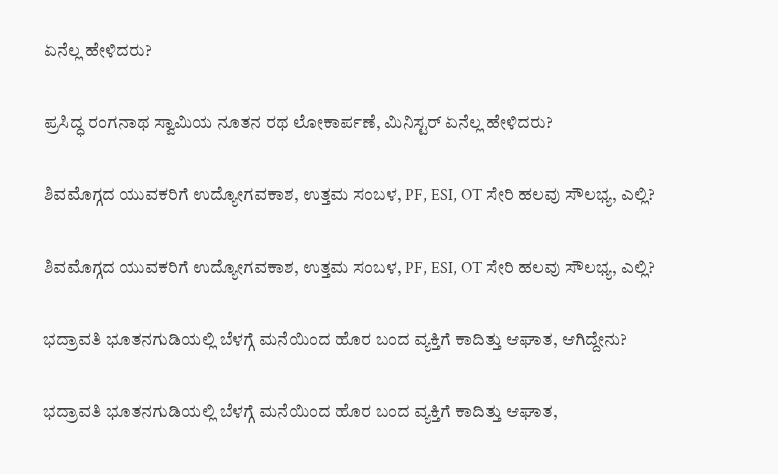ಏನೆಲ್ಲ ಹೇಳಿದರು?

ಪ್ರಸಿದ್ಧ ರಂಗನಾಥ ಸ್ವಾಮಿಯ ನೂತನ ರಥ ಲೋಕಾರ್ಪಣೆ, ಮಿನಿಸ್ಟರ್‌ ಏನೆಲ್ಲ ಹೇಳಿದರು?

ಶಿವಮೊಗ್ಗದ ಯುವಕರಿಗೆ ಉದ್ಯೋಗವಕಾಶ, ಉತ್ತಮ ಸಂಬಳ, PF, ESI, OT ಸೇರಿ ಹಲವು ಸೌಲಭ್ಯ, ಎಲ್ಲಿ?

ಶಿವಮೊಗ್ಗದ ಯುವಕರಿಗೆ ಉದ್ಯೋಗವಕಾಶ, ಉತ್ತಮ ಸಂಬಳ, PF, ESI, OT ಸೇರಿ ಹಲವು ಸೌಲಭ್ಯ, ಎಲ್ಲಿ?

ಭದ್ರಾವತಿ ಭೂತನಗುಡಿಯಲ್ಲಿ ಬೆಳಗ್ಗೆ ಮನೆಯಿಂದ ಹೊರ ಬಂದ ವ್ಯಕ್ತಿಗೆ ಕಾದಿತ್ತು ಆಘಾತ, ಆಗಿದ್ದೇನು?

ಭದ್ರಾವತಿ ಭೂತನಗುಡಿಯಲ್ಲಿ ಬೆಳಗ್ಗೆ ಮನೆಯಿಂದ ಹೊರ ಬಂದ ವ್ಯಕ್ತಿಗೆ ಕಾದಿತ್ತು ಆಘಾತ,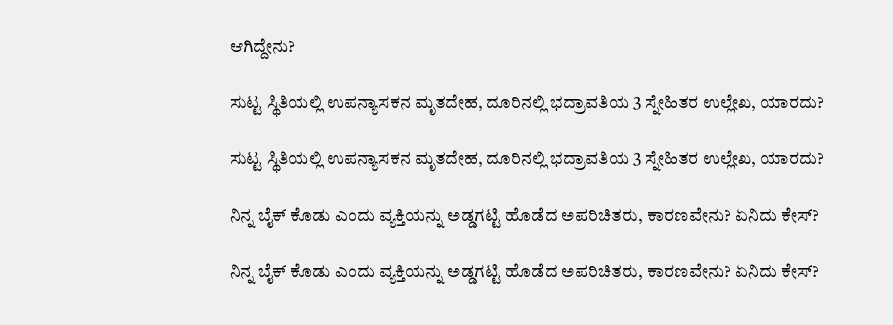ಆಗಿದ್ದೇನು?

ಸುಟ್ಟ ಸ್ಥಿತಿಯಲ್ಲಿ ಉಪನ್ಯಾಸಕನ ಮೃತದೇಹ, ದೂರಿನಲ್ಲಿ ಭದ್ರಾವತಿಯ 3 ಸ್ನೇಹಿತರ ಉಲ್ಲೇಖ, ಯಾರದು?

ಸುಟ್ಟ ಸ್ಥಿತಿಯಲ್ಲಿ ಉಪನ್ಯಾಸಕನ ಮೃತದೇಹ, ದೂರಿನಲ್ಲಿ ಭದ್ರಾವತಿಯ 3 ಸ್ನೇಹಿತರ ಉಲ್ಲೇಖ, ಯಾರದು?

ನಿನ್ನ ಬೈಕ್ ಕೊಡು ಎಂದು ವ್ಯಕ್ತಿಯನ್ನು ಅಡ್ಡಗಟ್ಟಿ ಹೊಡೆದ ಅಪರಿಚಿತರು, ಕಾರಣವೇನು? ಏನಿದು ಕೇಸ್‌?

ನಿನ್ನ ಬೈಕ್ ಕೊಡು ಎಂದು ವ್ಯಕ್ತಿಯನ್ನು ಅಡ್ಡಗಟ್ಟಿ ಹೊಡೆದ ಅಪರಿಚಿತರು, ಕಾರಣವೇನು? ಏನಿದು ಕೇಸ್‌?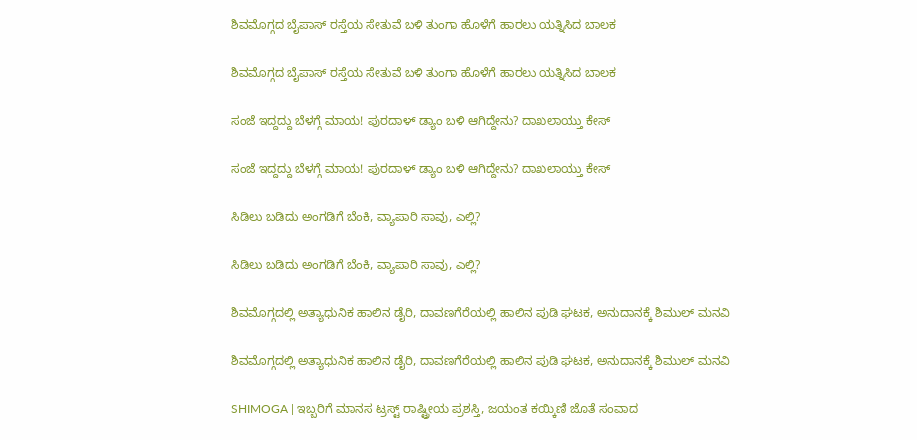ಶಿವಮೊಗ್ಗದ ಬೈಪಾಸ್‌ ರಸ್ತೆಯ ಸೇತುವೆ ಬಳಿ ತುಂಗಾ ಹೊಳೆಗೆ ಹಾರಲು ಯತ್ನಿಸಿದ ಬಾಲಕ

ಶಿವಮೊಗ್ಗದ ಬೈಪಾಸ್‌ ರಸ್ತೆಯ ಸೇತುವೆ ಬಳಿ ತುಂಗಾ ಹೊಳೆಗೆ ಹಾರಲು ಯತ್ನಿಸಿದ ಬಾಲಕ

ಸಂಜೆ ಇದ್ದದ್ದು ಬೆಳಗ್ಗೆ ಮಾಯ! ಪುರದಾಳ್ ಡ್ಯಾಂ ಬಳಿ ಆಗಿದ್ದೇನು? ದಾಖಲಾಯ್ತು ಕೇಸ್‌

ಸಂಜೆ ಇದ್ದದ್ದು ಬೆಳಗ್ಗೆ ಮಾಯ! ಪುರದಾಳ್ ಡ್ಯಾಂ ಬಳಿ ಆಗಿದ್ದೇನು? ದಾಖಲಾಯ್ತು ಕೇಸ್‌

ಸಿಡಿಲು ಬಡಿದು ಅಂಗಡಿಗೆ ಬೆಂಕಿ, ವ್ಯಾಪಾರಿ ಸಾವು, ಎಲ್ಲಿ?

ಸಿಡಿಲು ಬಡಿದು ಅಂಗಡಿಗೆ ಬೆಂಕಿ, ವ್ಯಾಪಾರಿ ಸಾವು, ಎಲ್ಲಿ?

ಶಿವಮೊಗ್ಗದಲ್ಲಿ ಅತ್ಯಾಧುನಿಕ ಹಾಲಿನ ಡೈರಿ, ದಾವಣಗೆರೆಯಲ್ಲಿ ಹಾಲಿನ ಪುಡಿ ಘಟಕ, ಅನುದಾನಕ್ಕೆ ಶಿಮುಲ್ ಮನವಿ

ಶಿವಮೊಗ್ಗದಲ್ಲಿ ಅತ್ಯಾಧುನಿಕ ಹಾಲಿನ ಡೈರಿ, ದಾವಣಗೆರೆಯಲ್ಲಿ ಹಾಲಿನ ಪುಡಿ ಘಟಕ, ಅನುದಾನಕ್ಕೆ ಶಿಮುಲ್ ಮನವಿ

SHIMOGA | ಇಬ್ಬರಿಗೆ ಮಾನಸ ಟ್ರಸ್ಟ್ ರಾಷ್ಟ್ರೀಯ ಪ್ರಶಸ್ತಿ, ಜಯಂತ ಕಯ್ಕಿಣಿ ಜೊತೆ ಸಂವಾದ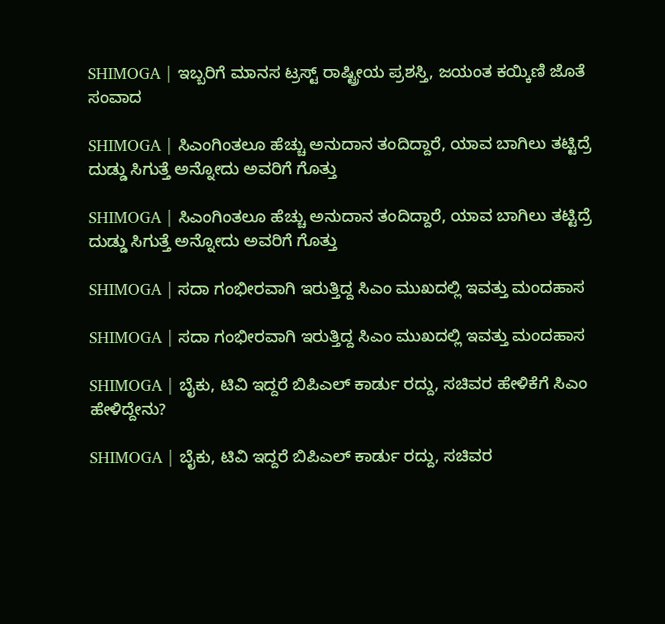SHIMOGA | ಇಬ್ಬರಿಗೆ ಮಾನಸ ಟ್ರಸ್ಟ್ ರಾಷ್ಟ್ರೀಯ ಪ್ರಶಸ್ತಿ, ಜಯಂತ ಕಯ್ಕಿಣಿ ಜೊತೆ ಸಂವಾದ

SHIMOGA | ಸಿಎಂಗಿಂತಲೂ ಹೆಚ್ಚು ಅನುದಾನ ತಂದಿದ್ದಾರೆ, ಯಾವ ಬಾಗಿಲು ತಟ್ಟಿದ್ರೆ ದುಡ್ಡು ಸಿಗುತ್ತೆ ಅನ್ನೋದು ಅವರಿಗೆ ಗೊತ್ತು

SHIMOGA | ಸಿಎಂಗಿಂತಲೂ ಹೆಚ್ಚು ಅನುದಾನ ತಂದಿದ್ದಾರೆ, ಯಾವ ಬಾಗಿಲು ತಟ್ಟಿದ್ರೆ ದುಡ್ಡು ಸಿಗುತ್ತೆ ಅನ್ನೋದು ಅವರಿಗೆ ಗೊತ್ತು

SHIMOGA | ಸದಾ ಗಂಭೀರವಾಗಿ ಇರುತ್ತಿದ್ದ ಸಿಎಂ ಮುಖದಲ್ಲಿ ಇವತ್ತು ಮಂದಹಾಸ

SHIMOGA | ಸದಾ ಗಂಭೀರವಾಗಿ ಇರುತ್ತಿದ್ದ ಸಿಎಂ ಮುಖದಲ್ಲಿ ಇವತ್ತು ಮಂದಹಾಸ

SHIMOGA | ಬೈಕು, ಟಿವಿ ಇದ್ದರೆ ಬಿಪಿಎಲ್ ಕಾರ್ಡು ರದ್ದು, ಸಚಿವರ ಹೇಳಿಕೆಗೆ ಸಿಎಂ ಹೇಳಿದ್ದೇನು?

SHIMOGA | ಬೈಕು, ಟಿವಿ ಇದ್ದರೆ ಬಿಪಿಎಲ್ ಕಾರ್ಡು ರದ್ದು, ಸಚಿವರ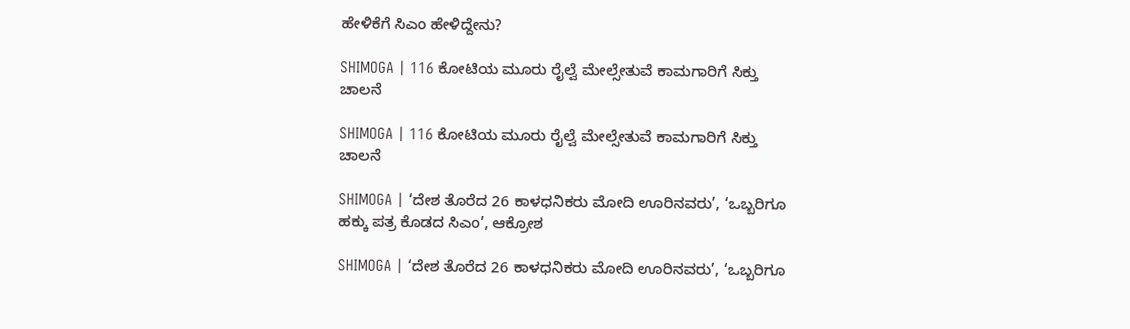ಹೇಳಿಕೆಗೆ ಸಿಎಂ ಹೇಳಿದ್ದೇನು?

SHIMOGA | 116 ಕೋಟಿಯ ಮೂರು ರೈಲ್ವೆ ಮೇಲ್ಸೇತುವೆ ಕಾಮಗಾರಿಗೆ ಸಿಕ್ತು ಚಾಲನೆ

SHIMOGA | 116 ಕೋಟಿಯ ಮೂರು ರೈಲ್ವೆ ಮೇಲ್ಸೇತುವೆ ಕಾಮಗಾರಿಗೆ ಸಿಕ್ತು ಚಾಲನೆ

SHIMOGA | ‘ದೇಶ ತೊರೆದ 26 ಕಾಳಧನಿಕರು ಮೋದಿ ಊರಿನವರು’, ‘ಒಬ್ಬರಿಗೂ ಹಕ್ಕು ಪತ್ರ ಕೊಡದ ಸಿಎಂ’, ಆಕ್ರೋಶ

SHIMOGA | ‘ದೇಶ ತೊರೆದ 26 ಕಾಳಧನಿಕರು ಮೋದಿ ಊರಿನವರು’, ‘ಒಬ್ಬರಿಗೂ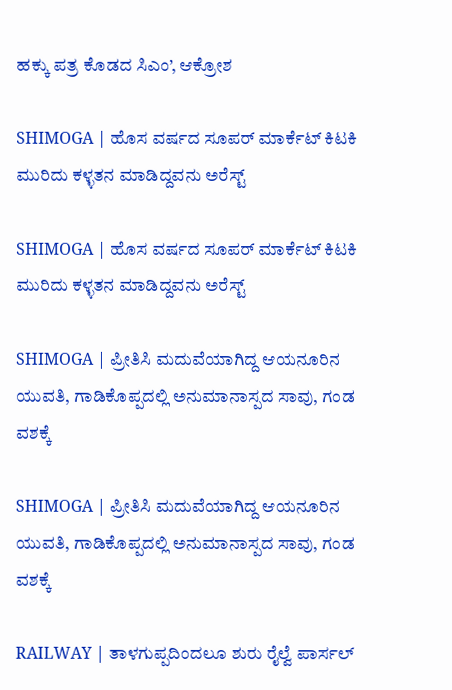ಹಕ್ಕು ಪತ್ರ ಕೊಡದ ಸಿಎಂ’, ಆಕ್ರೋಶ

SHIMOGA | ಹೊಸ ವರ್ಷದ ಸೂಪರ್ ಮಾರ್ಕೆಟ್ ಕಿಟಕಿ ಮುರಿದು ಕಳ್ಳತನ ಮಾಡಿದ್ದವನು ಅರೆಸ್ಟ್

SHIMOGA | ಹೊಸ ವರ್ಷದ ಸೂಪರ್ ಮಾರ್ಕೆಟ್ ಕಿಟಕಿ ಮುರಿದು ಕಳ್ಳತನ ಮಾಡಿದ್ದವನು ಅರೆಸ್ಟ್

SHIMOGA | ಪ್ರೀತಿಸಿ ಮದುವೆಯಾಗಿದ್ದ ಆಯನೂರಿನ ಯುವತಿ, ಗಾಡಿಕೊಪ್ಪದಲ್ಲಿ ಅನುಮಾನಾಸ್ಪದ ಸಾವು, ಗಂಡ ವಶಕ್ಕೆ

SHIMOGA | ಪ್ರೀತಿಸಿ ಮದುವೆಯಾಗಿದ್ದ ಆಯನೂರಿನ ಯುವತಿ, ಗಾಡಿಕೊಪ್ಪದಲ್ಲಿ ಅನುಮಾನಾಸ್ಪದ ಸಾವು, ಗಂಡ ವಶಕ್ಕೆ

RAILWAY | ತಾಳಗುಪ್ಪದಿಂದಲೂ ಶುರು ರೈಲ್ವೆ ಪಾರ್ಸಲ್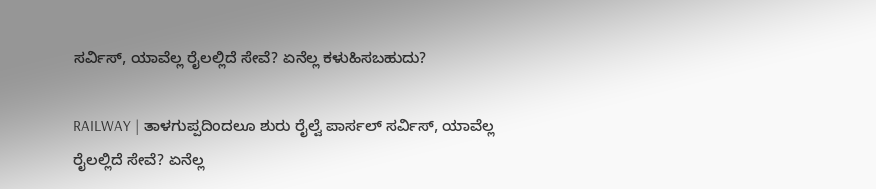ಸರ್ವಿಸ್, ಯಾವೆಲ್ಲ ರೈಲಲ್ಲಿದೆ ಸೇವೆ? ಏನೆಲ್ಲ ಕಳುಹಿಸಬಹುದು?

RAILWAY | ತಾಳಗುಪ್ಪದಿಂದಲೂ ಶುರು ರೈಲ್ವೆ ಪಾರ್ಸಲ್ ಸರ್ವಿಸ್, ಯಾವೆಲ್ಲ ರೈಲಲ್ಲಿದೆ ಸೇವೆ? ಏನೆಲ್ಲ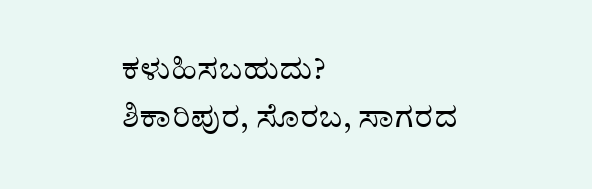ಕಳುಹಿಸಬಹುದು?
ಶಿಕಾರಿಪುರ, ಸೊರಬ, ಸಾಗರದ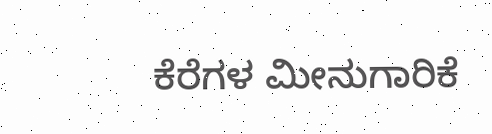ಕೆರೆಗಳ ಮೀನುಗಾರಿಕೆ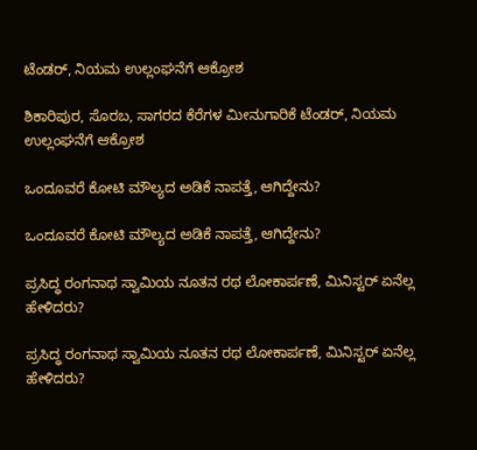ಟೆಂಡರ್‌, ನಿಯಮ ಉಲ್ಲಂಘನೆಗೆ ಆಕ್ರೋಶ

ಶಿಕಾರಿಪುರ, ಸೊರಬ, ಸಾಗರದ ಕೆರೆಗಳ ಮೀನುಗಾರಿಕೆ ಟೆಂಡರ್‌, ನಿಯಮ ಉಲ್ಲಂಘನೆಗೆ ಆಕ್ರೋಶ

ಒಂದೂವರೆ ಕೋಟಿ ಮೌಲ್ಯದ ಅಡಿಕೆ ನಾಪತ್ತೆ, ಆಗಿದ್ದೇನು?

ಒಂದೂವರೆ ಕೋಟಿ ಮೌಲ್ಯದ ಅಡಿಕೆ ನಾಪತ್ತೆ, ಆಗಿದ್ದೇನು?

ಪ್ರಸಿದ್ಧ ರಂಗನಾಥ ಸ್ವಾಮಿಯ ನೂತನ ರಥ ಲೋಕಾರ್ಪಣೆ, ಮಿನಿಸ್ಟರ್‌ ಏನೆಲ್ಲ ಹೇಳಿದರು?

ಪ್ರಸಿದ್ಧ ರಂಗನಾಥ ಸ್ವಾಮಿಯ ನೂತನ ರಥ ಲೋಕಾರ್ಪಣೆ, ಮಿನಿಸ್ಟರ್‌ ಏನೆಲ್ಲ ಹೇಳಿದರು?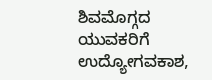ಶಿವಮೊಗ್ಗದ ಯುವಕರಿಗೆ ಉದ್ಯೋಗವಕಾಶ,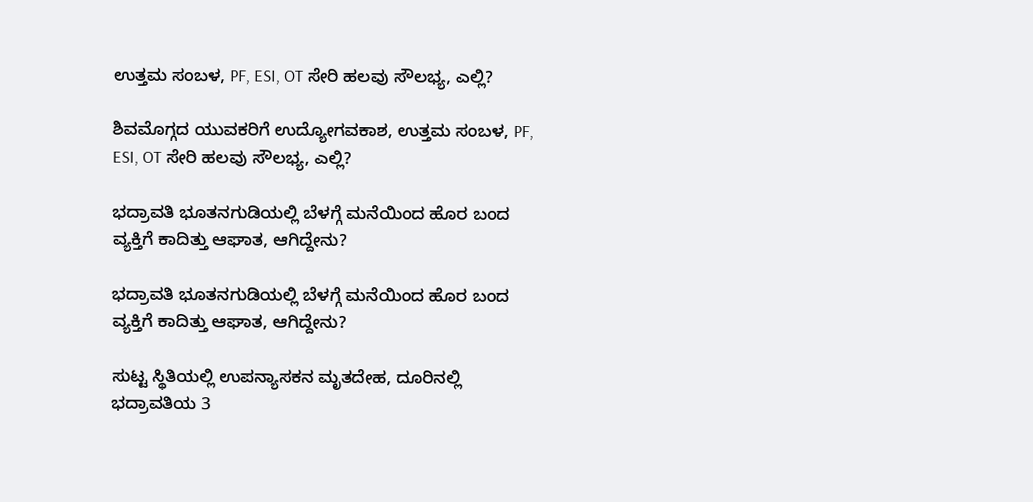ಉತ್ತಮ ಸಂಬಳ, PF, ESI, OT ಸೇರಿ ಹಲವು ಸೌಲಭ್ಯ, ಎಲ್ಲಿ?

ಶಿವಮೊಗ್ಗದ ಯುವಕರಿಗೆ ಉದ್ಯೋಗವಕಾಶ, ಉತ್ತಮ ಸಂಬಳ, PF, ESI, OT ಸೇರಿ ಹಲವು ಸೌಲಭ್ಯ, ಎಲ್ಲಿ?

ಭದ್ರಾವತಿ ಭೂತನಗುಡಿಯಲ್ಲಿ ಬೆಳಗ್ಗೆ ಮನೆಯಿಂದ ಹೊರ ಬಂದ ವ್ಯಕ್ತಿಗೆ ಕಾದಿತ್ತು ಆಘಾತ, ಆಗಿದ್ದೇನು?

ಭದ್ರಾವತಿ ಭೂತನಗುಡಿಯಲ್ಲಿ ಬೆಳಗ್ಗೆ ಮನೆಯಿಂದ ಹೊರ ಬಂದ ವ್ಯಕ್ತಿಗೆ ಕಾದಿತ್ತು ಆಘಾತ, ಆಗಿದ್ದೇನು?

ಸುಟ್ಟ ಸ್ಥಿತಿಯಲ್ಲಿ ಉಪನ್ಯಾಸಕನ ಮೃತದೇಹ, ದೂರಿನಲ್ಲಿ ಭದ್ರಾವತಿಯ 3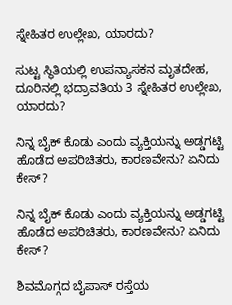ಸ್ನೇಹಿತರ ಉಲ್ಲೇಖ, ಯಾರದು?

ಸುಟ್ಟ ಸ್ಥಿತಿಯಲ್ಲಿ ಉಪನ್ಯಾಸಕನ ಮೃತದೇಹ, ದೂರಿನಲ್ಲಿ ಭದ್ರಾವತಿಯ 3 ಸ್ನೇಹಿತರ ಉಲ್ಲೇಖ, ಯಾರದು?

ನಿನ್ನ ಬೈಕ್ ಕೊಡು ಎಂದು ವ್ಯಕ್ತಿಯನ್ನು ಅಡ್ಡಗಟ್ಟಿ ಹೊಡೆದ ಅಪರಿಚಿತರು, ಕಾರಣವೇನು? ಏನಿದು ಕೇಸ್‌?

ನಿನ್ನ ಬೈಕ್ ಕೊಡು ಎಂದು ವ್ಯಕ್ತಿಯನ್ನು ಅಡ್ಡಗಟ್ಟಿ ಹೊಡೆದ ಅಪರಿಚಿತರು, ಕಾರಣವೇನು? ಏನಿದು ಕೇಸ್‌?

ಶಿವಮೊಗ್ಗದ ಬೈಪಾಸ್‌ ರಸ್ತೆಯ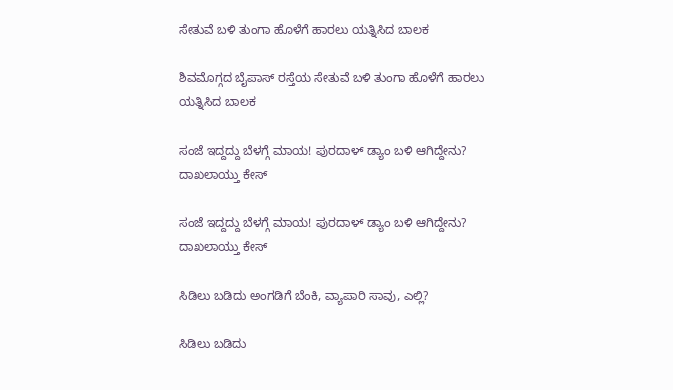ಸೇತುವೆ ಬಳಿ ತುಂಗಾ ಹೊಳೆಗೆ ಹಾರಲು ಯತ್ನಿಸಿದ ಬಾಲಕ

ಶಿವಮೊಗ್ಗದ ಬೈಪಾಸ್‌ ರಸ್ತೆಯ ಸೇತುವೆ ಬಳಿ ತುಂಗಾ ಹೊಳೆಗೆ ಹಾರಲು ಯತ್ನಿಸಿದ ಬಾಲಕ

ಸಂಜೆ ಇದ್ದದ್ದು ಬೆಳಗ್ಗೆ ಮಾಯ! ಪುರದಾಳ್ ಡ್ಯಾಂ ಬಳಿ ಆಗಿದ್ದೇನು? ದಾಖಲಾಯ್ತು ಕೇಸ್‌

ಸಂಜೆ ಇದ್ದದ್ದು ಬೆಳಗ್ಗೆ ಮಾಯ! ಪುರದಾಳ್ ಡ್ಯಾಂ ಬಳಿ ಆಗಿದ್ದೇನು? ದಾಖಲಾಯ್ತು ಕೇಸ್‌

ಸಿಡಿಲು ಬಡಿದು ಅಂಗಡಿಗೆ ಬೆಂಕಿ, ವ್ಯಾಪಾರಿ ಸಾವು, ಎಲ್ಲಿ?

ಸಿಡಿಲು ಬಡಿದು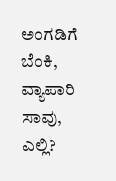ಅಂಗಡಿಗೆ ಬೆಂಕಿ, ವ್ಯಾಪಾರಿ ಸಾವು, ಎಲ್ಲಿ?